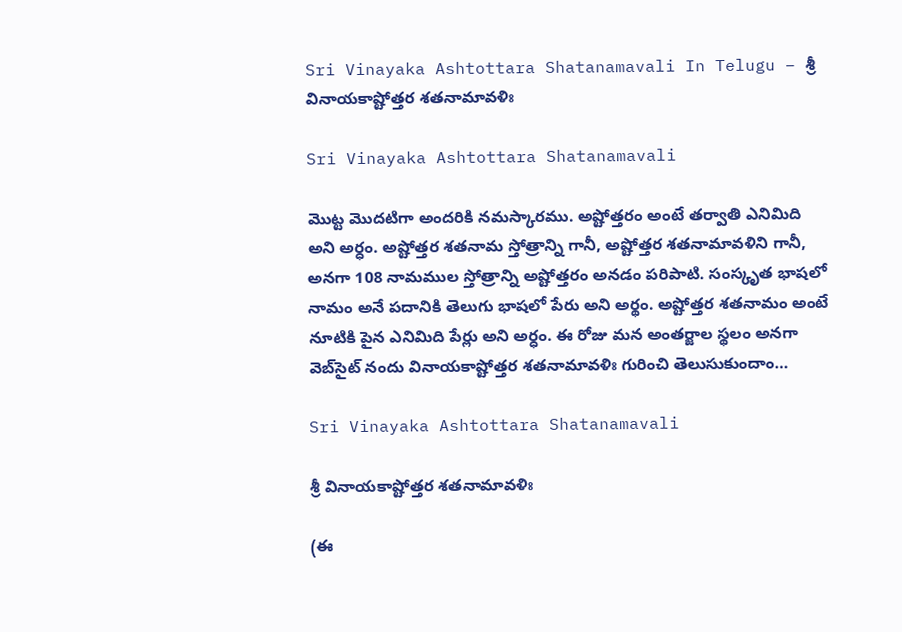Sri Vinayaka Ashtottara Shatanamavali In Telugu – శ్రీ వినాయకాష్టోత్తర శతనామావళిః

Sri Vinayaka Ashtottara Shatanamavali

మొట్ట మొదటిగా అందరికి నమస్కారము. అష్టోత్తరం అంటే తర్వాతి ఎనిమిది అని అర్ధం. అష్టోత్తర శతనామ స్తోత్రాన్ని గానీ, అష్టోత్తర శతనామావళిని గానీ, అనగా 108 నామముల స్తోత్రాన్ని అష్టోత్తరం అనడం పరిపాటి. సంస్కృత భాషలో నామం అనే పదానికి తెలుగు భాషలో పేరు అని అర్థం. అష్టోత్తర శతనామం అంటే నూటికి పైన ఎనిమిది పేర్లు అని అర్ధం. ఈ రోజు మన అంతర్జాల స్థలం అనగా వెబ్‌సైట్ నందు వినాయకాష్టోత్తర శతనామావళిః గురించి తెలుసుకుందాం…

Sri Vinayaka Ashtottara Shatanamavali

శ్రీ వినాయకాష్టోత్తర శతనామావళిః

(ఈ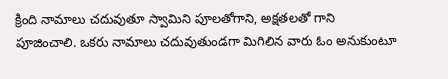క్రింది నామాలు చదువుతూ స్వామిని పూలతోగాని, అక్షతలతో గాని పూజించాలి. ఒకరు నామాలు చదువుతుండగా మిగిలిన వారు ఓం అనుకుంటూ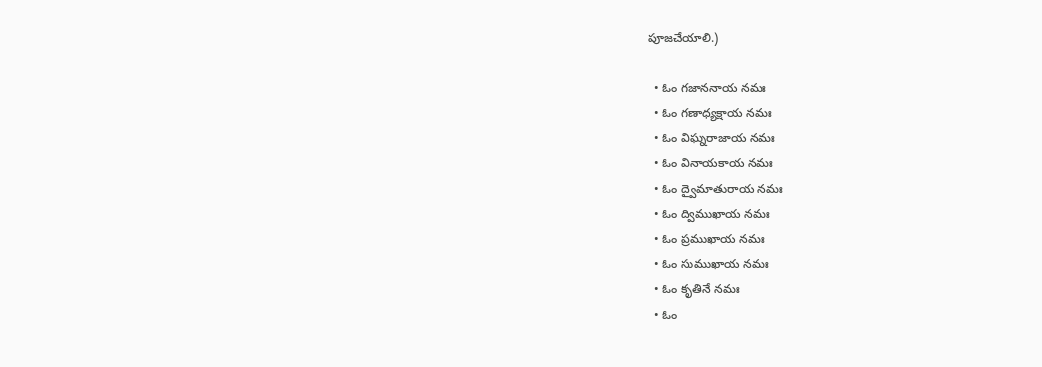పూజచేయాలి.)

  • ఓం గజాననాయ నమః
  • ఓం గణాధ్యక్షాయ నమః
  • ఓం విఘ్నరాజాయ నమః
  • ఓం వినాయకాయ నమః
  • ఓం ద్వైమాతురాయ నమః
  • ఓం ద్విముఖాయ నమః
  • ఓం ప్రముఖాయ నమః
  • ఓం సుముఖాయ నమః
  • ఓం కృతినే నమః
  • ఓం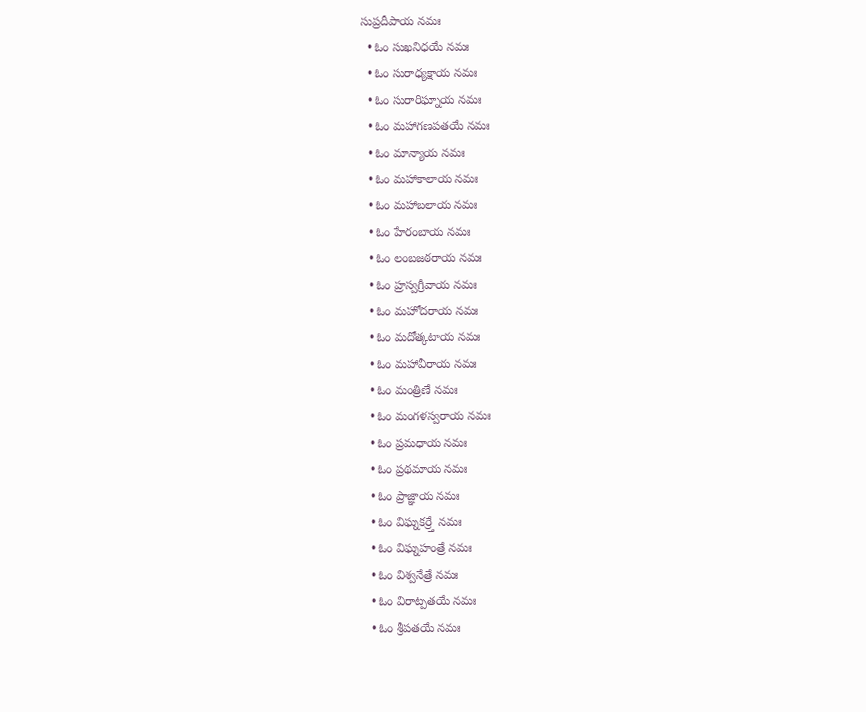సుప్రదీపాయ నమః
  • ఓం సుఖనిధయే నమః
  • ఓం సురాధ్యక్షాయ నమః
  • ఓం సురారిఘ్నాయ నమః
  • ఓం మహాగణపతయే నమః
  • ఓం మాన్యాయ నమః
  • ఓం మహాకాలాయ నమః
  • ఓం మహాబలాయ నమః
  • ఓం హేరంబాయ నమః
  • ఓం లంబజఠరాయ నమః
  • ఓం హ్రస్వగ్రీవాయ నమః
  • ఓం మహోదరాయ నమః
  • ఓం మదోత్కటాయ నమః
  • ఓం మహావీరాయ నమః
  • ఓం మంత్రిణే నమః
  • ఓం మంగళస్వరాయ నమః
  • ఓం ప్రమధాయ నమః
  • ఓం ప్రథమాయ నమః
  • ఓం ప్రాజ్ఞాయ నమః
  • ఓం విఘ్నకర్ర్తే నమః
  • ఓం విఘ్నహంత్రే నమః
  • ఓం విశ్వనేత్రే నమః
  • ఓం విరాట్పతయే నమః
  • ఓం శ్రీపతయే నమః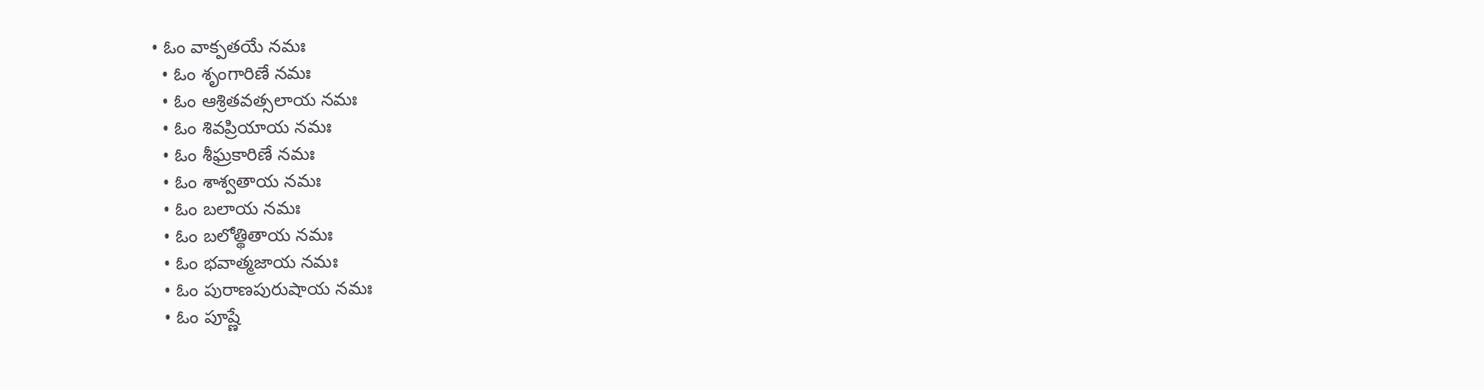• ఓం వాక్పతయే నమః
  • ఓం శృంగారిణే నమః
  • ఓం ఆశ్రితవత్సలాయ నమః
  • ఓం శివప్రియాయ నమః
  • ఓం శీఘ్రకారిణే నమః
  • ఓం శాశ్వతాయ నమః
  • ఓం బలాయ నమః
  • ఓం బలోత్థితాయ నమః
  • ఓం భవాత్మజాయ నమః
  • ఓం పురాణపురుషాయ నమః
  • ఓం పూష్ణే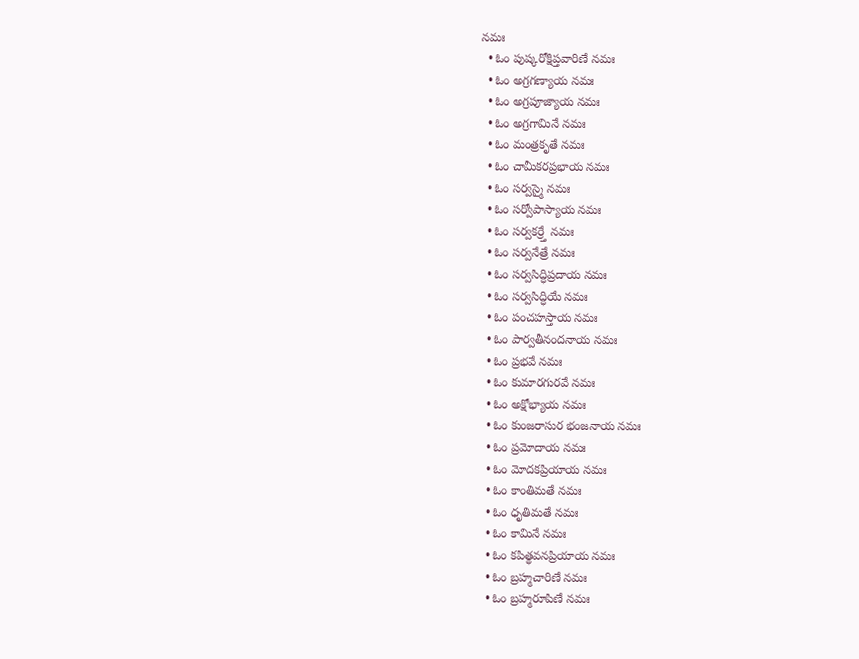నమః
  • ఓం పుష్కరోక్షిప్తవారిణే నమః
  • ఓం అగ్రగణ్యాయ నమః
  • ఓం అగ్రపూజ్యాయ నమః
  • ఓం అగ్రగామినే నమః
  • ఓం మంత్రకృతే నమః
  • ఓం చామీకరప్రభాయ నమః
  • ఓం సర్వస్మై నమః
  • ఓం సర్వోపాస్యాయ నమః
  • ఓం సర్వకర్ర్తే నమః
  • ఓం సర్వనేత్రే నమః
  • ఓం సర్వసిద్ధిప్రదాయ నమః
  • ఓం సర్వసిద్ధియే నమః
  • ఓం పంచహస్తాయ నమః
  • ఓం పార్వతీనందనాయ నమః
  • ఓం ప్రభవే నమః
  • ఓం కుమారగురవే నమః
  • ఓం అక్షోభ్యాయ నమః
  • ఓం కుంజరాసుర భంజనాయ నమః
  • ఓం ప్రమోదాయ నమః
  • ఓం మోదకప్రియాయ నమః
  • ఓం కాంతిమతే నమః
  • ఓం ధృతిమతే నమః
  • ఓం కామినే నమః
  • ఓం కపిత్థవనప్రియాయ నమః
  • ఓం బ్రహ్మచారిణే నమః
  • ఓం బ్రహ్మరూపిణే నమః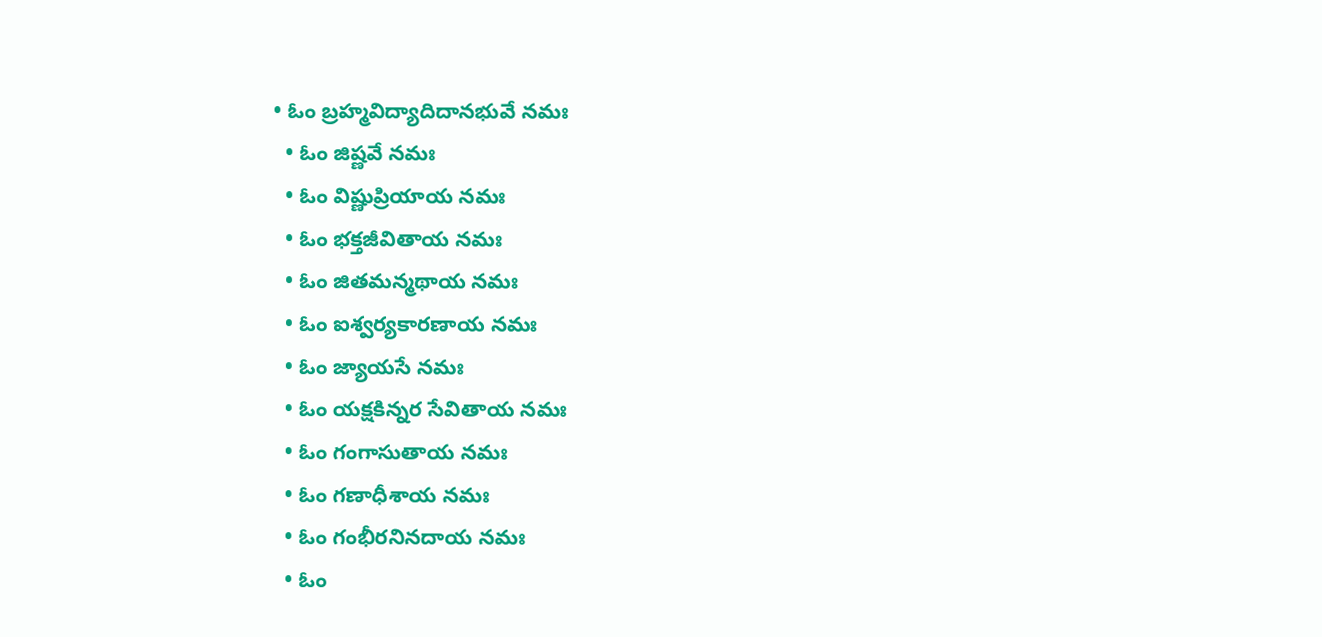• ఓం బ్రహ్మవిద్యాదిదానభువే నమః
  • ఓం జిష్ణవే నమః
  • ఓం విష్ణుప్రియాయ నమః
  • ఓం భక్తజీవితాయ నమః
  • ఓం జితమన్మథాయ నమః
  • ఓం ఐశ్వర్యకారణాయ నమః
  • ఓం జ్యాయసే నమః
  • ఓం యక్షకిన్నర సేవితాయ నమః
  • ఓం గంగాసుతాయ నమః
  • ఓం గణాధీశాయ నమః
  • ఓం గంభీరనినదాయ నమః
  • ఓం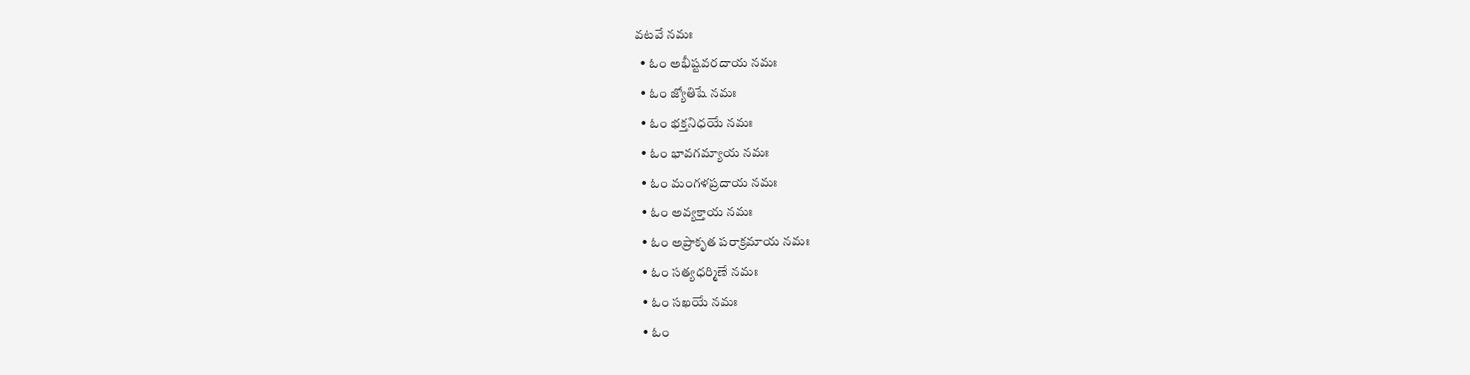వటవే నమః
  • ఓం అభీష్టవరదాయ నమః
  • ఓం జ్యోతిషే నమః
  • ఓం భక్తనిధయే నమః
  • ఓం భావగమ్యాయ నమః
  • ఓం మంగళప్రదాయ నమః
  • ఓం అవ్యక్తాయ నమః
  • ఓం అప్రాకృత పరాక్రమాయ నమః
  • ఓం సత్యధర్మిణే నమః
  • ఓం సఖయే నమః
  • ఓం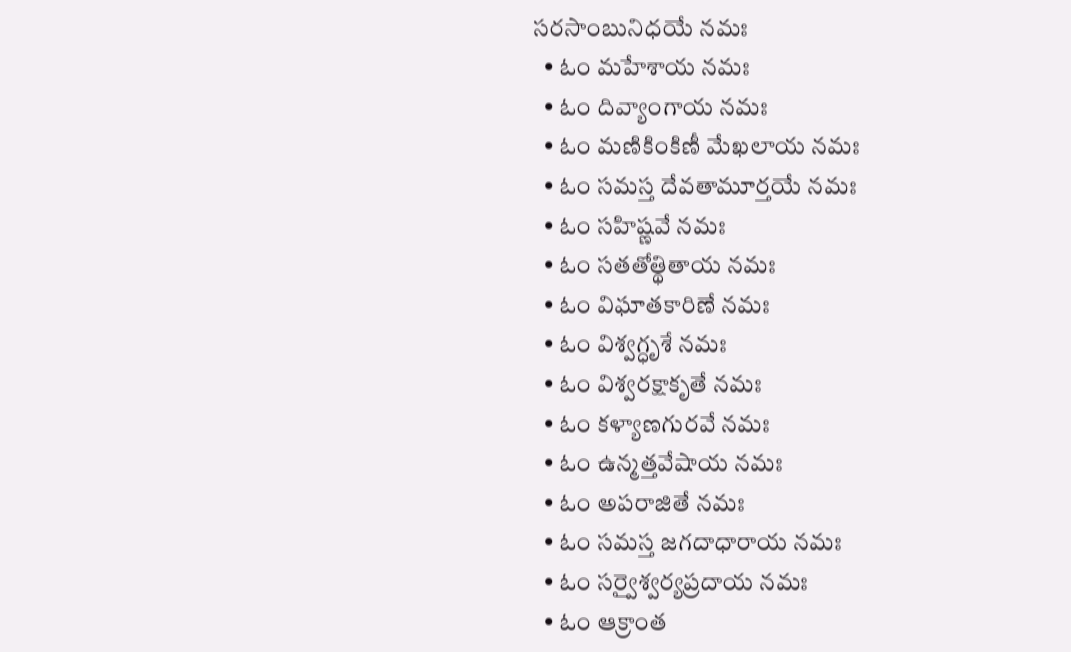సరసాంబునిధయే నమః
  • ఓం మహేశాయ నమః
  • ఓం దివ్యాంగాయ నమః
  • ఓం మణికింకిణీ మేఖలాయ నమః
  • ఓం సమస్త దేవతామూర్తయే నమః
  • ఓం సహిష్ణవే నమః
  • ఓం సతతోత్థితాయ నమః
  • ఓం విఘాతకారిణే నమః
  • ఓం విశ్వగ్ధృశే నమః
  • ఓం విశ్వరక్షాకృతే నమః
  • ఓం కళ్యాణగురవే నమః
  • ఓం ఉన్మత్తవేషాయ నమః
  • ఓం అపరాజితే నమః
  • ఓం సమస్త జగదాధారాయ నమః
  • ఓం సర్వైశ్వర్యప్రదాయ నమః
  • ఓం ఆక్రాంత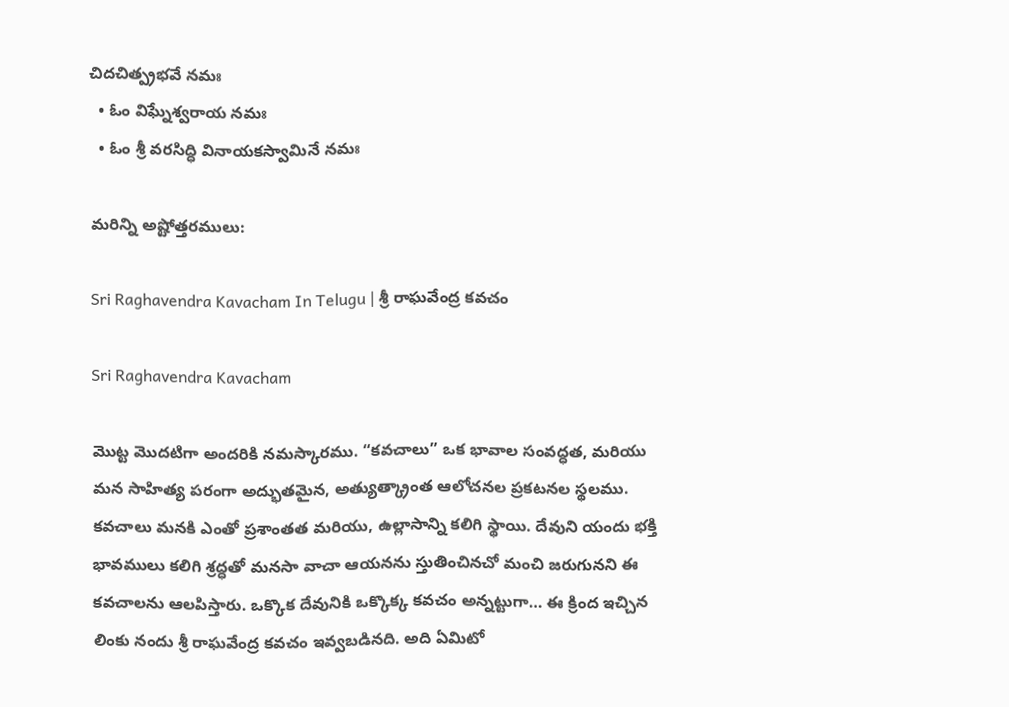చిదచిత్ప్రభవే నమః
  • ఓం విఘ్నేశ్వరాయ నమః
  • ఓం శ్రీ వరసిద్ధి వినాయకస్వామినే నమః

మరిన్ని అష్టోత్తరములు:

Sri Raghavendra Kavacham In Telugu | శ్రీ రాఘవేంద్ర కవచం

Sri Raghavendra Kavacham

మొట్ట మొదటిగా అందరికి నమస్కారము. “కవచాలు” ఒక భావాల సంవద్ధత, మరియు మన సాహిత్య పరంగా అద్భుతమైన, అత్యుత్క్రాంత ఆలోచనల ప్రకటనల స్థలము. కవచాలు మనకి ఎంతో ప్రశాంతత మరియు, ఉల్లాసాన్ని కలిగి స్థాయి. దేవుని యందు భక్తి భావములు కలిగి శ్రద్ధతో మనసా వాచా ఆయనను స్తుతించినచో మంచి జరుగునని ఈ కవచాలను ఆలపిస్తారు. ఒక్కొక దేవునికి ఒక్కొక్క కవచం అన్నట్టుగా… ఈ క్రింద ఇచ్చిన లింకు నందు శ్రీ రాఘవేంద్ర కవచం ఇవ్వబడినది. అది ఏమిటో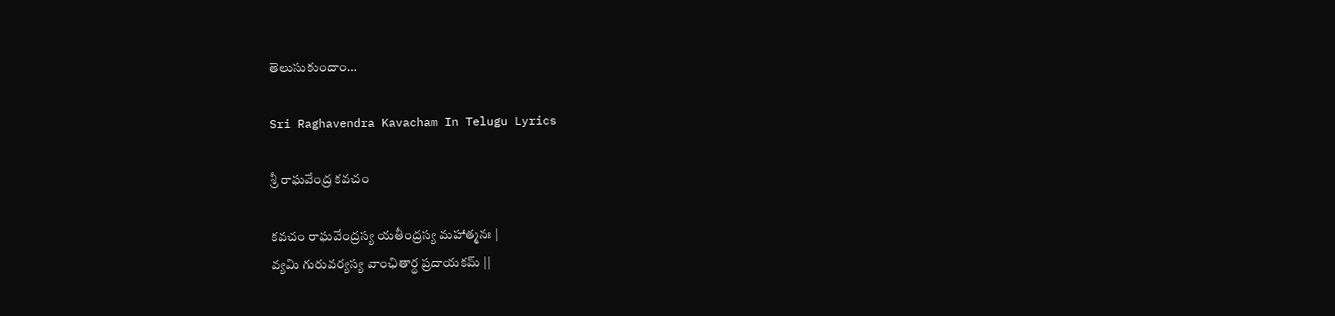తెలుసుకుందాం…

Sri Raghavendra Kavacham In Telugu Lyrics

శ్రీ రాఘవేంద్ర కవచం

కవచం రాఘవేంద్రస్య యతీంద్రస్య మహాత్మనః |
వ్యమి గురువర్యస్య వాంఛితార్థ ప్రదాయకమ్ ||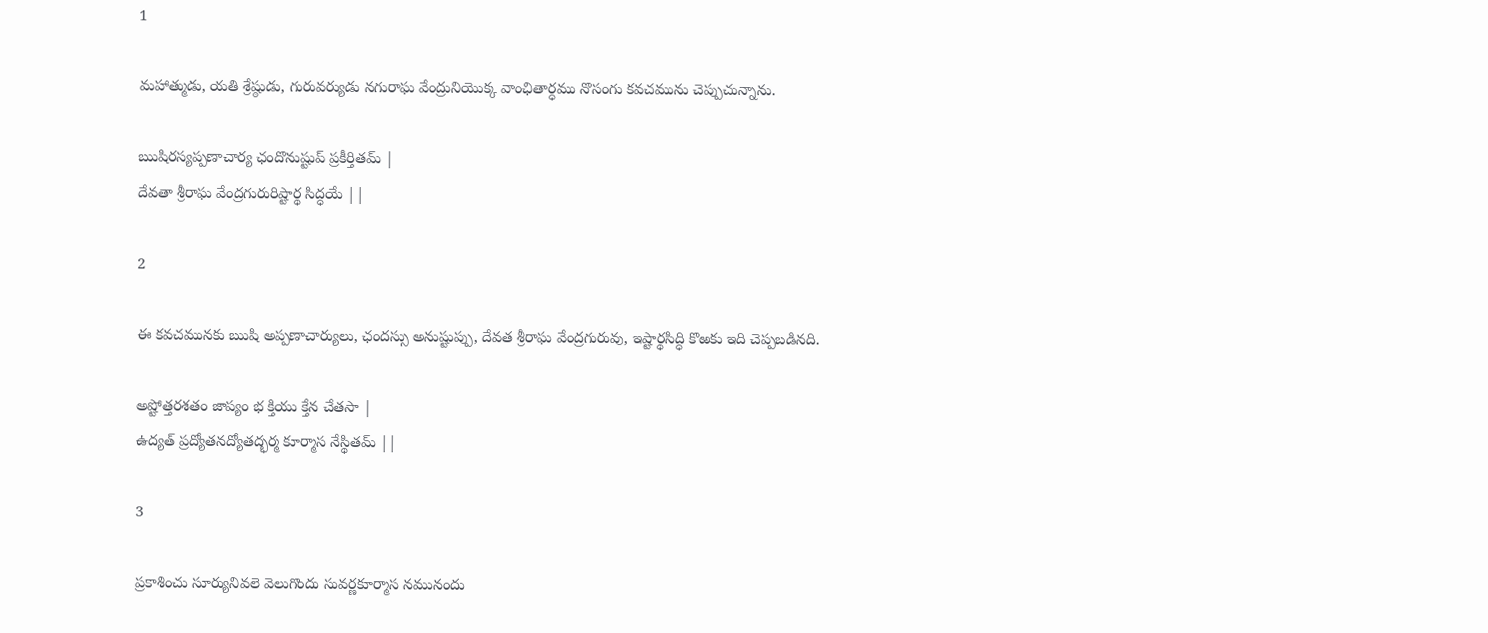1

మహాత్ముడు, యతి శ్రేష్ఠుడు, గురువర్యుడు నగురాఘ వేంద్రునియొక్క వాంఛితార్ధము నొసంగు కవచమును చెప్పుచున్నాను.

ఋషిరస్యప్పణాచార్య ఛందొనుష్టుప్ ప్రకీర్తితమ్ |
దేవతా శ్రీరాఘ వేంద్రగురురిష్టార్థ సిద్ధయే ||

2

ఈ కవచమునకు ఋషి అప్పణాచార్యులు, ఛందస్సు అనుష్టుప్పు, దేవత శ్రీరాఘ వేంద్రగురువు, ఇష్టార్థసిద్ధి కొఱకు ఇది చెప్పబడినది.

అష్టోత్తరశతం జాప్యం భ క్తియు క్తేన చేతసా |
ఉద్యత్ ప్రద్యోతనద్యోతద్భర్మ కూర్మాస నేస్థితమ్ ||

3

ప్రకాశించు సూర్యునివలె వెలుగొందు సువర్ణకూర్మాస నమునందు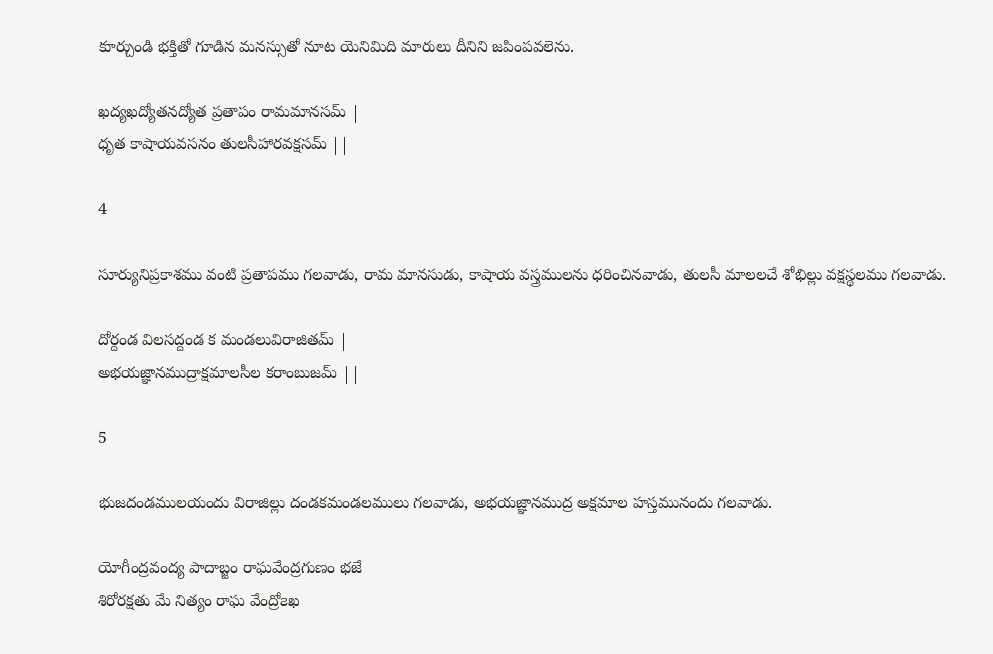కూర్చుండి భక్తితో గూడిన మనస్సుతో నూట యెనిమిది మారులు దీనిని జపింపవలెను.

ఖద్యఖద్యోతనద్యోత ప్రతాపం రామమానసమ్ |
ధృత కాషాయవసనం తులసీహారవక్షసమ్ ||

4

సూర్యునిప్రకాశము వంటి ప్రతాపము గలవాడు, రామ మానసుడు, కాషాయ వస్త్రములను ధరించినవాడు, తులసీ మాలలచే శోభిల్లు వక్షస్థలము గలవాడు.

దోర్దండ విలసద్దండ క మండలువిరాజితమ్ |
అభయజ్ఞానముద్రాక్షమాలసీల కరాంబుజమ్ ||

5

భుజదండములయందు విరాజిల్లు దండకమండలములు గలవాడు, అభయజ్ఞానముద్ర అక్షమాల హస్తమునందు గలవాడు.

యోగీంద్రవంద్య పాదాబ్జం రాఘవేంద్రగుణం భజే
శిరోరక్షతు మే నిత్యం రాఘ వేంద్రో౭ఖ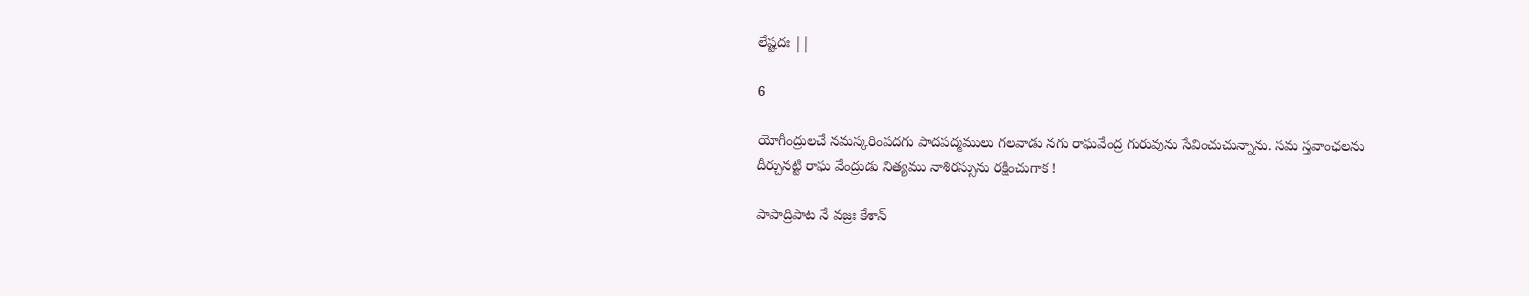లేష్టదః ||

6

యోగీంద్రులచే నమస్కరింపదగు పాదపద్మములు గలవాడు నగు రాఘవేంద్ర గురువును సేవించుచున్నాను. సమ స్తవాంఛలను దీర్చునట్టి రాఘ వేంద్రుడు నిత్యము నాశిరస్సును రక్షించుగాక !

పాపాద్రిపాట నే వజ్రః కేశాన్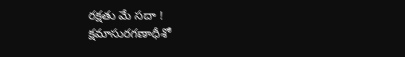రక్షతు మే సదా !
క్షమాసురగణాధీశో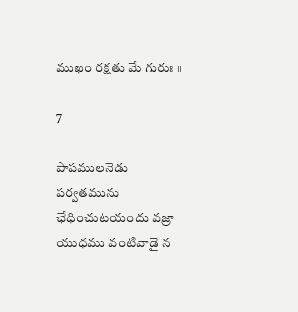ముఖం రక్షతు మే గురుః ॥

7

పాపములనెడు పర్వతమును ఛేధించుటయందు వజ్రా యుధము వంటివాడై న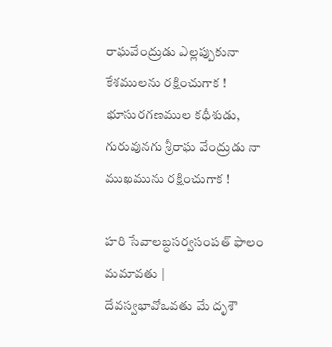రాఘవేంద్రుడు ఎల్లప్పుకునా కేశములను రక్షించుగాక ! భూసురగణముల కధీశుడు, గురువునగు శ్రీరాఘ వేంద్రుడు నా ముఖమును రక్షించుగాక !

హరి సేవాలబ్ధసర్వసంపత్ ఫాలం మమావతు |
దేవస్వభావోఒవతు మే దృశౌ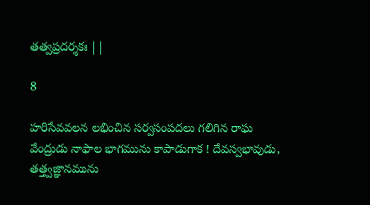తత్వప్రదర్శకః ||

8

హరిసేవవలన లభించిన సర్వసంపదలు గలిగిన రాఘ వేంద్రుడు నాఫాల భాగమును కాపాడుగాక ! దేవస్వభావుడు, తత్త్వజ్ఞానమును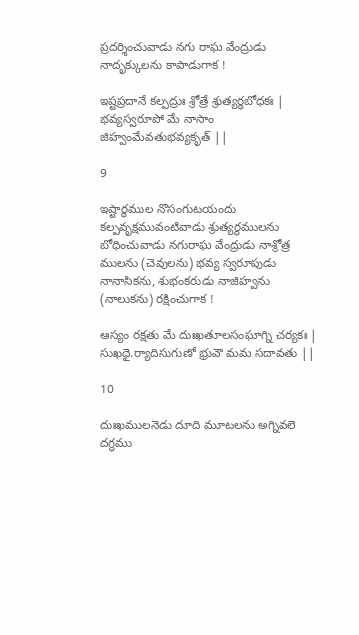ప్రదర్శించువాడు నగు రాఘ వేంద్రుడు నాదృక్కులను కాపాడుగాక !

ఇష్టప్రదానే కల్పద్రుః శ్రోత్రే శ్రుత్యర్థబోధకః |
భవ్యస్వరూపో మే నాసాం జిహ్వంమేవతుభవ్యకృత్ ||

9

ఇష్టార్థముల నొసంగుటయందు కల్పవృక్షమువంటివాడు శ్రుత్యర్థములను బోధించువాడు నగురాఘ వేంద్రుడు నాశ్రోత్ర ములను (చెవులను) భవ్య స్వరూపుడు నానాసికను, శుభంకరుడు నాజిహ్వను (నాలుకను) రక్షించుగాక !

ఆస్యం రక్షతు మే దుఃఖతూలసంఘాగ్ని చర్యకః |
సుఖధై.ర్యాదిసుగుణో భ్రువౌ మమ సదావతు ||

10

దుఃఖములనెడు దూది మూటలను అగ్నివలె దగ్ధము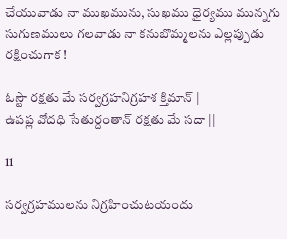చేయువాడు నా ముఖమును, సుఖము ధైర్యము మున్నగు సుగుణములు గలవాడు నా కనుబొమ్మలను ఎల్లప్పుడు రక్షించుగాక !

ఓస్టౌ రక్షతు మే సర్వగ్రహనిగ్రహశ క్తిమాన్ |
ఉపప్ల వోదధి సేతుర్దంతాన్ రక్షతు మే సదా ||

11

సర్వగ్రహములను నిగ్రహించుటయందు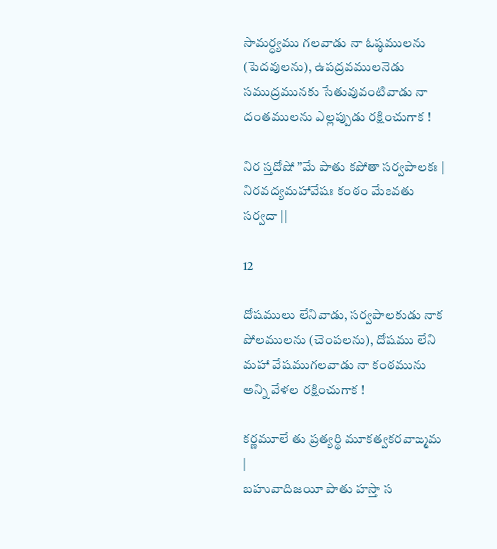సామర్ధ్యము గలవాడు నా ఓష్ఠములను (పెదవులను), ఉపద్రవములనెడు సముద్రమునకు సేతువువంటివాడు నా దంతములను ఎల్లప్పుడు రక్షించుగాక !

నిర స్తదోషో ”మే పాతు కపోతా సర్వపాలకః |
నిరవద్యమహావేషః కంఠం మే౭వతు సర్వదా ||

12

దోషములు లేనివాడు, సర్వపాలకుడు నాక పోలములను (చెంపలను), దోషము లేని మహా వేషముగలవాడు నా కంఠమును అన్ని వేళల రక్షించుగాక !

కర్ణమూలే తు ప్రత్యర్థి మూకత్వకరవాఙ్మమ |
బహువాదిజయీ పాతు హస్తా స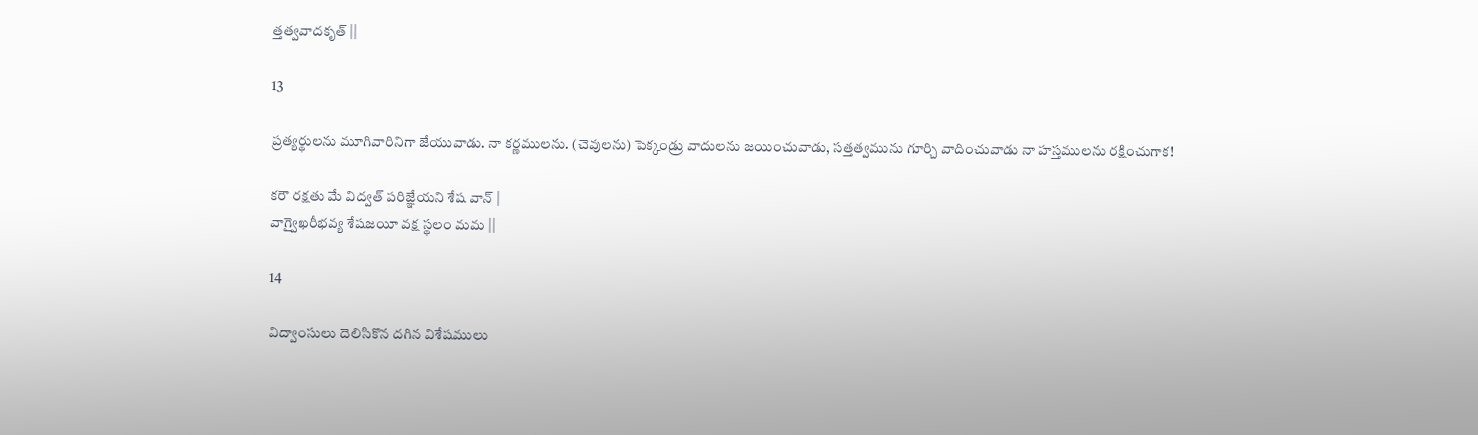త్తత్వవాదకృత్ ||

13

ప్రత్యర్థులను మూగివారినిగా జేయువాడు. నా కర్ణములను. (చెవులను) పెక్కండ్రు వాదులను జయించువాడు, సత్తత్వమును గూర్చి వాదించువాడు నా హస్తములను రక్షించుగాక!

కరౌ రక్షతు మే విద్వత్ పరిజ్ఞేయని శేష వాన్ |
వాగ్వైఖరీభవ్య శేషజయీ వక్ష స్థలం మమ ||

14

విద్వాంసులు దెలిసికొన దగిన విశేషములు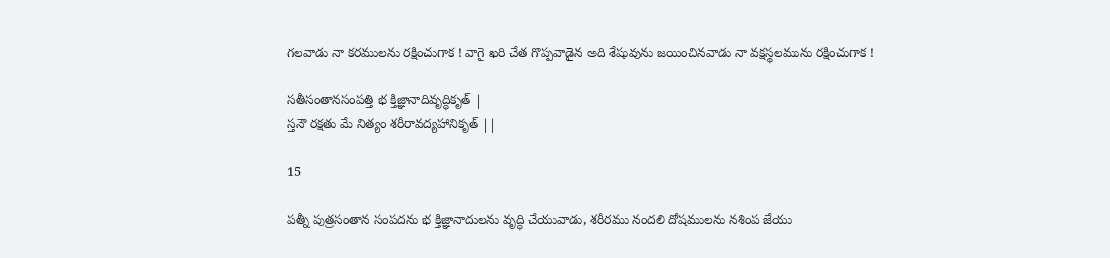గలవాడు నా కరములను రక్షించుగాక ! వాగై ఖరి చేత గొప్పవాడైన అది శేషువును జయించినవాడు నా వక్షస్థలమును రక్షించుగాక !

సతీసంతానసంపత్తి భ క్తిజ్ఞానాదివృద్ధికృత్ |
స్తనౌ రక్షతు మే నిత్యం శరీరావద్యహానికృత్ ||

15

పత్నీ పుత్రసంతాన సంపదను భ క్తిజ్ఞానాదులను వృద్ధి చేయువాడు, శరీరము నందలి దోషములను నశింప జేయు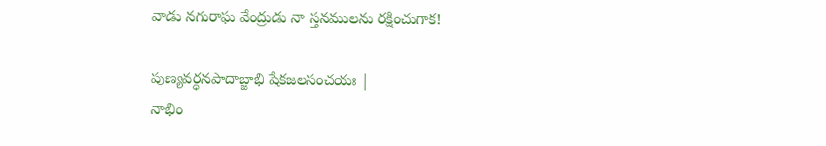వాడు నగురాఘ వేంద్రుడు నా స్తనములను రక్షించుగాక!

పుణ్యవర్ధనపాదాబ్జాభి షేకజలసంచయః |
నాభిం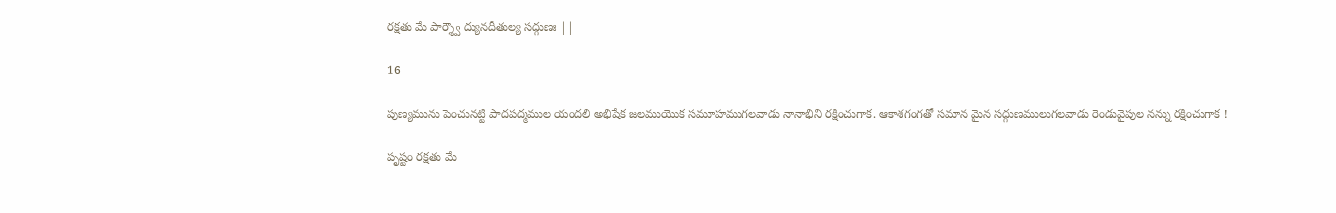రక్షతు మే పార్శ్వౌ ద్యునదీతుల్య సద్గుణః ||

16

పుణ్యమును పెంచునట్టి పాదపద్మముల యందలి అభిషేక జలముయొక సమూహముగలవాడు నానాభిని రక్షించుగాక. ఆకాశగంగతో సమాన మైన సద్గుణములుగలవాడు రెండువైపుల నన్ను రక్షించుగాక !

పృష్టం రక్షతు మే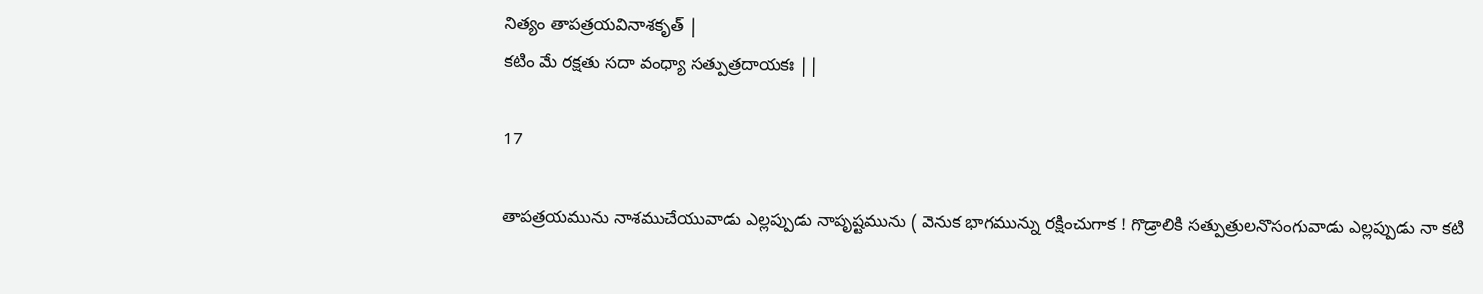నిత్యం తాపత్రయవినాశకృత్ |
కటిం మే రక్షతు సదా వంధ్యా సత్పుత్రదాయకః ||

17

తాపత్రయమును నాశముచేయువాడు ఎల్లప్పుడు నాపృష్టమును ( వెనుక భాగమున్ను రక్షించుగాక ! గొడ్రాలికి సత్పుత్రులనొసంగువాడు ఎల్లప్పుడు నా కటి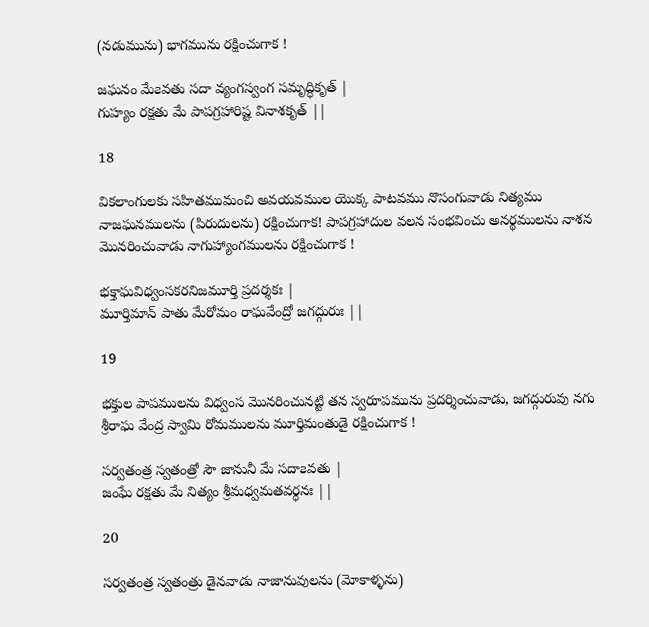(నడుమును) భాగమును రక్షించుగాక !

జఘనం మే౭వతు సదా వ్యంగస్వంగ సమృద్ధికృత్ |
గుహ్యం రక్షతు మే పాపగ్రహారిష్ట వినాశకృత్ ||

18

వికలాంగులకు సహితముమంచి అవయవముల యొక్క పాటవము నొసంగువాడు నిత్యము నాజఘనములను (పిరుదులను) రక్షించుగాక! పాపగ్రహాదుల వలన సంభవించు అనర్థములను నాశన మొనరించువాడు నాగుహ్యాంగములను రక్షించుగాక !

భక్తాఘవిధ్వంసకరనిజమూర్తి ప్రదర్శకః |
మూర్తిమాన్ పాతు మేరోమం రాఘవేంద్రో జగద్గురుః ||

19

భక్తుల పాపములను విధ్వంస మొనరించునట్టి తన స్వరూపమును ప్రదర్శించువాడు, జగద్గురువు నగు శ్రీరాఘ వేంద్ర స్వామి రోమములను మూర్తిమంతుడై రక్షించుగాక !

సర్వతంత్ర స్వతంత్రో సౌ జానునీ మే సదా౭వతు |
జంఘే రక్షతు మే నిత్యం శ్రీమధ్వమతవర్ధనః ||

20

సర్వతంత్ర స్వతంత్రు డైనవాడు నాజానువులను (మోకాళ్ళను)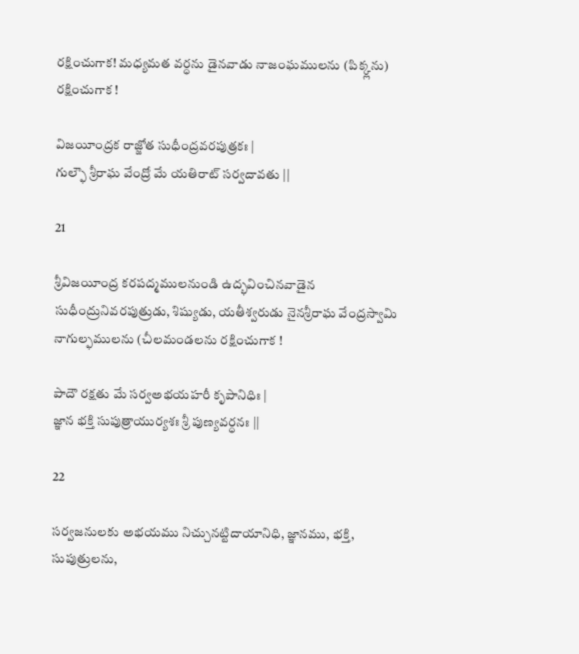రక్షించుగాక! మధ్యమత వర్ధను డైనవాడు నాజంఘములను (పిక్క్లను) రక్షించుగాక !

విజయీంద్రక రాజ్జోత సుధీంద్రవరపుత్రకః |
గుల్ఫౌ శ్రీరాఘ వేంద్రో మే యతిరాట్ సర్వదావతు ||

21

శ్రీవిజయీంద్ర కరపద్మములనుండి ఉద్భవించినవాడైన సుధీంద్రునివరపుత్రుడు, శిష్యుడు, యతీశ్వరుడు నైనశ్రీరాఘ వేంద్రస్వామి నాగుల్ఫములను (చీలమండలను రక్షించుగాక !

పాదౌ రక్షతు మే సర్వఅభయహరీ కృపానిధిః |
జ్ఞాన భక్తి సుపుత్రాయుర్యశః శ్రీ పుణ్యవర్ధనః ||

22

సర్వజనులకు అభయము నిచ్చునట్టిదాయానిధి, జ్ఞానము, భక్తి, సుపుత్రులను,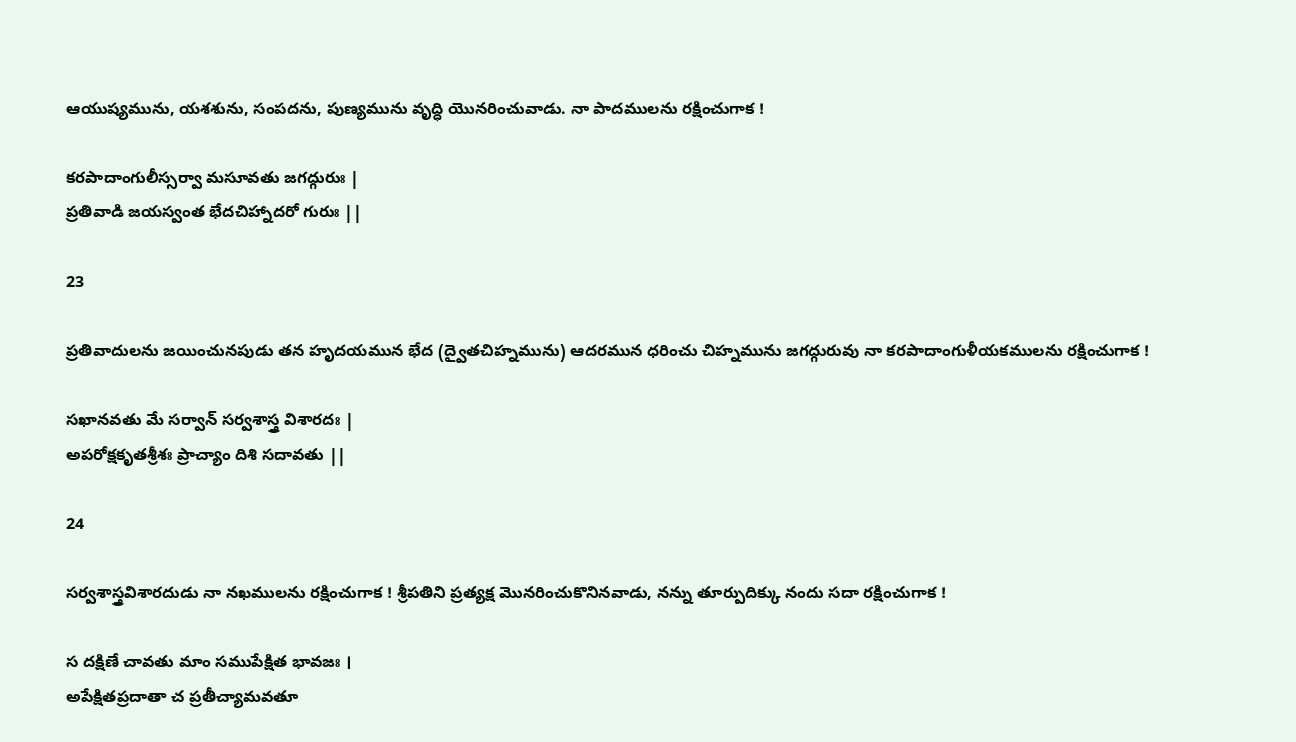ఆయుష్యమును, యశశును, సంపదను, పుణ్యమును వృద్ధి యొనరించువాడు. నా పాదములను రక్షించుగాక !

కరపాదాంగులీస్సర్వా మసూవతు జగద్గురుః |
ప్రతివాడి జయస్వంత భేదచిహ్నాదరో గురుః ||

23

ప్రతివాదులను జయించునపుడు తన హృదయమున భేద (ద్వైతచిహ్నమును) ఆదరమున ధరించు చిహ్నమును జగద్గురువు నా కరపాదాంగుళీయకములను రక్షించుగాక !

సఖానవతు మే సర్వాన్ సర్వశాస్త్ర విశారదః |
అపరోక్షకృతశ్రీశః ప్రాచ్యాం దిశి సదావతు ||

24

సర్వశాస్త్రవిశారదుడు నా నఖములను రక్షించుగాక ! శ్రీపతిని ప్రత్యక్ష మొనరించుకొనినవాడు, నన్ను తూర్పుదిక్కు నందు సదా రక్షించుగాక !

స దక్షిణే చావతు మాం సముపేక్షిత భావజః ।
అపేక్షితప్రదాతా చ ప్రతీచ్యామవతూ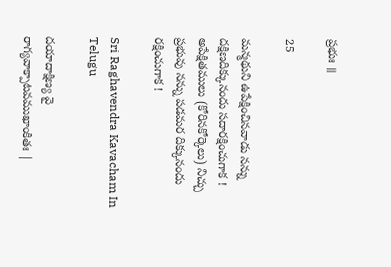ప్రభుః ॥

25

మన్మథుని ఉపేక్షించినవాడు నన్ను దక్షిణదిక్కునందు సదారక్షించుగాక ! అపేక్షితములు (కోరినకోర్కెలు) నిచ్చు ప్రభువు నన్ను పడమర దిక్కునందు రక్షించుగాక !

Sri Raghavendra Kavacham In Telugu

దయాదాక్షిణ్య వై రాగ్యవాక్పాటవముఖాంకితః |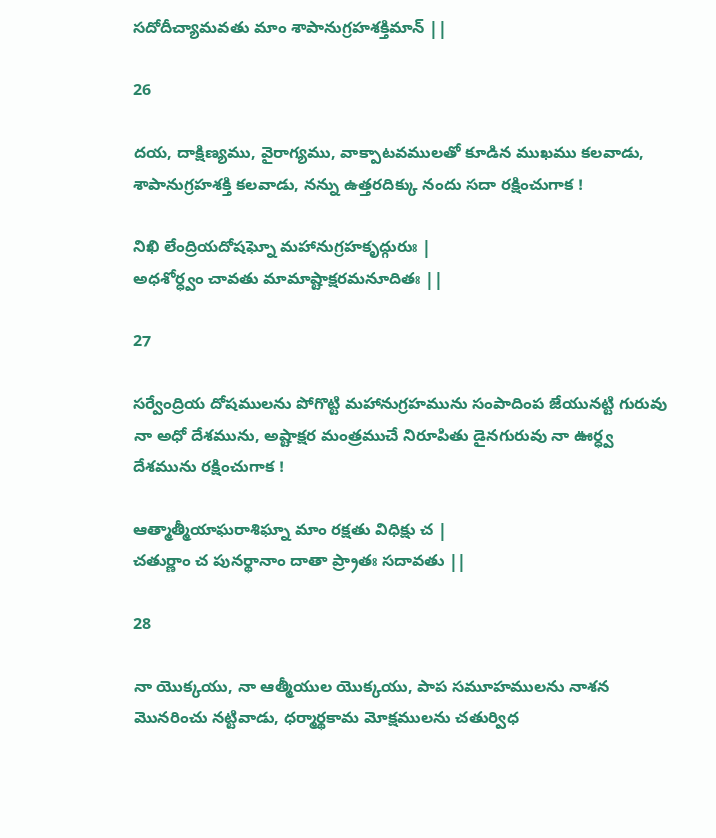సదోదీచ్యామవతు మాం శాపానుగ్రహశక్తిమాన్ ||

26

దయ, దాక్షిణ్యము, వైరాగ్యము, వాక్పాటవములతో కూడిన ముఖము కలవాడు, శాపానుగ్రహశక్తి కలవాడు, నన్ను ఉత్తరదిక్కు నందు సదా రక్షించుగాక !

నిఖి లేంద్రియదోషఘ్నో మహానుగ్రహకృద్గురుః |
అధశోర్ధ్వం చావతు మామాష్టాక్షరమనూదితః ||

27

సర్వేంద్రియ దోషములను పోగొట్టి మహానుగ్రహమును సంపాదింప జేయునట్టి గురువు నా అధో దేశమును, అష్టాక్షర మంత్రముచే నిరూపితు డైనగురువు నా ఊర్ధ్వ దేశమును రక్షించుగాక !

ఆత్మాత్మీయాఘరాశిఘ్నా మాం రక్షతు విధిక్షు చ |
చతుర్ణాం చ పునర్థానాం దాతా ప్ర్రాతః సదావతు ||

28

నా యొక్కయు, నా ఆత్మీయుల యొక్కయు, పాప సమూహములను నాశన మొనరించు నట్టివాడు, ధర్మార్థకామ మోక్షములను చతుర్విధ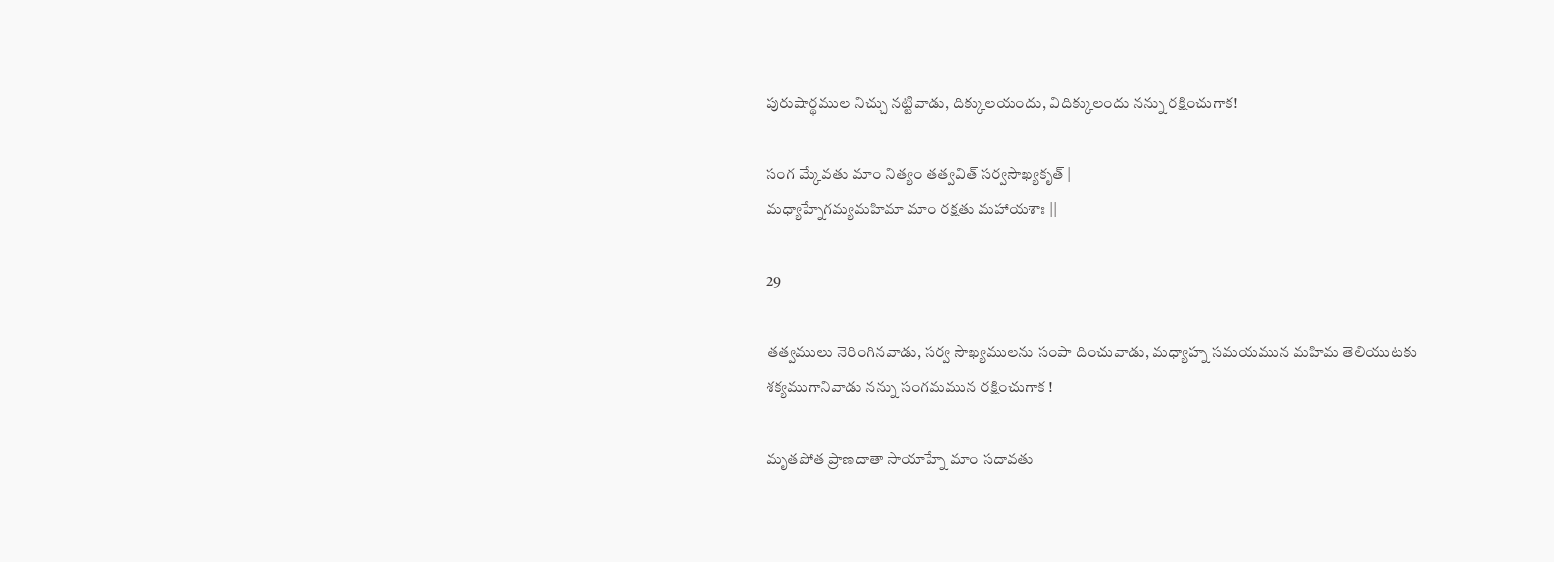పురుషార్థముల నిచ్చు నట్టివాడు, దిక్కులయందు, విదిక్కులందు నన్ను రక్షించుగాక!

సంగ మ్కేవతు మాం నిత్యం తత్వవిత్ సర్వసౌఖ్యకృత్ |
మధ్యాహ్నేగమ్యమహిమా మాం రక్షతు మహాయశాః ||

29

తత్వములు నెరింగినవాడు, సర్వ సౌఖ్యములను సంపా దించువాడు, మధ్యాహ్న సమయమున మహిమ తెలియుటకు శక్యముగానివాడు నన్ను సంగమమున రక్షించుగాక !

మృతపోత ప్రాణదాతా సాయాహ్నే మాం సదావతు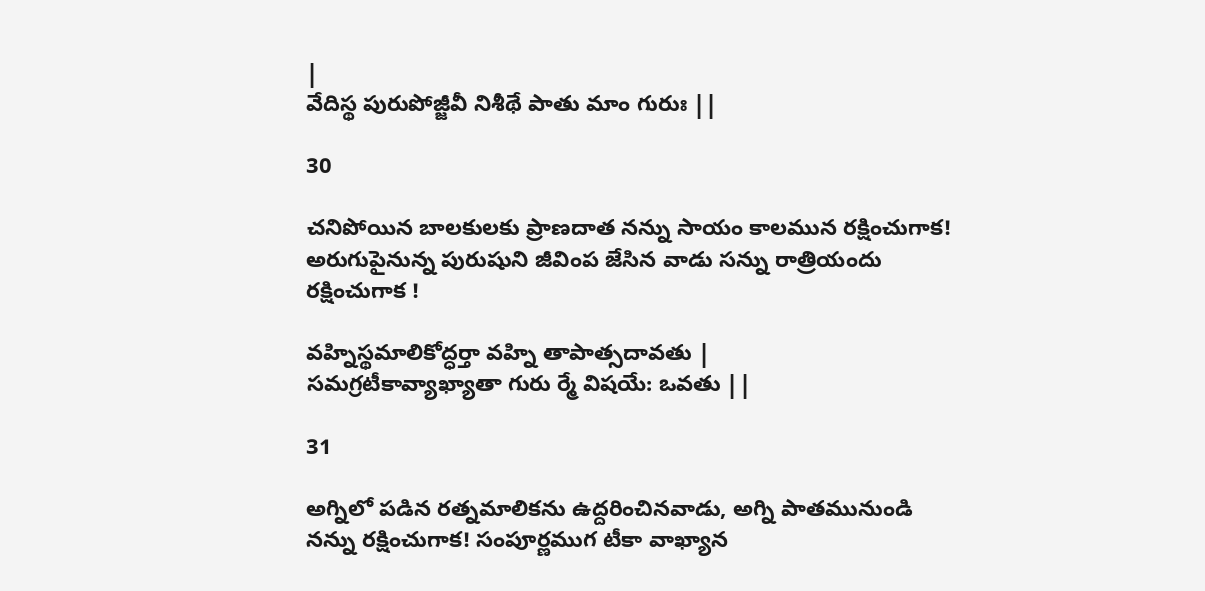|
వేదిస్థ పురుపోజ్జీవీ నిశీథే పాతు మాం గురుః ||

30

చనిపోయిన బాలకులకు ప్రాణదాత నన్ను సాయం కాలమున రక్షించుగాక! అరుగుపైనున్న పురుషుని జీవింప జేసిన వాడు సన్ను రాత్రియందు రక్షించుగాక !

వహ్నిస్థమాలికోద్ధర్తా వహ్ని తాపాత్సదావతు |
సమగ్రటీకావ్యాఖ్యాతా గురు ర్మే విషయే: ఒవతు ||

31

అగ్నిలో పడిన రత్నమాలికను ఉద్దరించినవాడు, అగ్ని పాతమునుండి నన్ను రక్షించుగాక! సంపూర్ణముగ టీకా వాఖ్యాన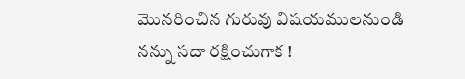మొనరించిన గురువు విషయములనుండి నన్ను సదా రక్షించుగాక !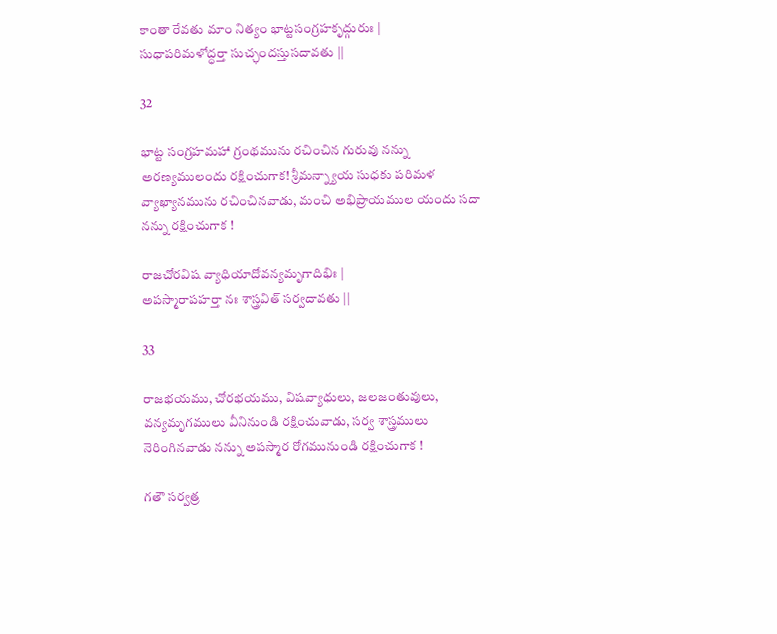కాంతా రేవతు మాం నిత్యం భాట్టసంగ్రహకృద్గురుః |
సుధాపరిమళోద్ధర్తా సుచ్ఛందస్తుసదావతు ||

32

భాట్ట సంగ్రహమహా గ్రంథమును రచించిన గురువు నన్ను అరణ్యములందు రక్షించుగాక! శ్రీమన్న్యాయ సుధకు పరిమళ వ్యాఖ్యానమును రచించినవాడు, మంచి అభిప్రాయముల యందు సదా నన్ను రక్షించుగాక !

రాజచోరవిష వ్యాధియాదోవన్యమృగాదిభిః |
అపస్మారాపహర్తా నః శాస్త్రవిత్ సర్వదావతు ||

33

రాజభయము, చోరభయము, విషవ్యాధులు, జలజంతువులు, వన్యమృగములు వీనినుండి రక్షించువాడు, సర్వ శాస్త్రములు నెరింగినవాడు నన్ను అపస్మార రోగమునుండి రక్షించుగాక !

గతౌ సర్వత్ర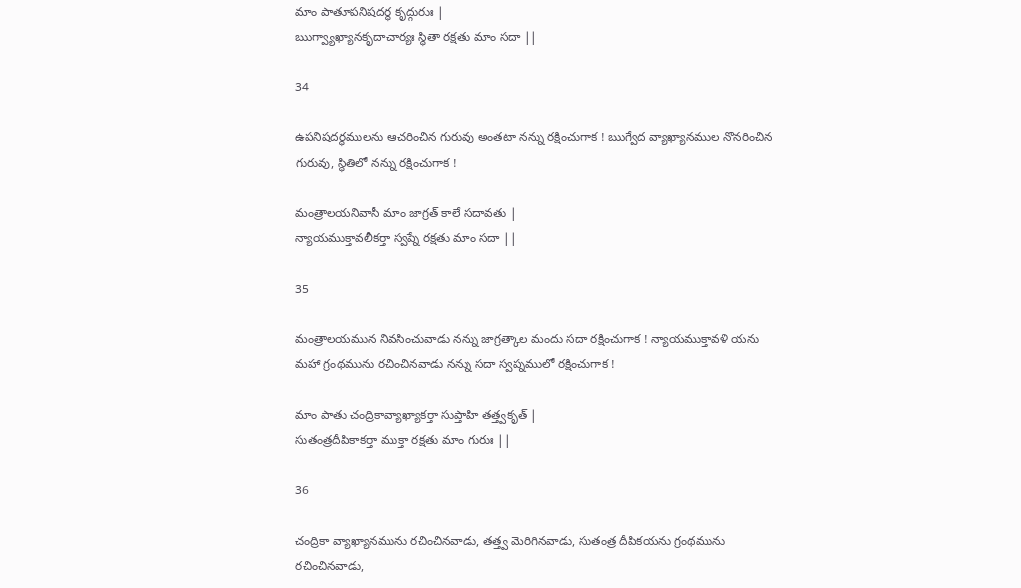మాం పాతూపనిషదర్థ కృద్గురుః |
ఋగ్వ్యాఖ్యానకృదాచార్యః స్థితా రక్షతు మాం సదా ||

34

ఉపనిషదర్థములను ఆచరించిన గురువు అంతటా నన్ను రక్షించుగాక ! ఋగ్వేద వ్యాఖ్యానముల నొనరించిన గురువు, స్థితిలో నన్ను రక్షించుగాక !

మంత్రాలయనివాసీ మాం జాగ్రత్ కాలే సదావతు |
న్యాయముక్తావలీకర్తా స్వప్నే రక్షతు మాం సదా ||

35

మంత్రాలయమున నివసించువాడు నన్ను జాగ్రత్కాల మందు సదా రక్షించుగాక ! న్యాయముక్తావళి యను మహా గ్రంథమును రచించినవాడు నన్ను సదా స్వప్నములో రక్షించుగాక !

మాం పాతు చంద్రికావ్యాఖ్యాకర్తా సుప్తాహి తత్త్వకృత్ |
సుతంత్రదీపికాకర్తా ముక్తా రక్షతు మాం గురుః ||

36

చంద్రికా వ్యాఖ్యానమును రచించినవాడు, తత్త్వ మెరిగినవాడు, సుతంత్ర దీపికయను గ్రంథమును రచించినవాడు,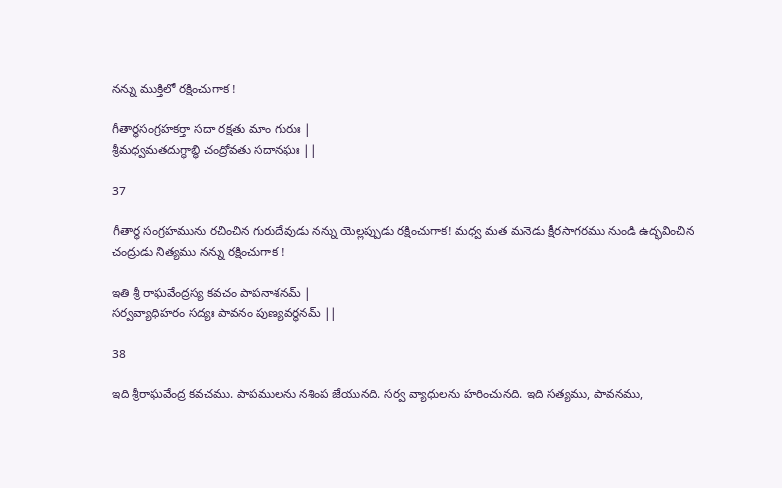నన్ను ముక్తిలో రక్షించుగాక !

గీతార్థసంగ్రహకర్తా సదా రక్షతు మాం గురుః |
శ్రీమధ్వమతదుగ్ధాబ్ధి చంద్రోవతు సదానఘః ||

37

గీతార్థ సంగ్రహమును రచించిన గురుదేవుడు నన్ను యెల్లప్పుడు రక్షించుగాక! మధ్వ మత మనెడు క్షీరసాగరము నుండి ఉద్భవించిన చంద్రుడు నిత్యము నన్ను రక్షించుగాక !

ఇతి శ్రీ రాఘవేంద్రస్య కవచం పాపనాశనమ్ |
సర్వవ్యాధిహరం సద్యః పావనం పుణ్యవర్ధనమ్ ||

38

ఇది శ్రీరాఘవేంద్ర కవచము. పాపములను నశింప జేయునది. సర్వ వ్యాధులను హరించునది. ఇది సత్యము, పావనము,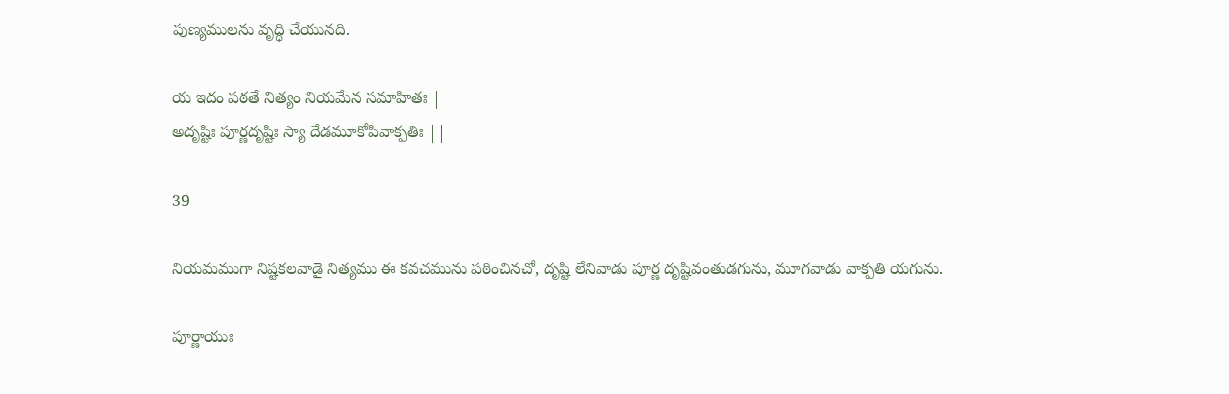పుణ్యములను వృద్ధి చేయునది.

య ఇదం పఠతే నిత్యం నియమేన సమాహితః |
అదృష్టిః పూర్ణదృష్టిః స్యా దేడమూకోపివాక్పతిః ||

39

నియమముగా నిష్టకలవాడై నిత్యము ఈ కవచమును పఠించినచో, దృష్టి లేనివాడు పూర్ణ దృష్టివంతుడగును, మూగవాడు వాక్పతి యగును.

పూర్ణాయుః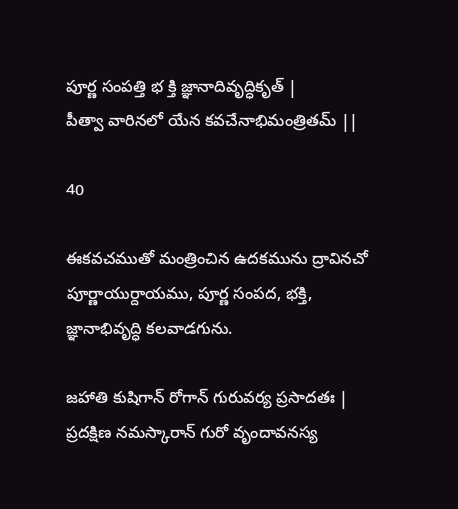పూర్ణ సంపత్తి భ క్తి జ్ఞానాదివృద్ధికృత్ |
పీత్వా వారినలో యేన కవచేనాభిమంత్రితమ్ ||

40

ఈకవచముతో మంత్రించిన ఉదకమును ద్రావినచో పూర్ణాయుర్దాయము, పూర్ణ సంపద, భక్తి, జ్ఞానాభివృద్ధి కలవాడగును.

జహాతి కుషిగాన్ రోగాన్ గురువర్య ప్రసాదతః |
ప్రదక్షిణ నమస్కారాన్ గురో వృందావనస్య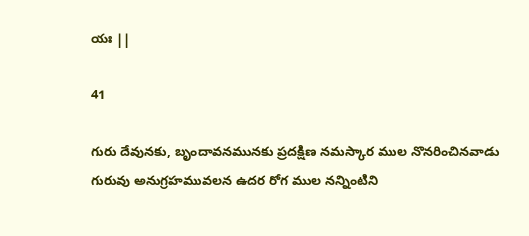యః ||

41

గురు దేవునకు, బృందావనమునకు ప్రదక్షిణ నమస్కార ముల నొనరించినవాడు గురువు అనుగ్రహమువలన ఉదర రోగ ముల నన్నింటిని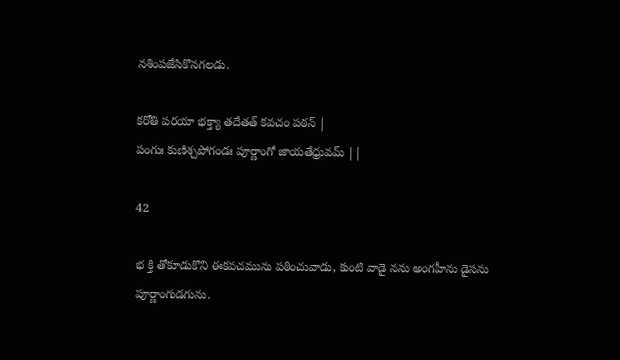నశింపజేసికొనగలడు.

కరోతి పరయా భక్త్యా తదేతత్ కవచం పఠన్ |
పంగుః కుణిశ్చపోగండః పూర్ణాంగో జాయతేధ్రువమ్ ||

42

భ క్తి తోకూడుకొని ఈకవచమును పఠించువాడు, కుంటి వాడై నను అంగహీను డైసను పూర్ణాంగుడగును.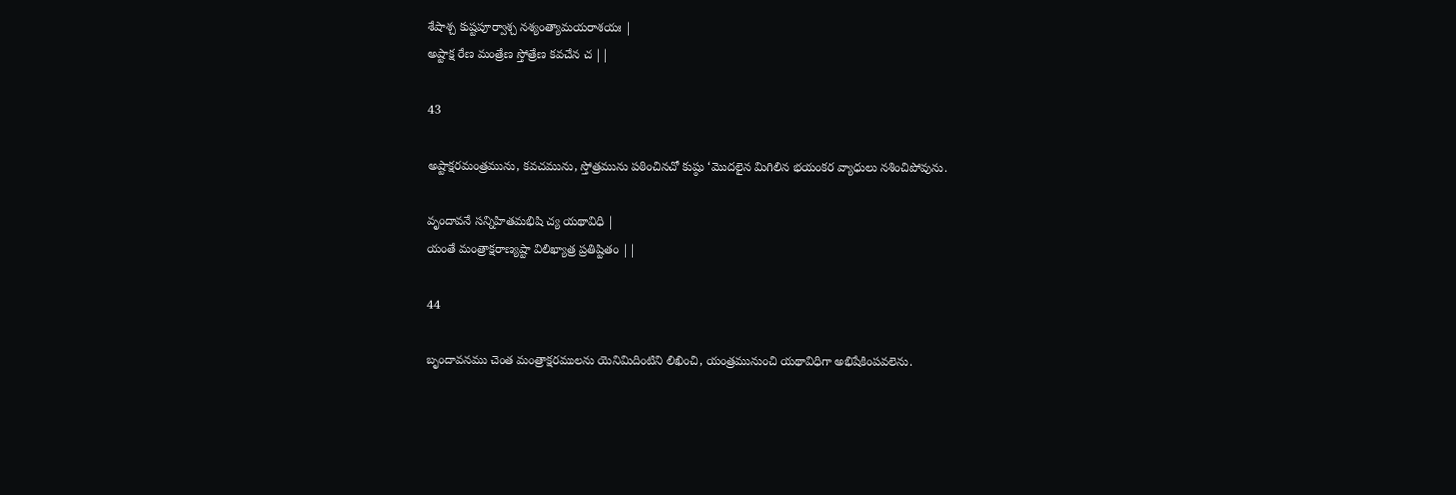శేషాశ్చ కుష్టపూర్వాశ్చ నశ్యంత్యామయరాశయః |
అష్టాక్ష రేణ మంత్రేణ స్తోత్రేణ కవచేన చ ||

43

అష్టాక్షరమంత్రమును, కవచమును, స్తోత్రమును పఠించినచో కుష్ఠు ‘మొదలైన మిగిలిన భయంకర వ్యాధులు నశించిపోవును.

వృందావనే సన్నిహితమభిషి చ్య యథావిధి |
యంతే మంత్రాక్షరాణ్యష్టా విలిఖ్యాత్ర ప్రతిష్టితం ||

44

బృందావనము చెంత మంత్రాక్షరములను యెనిమిదింటిని లిఖించి, యంత్రమునుంచి యథావిధిగా అభిషేకింపవలెను.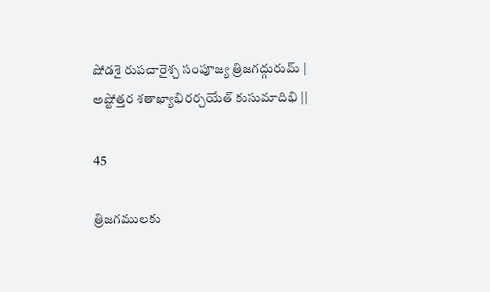షోడశై రుపచారైశ్చ సంపూజ్య త్రిజగద్గురుమ్ |
అష్టోత్తర శతాఖ్యాభిరర్చయేత్ కుసుమాదిభి ||

45

త్రిజగములకు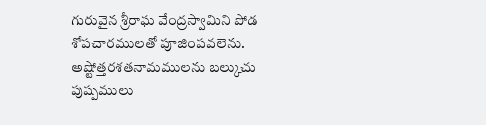గురువైన శ్రీరాఘ వేంద్రస్వామిని పోడ శోపచారములతో పూజింపవలెను. అష్టోత్తరశతనామములను బల్కుచు పుష్పములు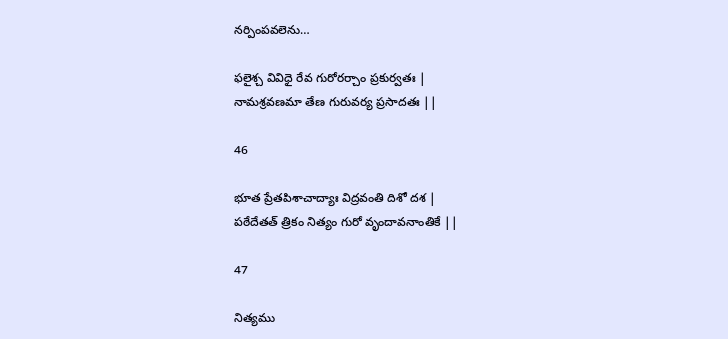నర్పింపవలెను…

ఫలైశ్చ వివిధై రేవ గురోరర్చాం ప్రకుర్వతః |
నామశ్రవణమా తేణ గురువర్య ప్రసాదతః ||

46

భూత ప్రేతపిశాచాద్యాః విద్రవంతి దిశో దశ |
పఠేదేతత్ త్రికం నిత్యం గురో వృందావనాంతికే ||

47

నిత్యము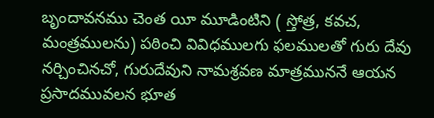బృందావనము చెంత యీ మూడింటిని ( స్తోత్ర, కవచ, మంత్రములను) పఠించి వివిధములగు ఫలములతో గురు దేవు నర్చించినచో, గురుదేవుని నామశ్రవణ మాత్రముననే ఆయన ప్రసాదమువలన భూత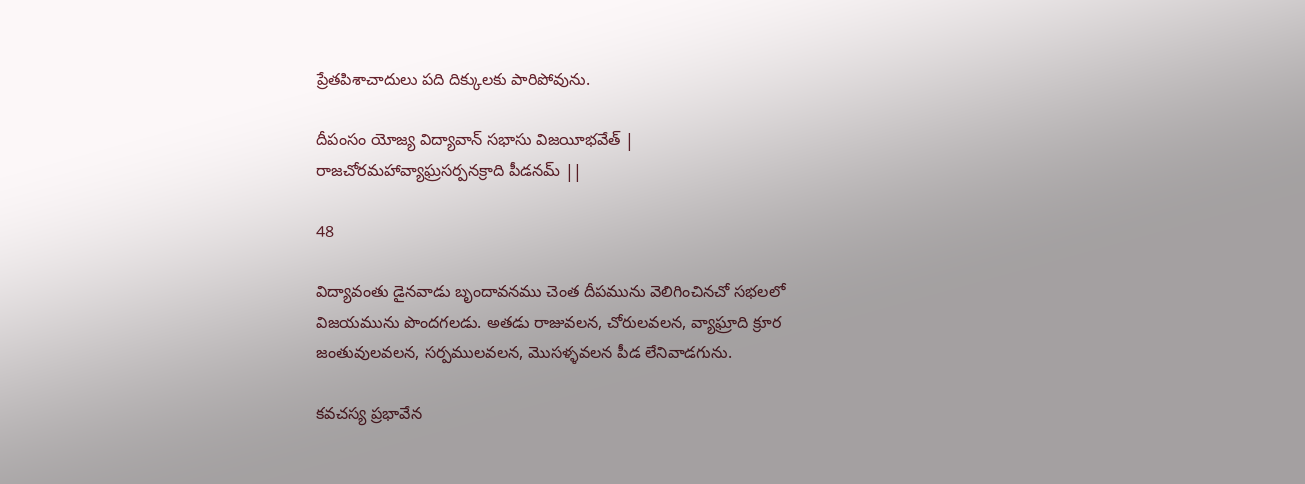ప్రేతపిశాచాదులు పది దిక్కులకు పారిపోవును.

దీపంసం యోజ్య విద్యావాన్ సభాసు విజయీభవేత్ |
రాజచోరమహావ్యాఘ్రసర్పనక్రాది పీడనమ్ ||

48

విద్యావంతు డైనవాడు బృందావనము చెంత దీపమును వెలిగించినచో సభలలో విజయమును పొందగలడు. అతడు రాజువలన, చోరులవలన, వ్యాఘ్రాది క్రూర జంతువులవలన, సర్పములవలన, మొసళ్ళవలన పీడ లేనివాడగును.

కవచస్య ప్రభావేన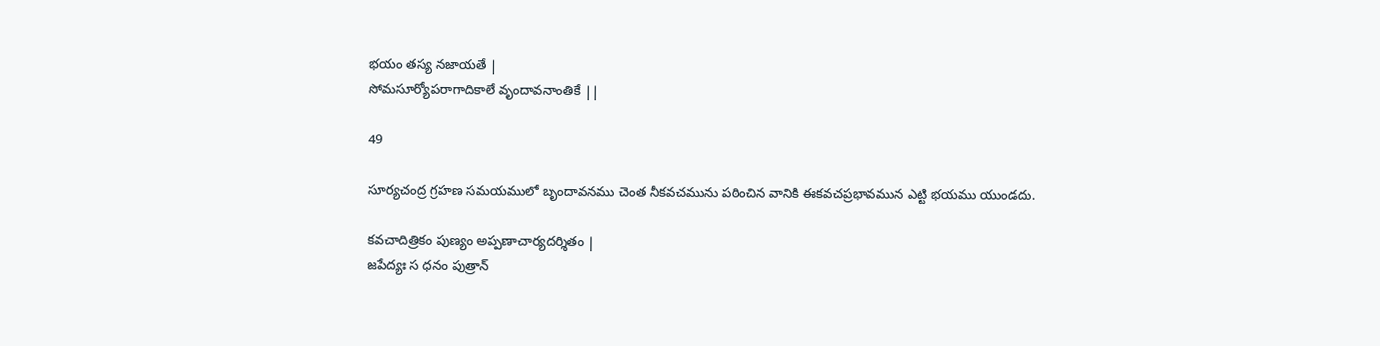భయం తస్య నజాయతే |
సోమసూర్యోపరాగాదికాలే వృందావనాంతికే ||

49

సూర్యచంద్ర గ్రహణ సమయములో బృందావనము చెంత నీకవచమును పఠించిన వానికి ఈకవచప్రభావమున ఎట్టి భయము యుండదు.

కవచాదిత్రికం పుణ్యం అప్పణాచార్యదర్శితం |
జపేద్యః స ధనం పుత్రాన్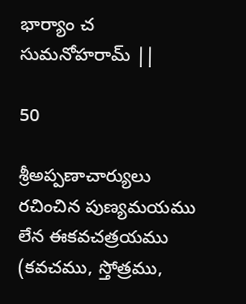భార్యాం చ సుమనోహరామ్ ||

50

శ్రీఅప్పణాచార్యులు రచించిన పుణ్యమయము లేన ఈకవచత్రయము (కవచము, స్తోత్రము,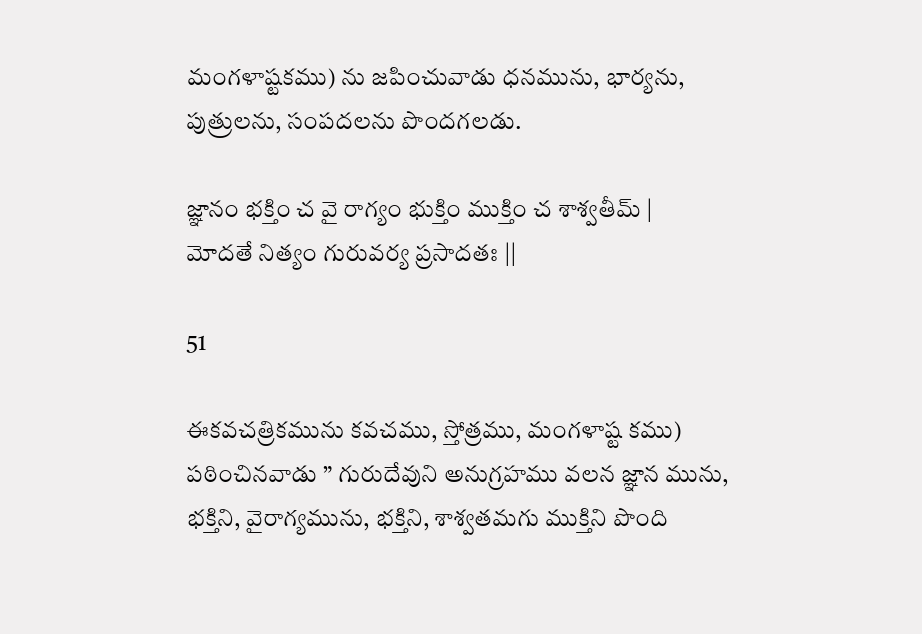మంగళాష్టకము) ను జపించువాడు ధనమును, భార్యను, పుత్రులను, సంపదలను పొందగలడు.

జ్ఞానం భక్తిం చ వై రాగ్యం భుక్తిం ముక్తిం చ శాశ్వతీమ్ |
మోదతే నిత్యం గురువర్య ప్రసాదతః ||

51

ఈకవచత్రికమును కవచము, స్తోత్రము, మంగళాష్ట కము) పఠించినవాడు ” గురుదేవుని అనుగ్రహము వలన జ్ఞాన మును, భక్తిని, వైరాగ్యమును, భక్తిని, శాశ్వతమగు ముక్తిని పొంది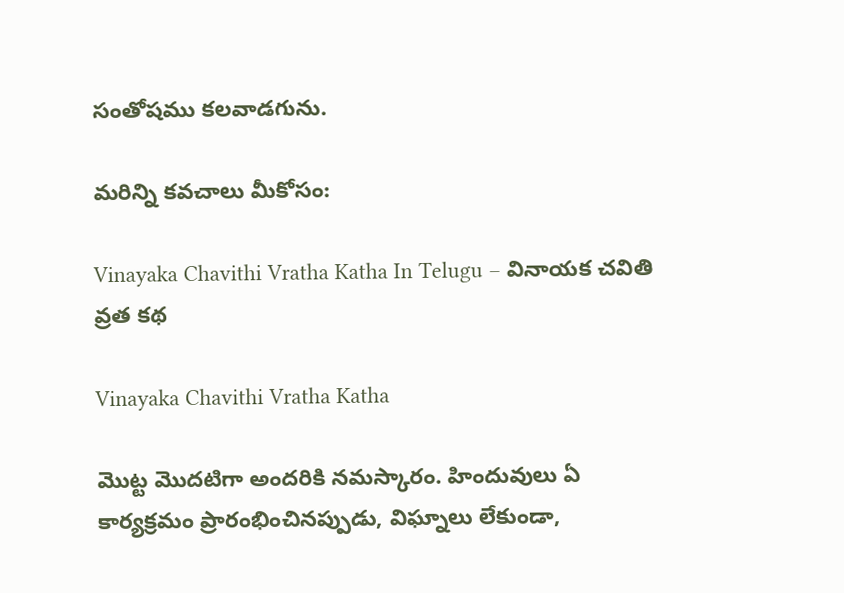సంతోషము కలవాడగును.

మరిన్ని కవచాలు మీకోసం:

Vinayaka Chavithi Vratha Katha In Telugu – వినాయక చవితి వ్రత క‌థ‌

Vinayaka Chavithi Vratha Katha

మొట్ట మొదటిగా అందరికి నమస్కారం. హిందువులు ఏ కార్యక్రమం ప్రారంభించినప్పుడు, విఘ్నాలు లేకుండా,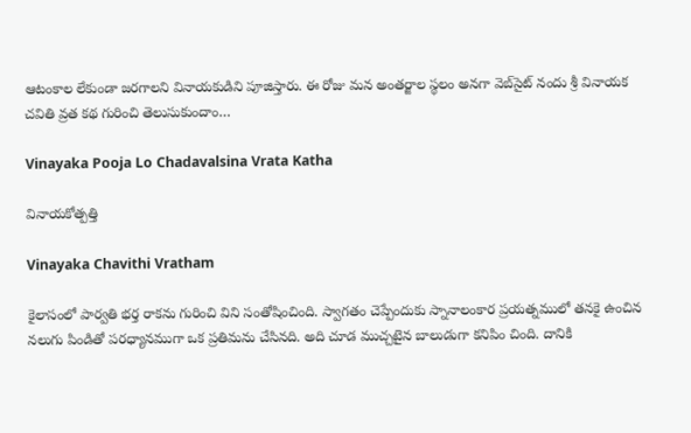ఆటంకాల లేకుండా జరగాలని వినాయకుడిని పూజిస్తారు. ఈ రోజు మన అంతర్జాల స్థలం అనగా వెబ్‌సైట్ నందు శ్రీ వినాయక చవితి వ్రత కథ గురించి తెలుసుకుందాం…

Vinayaka Pooja Lo Chadavalsina Vrata Katha

వినాయకోత్పత్తి

Vinayaka Chavithi Vratham

కైలాసంలో పార్వతి భర్త రాకను గురించి విని సంతోషించింది. స్వాగతం చెప్పేందుకు స్నానాలంకార ప్రయత్నములో తనకై ఉంచిన నలుగు పిండితో పరధ్యానముగా ఒక ప్రతిమను చేసినది. అది చూడ ముచ్చటైన బాలుడుగా కనిపిం చింది. దానికి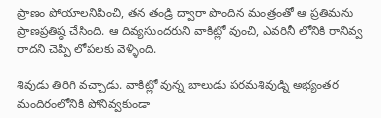ప్రాణం పోయాలనిపించి, తన తండ్రి ద్వారా పొందిన మంత్రంతో ఆ ప్రతిమను ప్రాణప్రతిష్ఠ చేసింది. ఆ దివ్యసుందరుని వాకిట్లో వుంచి, ఎవరినీ లోనికి రానివ్వ రాదని చెప్పి లోపలకు వెళ్ళింది.

శివుడు తిరిగి వచ్చాడు. వాకిట్లో వున్న బాలుడు పరమశివుడ్ని అభ్యంతర మందిరంలోనికి పోనివ్వకుండా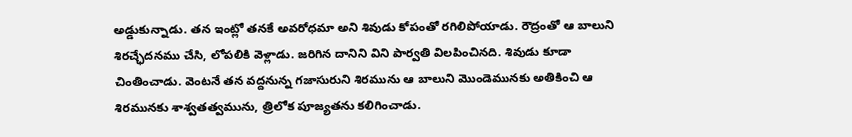అడ్డుకున్నాడు. తన ఇంట్లో తనకే అవరోధమా అని శివుడు కోపంతో రగిలిపోయాడు. రౌద్రంతో ఆ బాలుని శిరచ్ఛేదనము చేసి, లోపలికి వెళ్లాడు. జరిగిన దానిని విని పార్వతి విలపించినది. శివుడు కూడా చింతించాడు. వెంటనే తన వద్దనున్న గజాసురుని శిరమును ఆ బాలుని మొండెమునకు అతికించి ఆ శిరమునకు శాశ్వతత్వమును, త్రిలోక పూజ్యతను కలిగించాడు.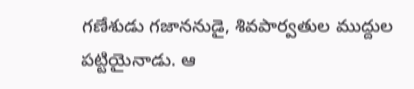గణేశుడు గజాననుడై, శివపార్వతుల ముద్దుల పట్టియైనాడు. ఆ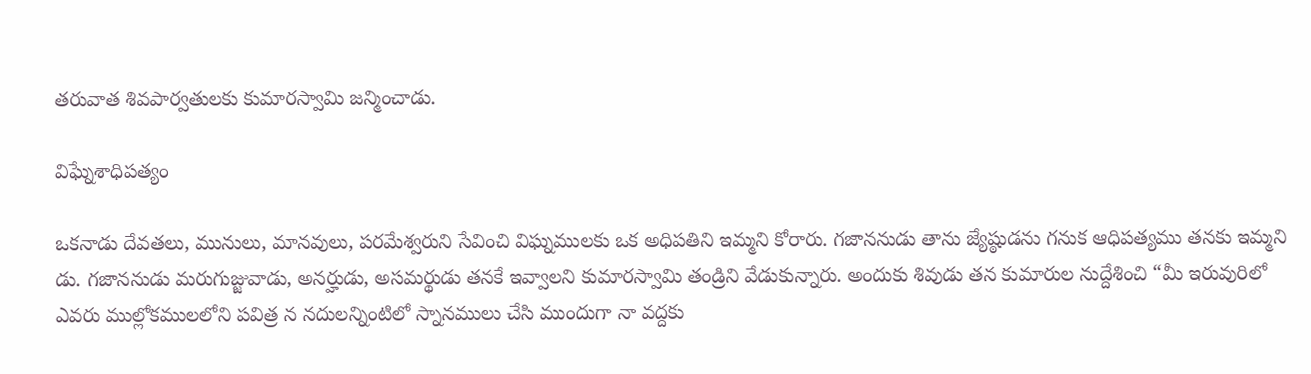తరువాత శివపార్వతులకు కుమారస్వామి జన్మించాడు.

విఘ్నేశాధిపత్యం

ఒకనాడు దేవతలు, మునులు, మానవులు, పరమేశ్వరుని సేవించి విఘ్నములకు ఒక అధిపతిని ఇమ్మని కోరారు. గజాననుడు తాను జ్యేష్ఠుడను గనుక ఆధిపత్యము తనకు ఇమ్మని డు. గజాననుడు మరుగుజ్జువాడు, అనర్హుడు, అసమర్థుడు తనకే ఇవ్వాలని కుమారస్వామి తండ్రిని వేడుకున్నారు. అందుకు శివుడు తన కుమారుల నుద్దేశించి “మీ ఇరువురిలో ఎవరు ముల్లోకములలోని పవిత్ర న నదులన్నింటిలో స్నానములు చేసి ముందుగా నా వద్దకు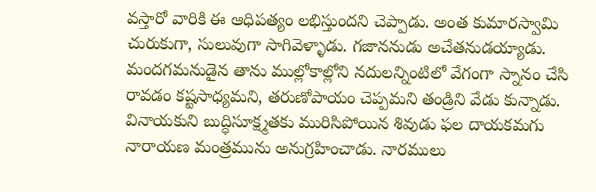వస్తారో వారికి ఈ ఆధిపత్యం లభిస్తుందని చెప్పాడు. అంత కుమారస్వామి చురుకుగా, సులువుగా సాగివెళ్ళాడు. గజాననుడు అచేతనుడయ్యాడు. మందగమనుడైన తాను ముల్లోకాల్లోని నదులన్నింటిలో వేగంగా స్నానం చేసి రావడం కష్టసాధ్యమని, తరుణోపాయం చెప్పమని తండ్రిని వేడు కున్నాడు. వినాయకుని బుద్ధిసూక్ష్మతకు మురిసిపోయిన శివుడు ఫల దాయకమగు నారాయణ మంత్రమును అనుగ్రహించాడు. నారములు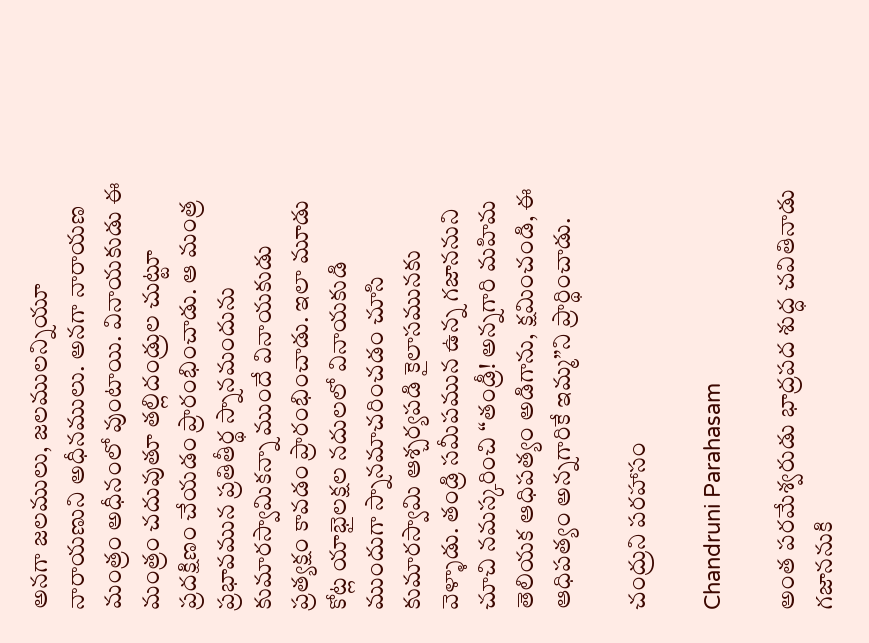అనగా జలములు, జలములన్నియూ నారాయణుని అధీనములు. అనగా నారాయణ మంత్రం అధీనంలో వుంటాయి. వినాయకుడు ఈ మంత్రం చదువుతూ తల్లిదండ్రుల చుట్టూ ప్రదక్షిణం చేయడం ప్రారంభించాడు. ఆ మంత్ర ప్రభావమున ప్రతితీర్థ స్నానమందును కుమారస్వామికన్నా ముందే వినాయకుడు ప్రత్యక్షం కావడం ప్రారంభించాడు. ఇలా మూడు కోట్ల యాభైలక్షల నదులలో వినాయకుడి ముందుగా స్నానమాచరించడం చూసి కుమారస్వామి ఆశ్చర్యపడి కైలాసమునకు వెళ్ళాడు. తండ్రి సమీపమున ఉన్న గజాననుని చూచి నమస్కరించి “తండ్రీ! అన్నగారి మహిమ తెలియక ఆధిపత్యం అడిగాను, క్షమించండి, ఈ ఆధిపత్యం అన్నగారికే ఇమ్మ”ని ప్రార్థించాడు.

చంద్రుని పరహాసం

Chandruni Parahasam

అంత పరమేశ్వరుడు భాద్రపద శుద్ధ చవితినాడు గజాననుకి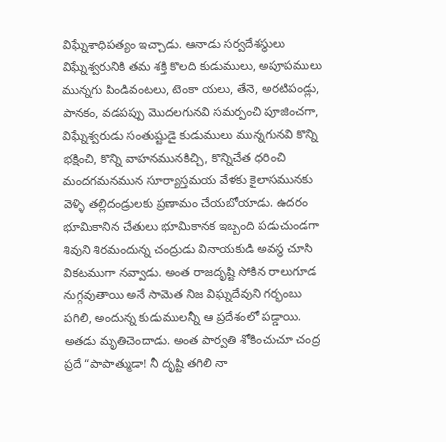విఘ్నేశాధిపత్యం ఇచ్చాడు. ఆనాడు సర్వదేశస్థులు విఘ్నేశ్వరునికి తమ శక్తి కొలది కుడుములు, అపూపములు మున్నగు పిండివంటలు, టెంకా యలు, తేనె, అరటిపండ్లు, పానకం, వడపప్పు మొదలగునవి సమర్పంచి పూజించగా, విఘ్నేశ్వరుడు సంతుష్టుడై కుడుములు మున్నగునవి కొన్ని భక్షించి, కొన్ని వాహనమునకిచ్చి, కొన్నిచేత ధరించి మందగమనమున సూర్యాస్తమయ వేళకు కైలాసమునకు వెళ్ళి తల్లిదండ్రులకు ప్రణామం చేయబోయాడు. ఉదరం భూమికానిన చేతులు భూమికానక ఇబ్బంది పడుచుండగా శివుని శిరమందున్న చంద్రుడు వినాయకుడి అవస్థ చూసి వికటముగా నవ్వాడు. అంత రాజదృష్టి సోకిన రాలుగూడ నుగ్గవుతాయి అనే సామెత నిజ విఘ్నదేవుని గర్భంబు పగిలి, అందున్న కుడుములన్నీ ఆ ప్రదేశంలో పడ్డాయి. అతడు మృతిచెందాడు. అంత పార్వతి శోకించుచూ చంద్ర ప్రదే “పాపాత్ముడా! నీ దృష్టి తగిలి నా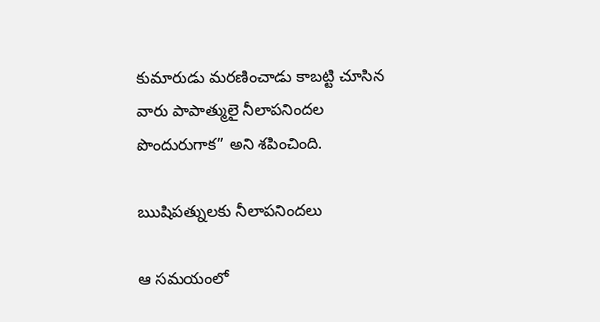కుమారుడు మరణించాడు కాబట్టి చూసిన వారు పాపాత్ములై నీలాపనిందల పొందురుగాక” అని శపించింది.

ఋషిపత్నులకు నీలాపనిందలు

ఆ సమయంలో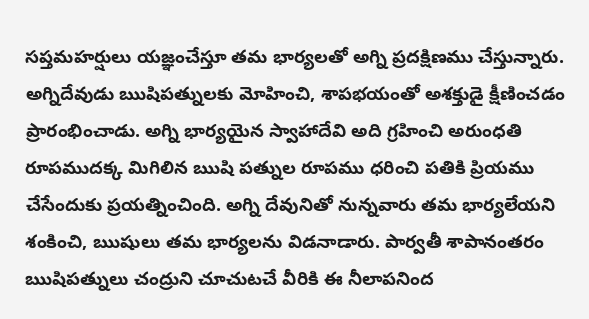సప్తమహర్షులు యజ్ఞంచేస్తూ తమ భార్యలతో అగ్ని ప్రదక్షిణము చేస్తున్నారు. అగ్నిదేవుడు ఋషిపత్నులకు మోహించి, శాపభయంతో అశక్తుడై క్షీణించడం ప్రారంభించాడు. అగ్ని భార్యయైన స్వాహాదేవి అది గ్రహించి అరుంధతి రూపముదక్క మిగిలిన ఋషి పత్నుల రూపము ధరించి పతికి ప్రియము చేసేందుకు ప్రయత్నించింది. అగ్ని దేవునితో నున్నవారు తమ భార్యలేయని శంకించి, ఋషులు తమ భార్యలను విడనాడారు. పార్వతీ శాపానంతరం ఋషిపత్నులు చంద్రుని చూచుటచే వీరికి ఈ నీలాపనింద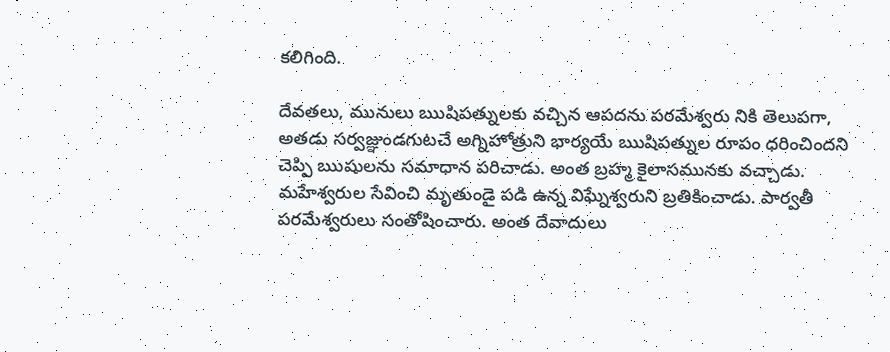కలిగింది.

దేవతలు, మునులు ఋషిపత్నులకు వచ్చిన ఆపదను పరమేశ్వరు నికి తెలుపగా, అతడు సర్వజ్ఞుండగుటచే అగ్నిహోత్రుని భార్యయే ఋషిపత్నుల రూపం ధరించిందని చెప్పి ఋషులను సమాధాన పరిచాడు. అంత బ్రహ్మ కైలాసమునకు వచ్చాడు. మహేశ్వరుల సేవించి మృతుండై పడి ఉన్న విఘ్నేశ్వరుని బ్రతికించాడు. పార్వతీ పరమేశ్వరులు సంతోషించారు. అంత దేవాదులు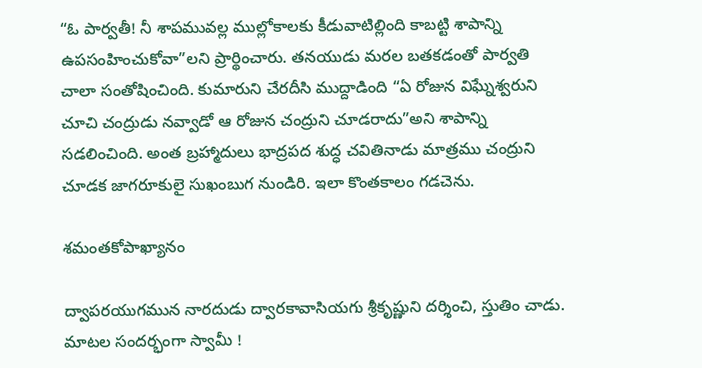“ఓ పార్వతీ! నీ శాపమువల్ల ముల్లోకాలకు కీడువాటిల్లింది కాబట్టి శాపాన్ని ఉపసంహించుకోవా”లని ప్రార్థించారు. తనయుడు మరల బతకడంతో పార్వతి చాలా సంతోషించింది. కుమారుని చేరదీసి ముద్దాడింది “ఏ రోజున విఘ్నేశ్వరుని చూచి చంద్రుడు నవ్వాడో ఆ రోజున చంద్రుని చూడరాదు”అని శాపాన్ని సడలించింది. అంత బ్రహ్మాదులు భాద్రపద శుద్ధ చవితినాడు మాత్రము చంద్రుని చూడక జాగరూకులై సుఖంబుగ నుండిరి. ఇలా కొంతకాలం గడచెను.

శమంతకోపాఖ్యానం

ద్వాపరయుగమున నారదుడు ద్వారకావాసియగు శ్రీకృష్ణుని దర్శించి, స్తుతిం చాడు. మాటల సందర్భంగా స్వామీ !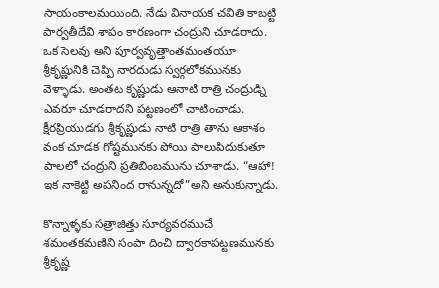సాయంకాలమయింది. నేడు వినాయక చవితి కాబట్టి పార్వతీదేవి శాపం కారణంగా చంద్రుని చూడరాదు. ఒక సెలవు అని పూర్వవృత్తాంతమంతయూ శ్రీకృష్ణునికి చెప్పి నారదుడు స్వర్గలోకమునకు వెళ్ళాడు. అంతట కృష్ణుడు ఆనాటి రాత్రి చంద్రుడ్ని ఎవరూ చూడరాదని పట్టణంలో చాటించాడు. క్షీరప్రియుడగు శ్రీకృష్ణుడు నాటి రాత్రి తాను ఆకాశం వంక చూడక గోష్టమునకు పోయి పాలుపిదుకుతూ పాలలో చంద్రుని ప్రతిబింబమును చూశాడు. “ఆహా! ఇక నాకెట్టి అపనింద రానున్నదో”అని అనుకున్నాడు.

కొన్నాళ్ళకు సత్రాజిత్తు సూర్యవరముచే శమంతకమణిని సంపా దించి ద్వారకాపట్టణమునకు శ్రీకృష్ణ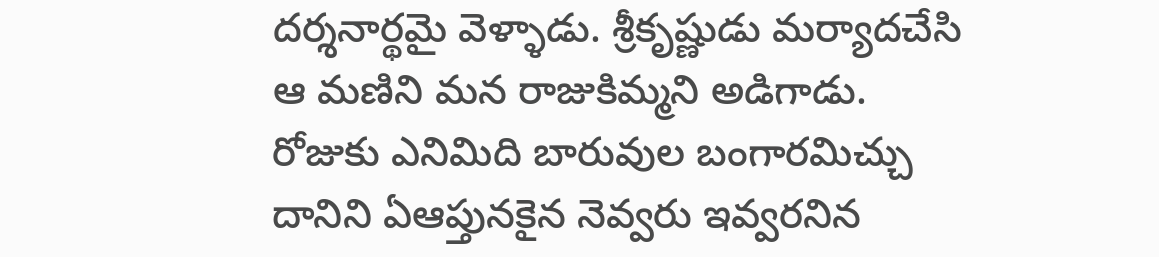దర్శనార్థమై వెళ్ళాడు. శ్రీకృష్ణుడు మర్యాదచేసి ఆ మణిని మన రాజుకిమ్మని అడిగాడు. రోజుకు ఎనిమిది బారువుల బంగారమిచ్చు దానిని ఏఆప్తునకైన నెవ్వరు ఇవ్వరనిన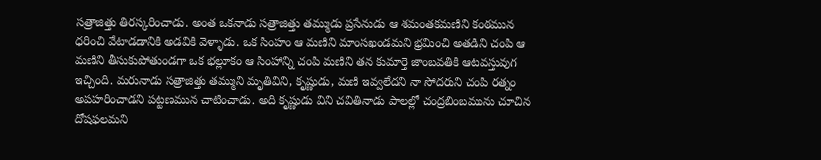సత్రాజిత్తు తిరస్కరించాడు. అంత ఒకనాడు సత్రాజిత్తు తమ్ముడు ప్రసేనుడు ఆ శమంతకమణిని కంఠమున ధరించి వేటాడడానికి అడవికి వెళ్ళాడు. ఒక సింహం ఆ మణిని మాంసఖండమని భ్రమించి అతడిని చంపి ఆ మణిని తీసుకుపోతుండగా ఒక భల్లూకం ఆ సింహాన్ని చంపి మణిని తన కుమార్తె జాంబవతికి ఆటవస్తువుగ ఇచ్చింది. మరునాడు సత్రాజిత్తు తమ్ముని మృతివిని, కృష్ణుడు, మణి ఇవ్వలేదని నా సోదరుని చంపి రత్నం అపహరించాడని పట్టణమున చాటించాడు. అది కృష్ణుడు విని చవితినాడు పాలల్లో చంద్రబింబమును చూచిన దోషఫలమని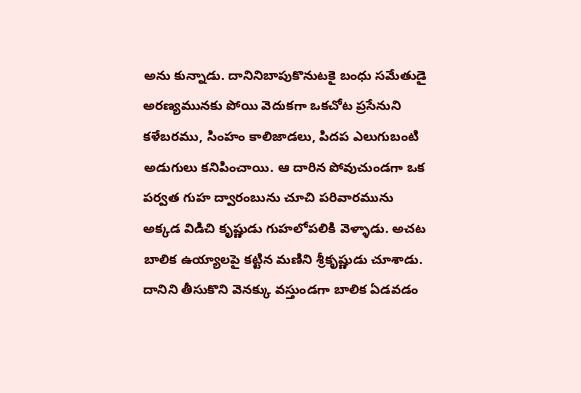అను కున్నాడు. దానినిబాపుకొనుటకై బంధు సమేతుడై అరణ్యమునకు పోయి వెదుకగా ఒకచోట ప్రసేనుని కళేబరము, సింహం కాలిజాడలు, పిదప ఎలుగుబంటి అడుగులు కనిపించాయి. ఆ దారిన పోవుచుండగా ఒక పర్వత గుహ ద్వారంబును చూచి పరివారమును అక్కడ విడిచి కృష్ణుడు గుహలోపలికి వెళ్ళాడు. అచట బాలిక ఉయ్యాలపై కట్టిన మణిని శ్రీకృష్ణుడు చూశాడు. దానిని తీసుకొని వెనక్కు వస్తుండగా బాలిక ఏడవడం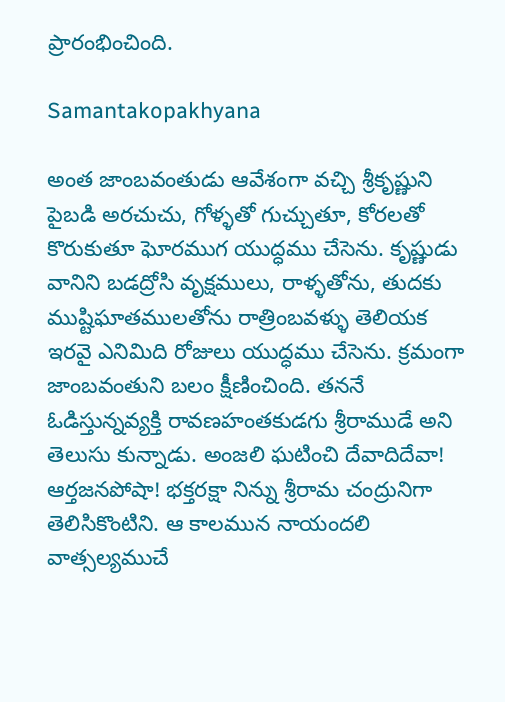ప్రారంభించింది.

Samantakopakhyana

అంత జాంబవంతుడు ఆవేశంగా వచ్చి శ్రీకృష్ణుని పైబడి అరచుచు, గోళ్ళతో గుచ్చుతూ, కోరలతో కొరుకుతూ ఘోరముగ యుద్ధము చేసెను. కృష్ణుడు వానిని బడద్రోసి వృక్షములు, రాళ్ళతోను, తుదకు ముష్టిఘాతములతోను రాత్రింబవళ్ళు తెలియక ఇరవై ఎనిమిది రోజులు యుద్ధము చేసెను. క్రమంగా జాంబవంతుని బలం క్షీణించింది. తననే ఓడిస్తున్నవ్యక్తి రావణహంతకుడగు శ్రీరాముడే అని తెలుసు కున్నాడు. అంజలి ఘటించి దేవాదిదేవా! ఆర్తజనపోషా! భక్తరక్షా నిన్ను శ్రీరామ చంద్రునిగా తెలిసికొంటిని. ఆ కాలమున నాయందలి వాత్సల్యముచే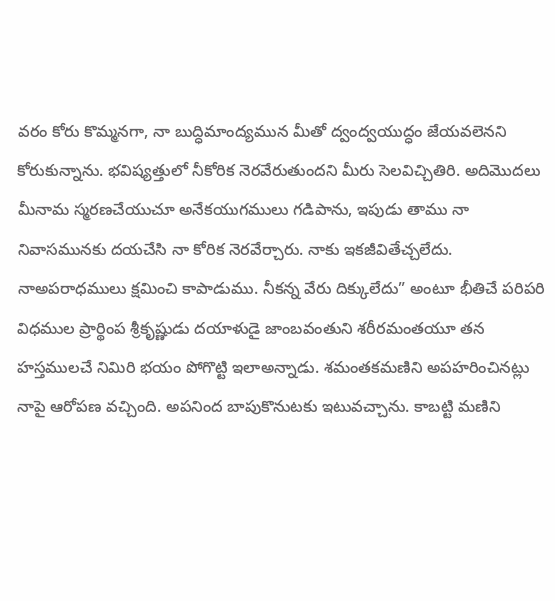వరం కోరు కొమ్మనగా, నా బుద్ధిమాంద్యమున మీతో ద్వంద్వయుద్ధం జేయవలెనని కోరుకున్నాను. భవిష్యత్తులో నీకోరిక నెరవేరుతుందని మీరు సెలవిచ్చితిరి. అదిమొదలు మీనామ స్మరణచేయుచూ అనేకయుగములు గడిపాను, ఇపుడు తాము నా నివాసమునకు దయచేసి నా కోరిక నెరవేర్చారు. నాకు ఇకజీవితేచ్చలేదు. నాఅపరాధములు క్షమించి కాపాడుము. నీకన్న వేరు దిక్కులేదు” అంటూ భీతిచే పరిపరి విధముల ప్రార్థింప శ్రీకృష్ణుడు దయాళుడై జాంబవంతుని శరీరమంతయూ తన హస్తములచే నిమిరి భయం పోగొట్టి ఇలాఅన్నాడు. శమంతకమణిని అపహరించినట్లు నాపై ఆరోపణ వచ్చింది. అపనింద బాపుకొనుటకు ఇటువచ్చాను. కాబట్టి మణిని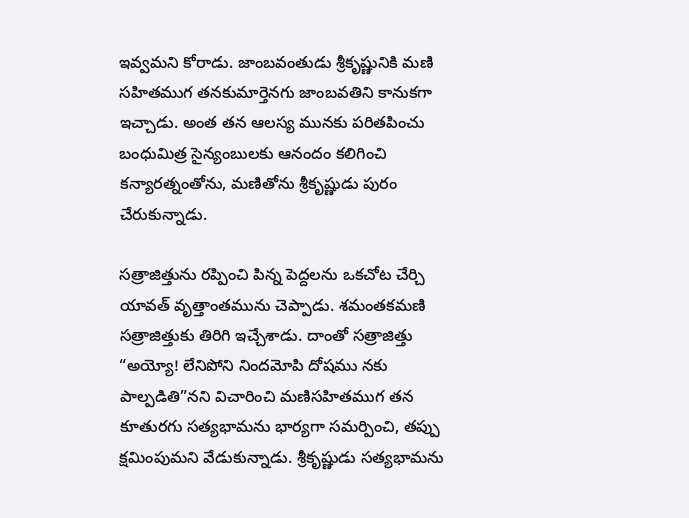ఇవ్వమని కోరాడు. జాంబవంతుడు శ్రీకృష్ణునికి మణి సహితముగ తనకుమార్తెనగు జాంబవతిని కానుకగా ఇచ్చాడు. అంత తన ఆలస్య మునకు పరితపించు బంధుమిత్ర సైన్యంబులకు ఆనందం కలిగించి కన్యారత్నంతోను, మణితోను శ్రీకృష్ణుడు పురం చేరుకున్నాడు.

సత్రాజిత్తును రప్పించి పిన్న పెద్దలను ఒకచోట చేర్చి యావత్ వృత్తాంతమును చెప్పాడు. శమంతకమణి సత్రాజిత్తుకు తిరిగి ఇచ్చేశాడు. దాంతో సత్రాజిత్తు “అయ్యో! లేనిపోని నిందమోపి దోషము నకు పాల్పడితి”నని విచారించి మణిసహితముగ తన కూతురగు సత్యభామను భార్యగా సమర్పించి, తప్పు క్షమింపుమని వేడుకున్నాడు. శ్రీకృష్ణుడు సత్యభామను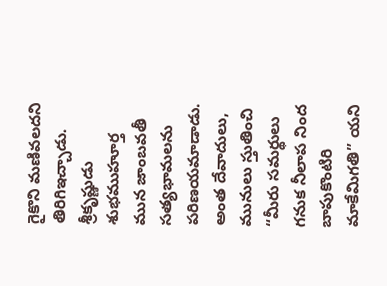గైకొని మణివలదని తిరిగిఇచ్చాడు. శ్రీకృష్ణుడు శుభముహూర్త మున జాంబవతీ సత్యభామలను పరిణయమాడాడు. అంత దేవాదులు, మునులు స్తుతించి “మీరు సమర్థులు గనుక నీలాప నింద బాపుకొంటిరి మాకేమిగతి” యని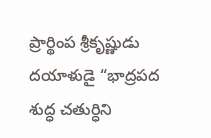ప్రార్థింప శ్రీకృష్ణుడు దయాళుడై “భాద్రపద శుద్ధ చతుర్ధిని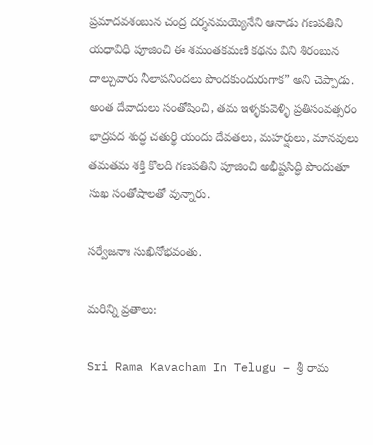ప్రమాదవశంబున చంద్ర దర్శనమయ్యెనేని ఆనాడు గణపతిని యధావిధి పూజించి ఈ శమంతకమణి కథను విని శిరంబున దాల్చువారు నీలాపనిందలు పొందకుందురుగాక” అని చెప్పాడు. అంత దేవాదులు సంతోషించి, తమ ఇళ్ళకువెళ్ళి ప్రతిసంవత్సరం భాద్రపద శుద్ధ చతుర్థి యందు దేవతలు, మహర్షులు, మానవులు తమతమ శక్తి కొలది గణపతిని పూజించి అభీష్టసిద్ధి పొందుతూ సుఖ సంతోషాలతో వున్నారు.

సర్వేజనాః సుఖినోభవంతు.

మరిన్ని వ్రతాలు:

Sri Rama Kavacham In Telugu – శ్రీ రామ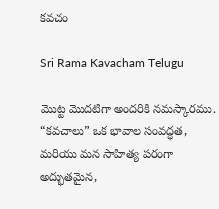కవచం

Sri Rama Kavacham Telugu

మొట్ట మొదటిగా అందరికి నమస్కారము. “కవచాలు” ఒక భావాల సంవద్ధత, మరియు మన సాహిత్య పరంగా అద్భుతమైన,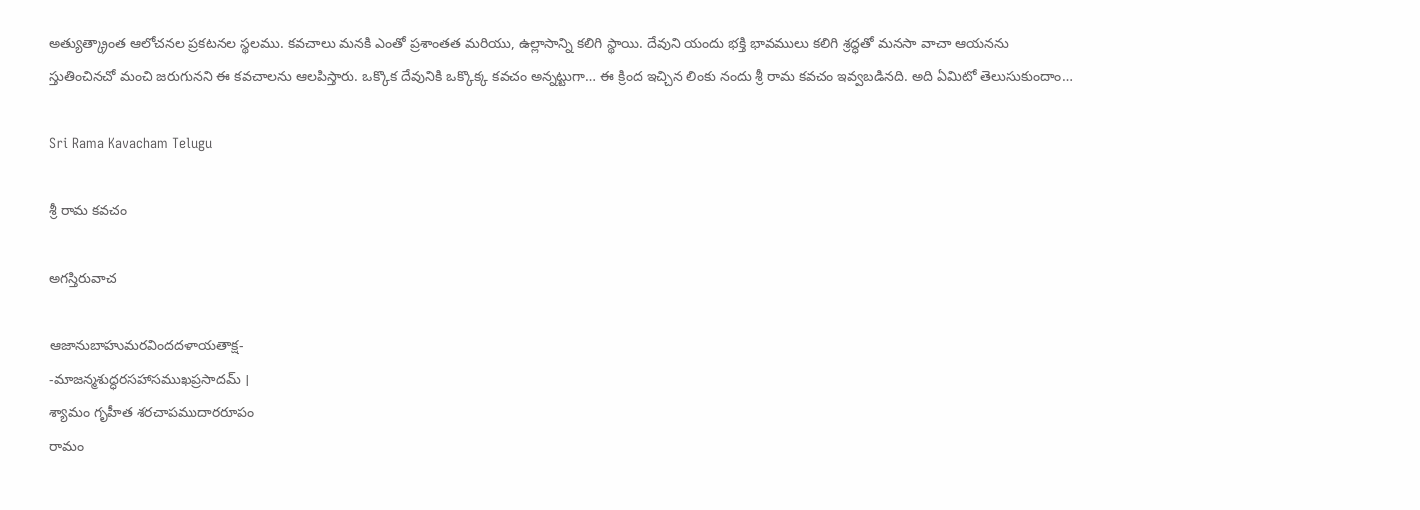అత్యుత్క్రాంత ఆలోచనల ప్రకటనల స్థలము. కవచాలు మనకి ఎంతో ప్రశాంతత మరియు, ఉల్లాసాన్ని కలిగి స్థాయి. దేవుని యందు భక్తి భావములు కలిగి శ్రద్ధతో మనసా వాచా ఆయనను స్తుతించినచో మంచి జరుగునని ఈ కవచాలను ఆలపిస్తారు. ఒక్కొక దేవునికి ఒక్కొక్క కవచం అన్నట్టుగా… ఈ క్రింద ఇచ్చిన లింకు నందు శ్రీ రామ కవచం ఇవ్వబడినది. అది ఏమిటో తెలుసుకుందాం…

Sri Rama Kavacham Telugu

శ్రీ రామ కవచం

అగస్తిరువాచ

ఆజానుబాహుమరవిందదళాయతాక్ష-
-మాజన్మశుద్ధరసహాసముఖప్రసాదమ్ ।
శ్యామం గృహీత శరచాపముదారరూపం
రామం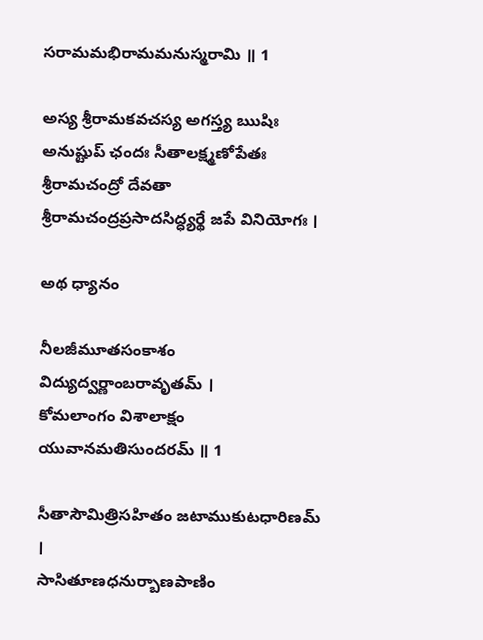సరామమభిరామమనుస్మరామి ॥ 1

అస్య శ్రీరామకవచస్య అగస్త్య ఋషిః అనుష్టుప్ ఛందః సీతాలక్ష్మణోపేతః శ్రీరామచంద్రో దేవతా శ్రీరామచంద్రప్రసాదసిద్ధ్యర్థే జపే వినియోగః ।

అథ ధ్యానం

నీలజీమూతసంకాశం విద్యుద్వర్ణాంబరావృతమ్ ।
కోమలాంగం విశాలాక్షం యువానమతిసుందరమ్ ॥ 1

సీతాసౌమిత్రిసహితం జటాముకుటధారిణమ్ ।
సాసితూణధనుర్బాణపాణిం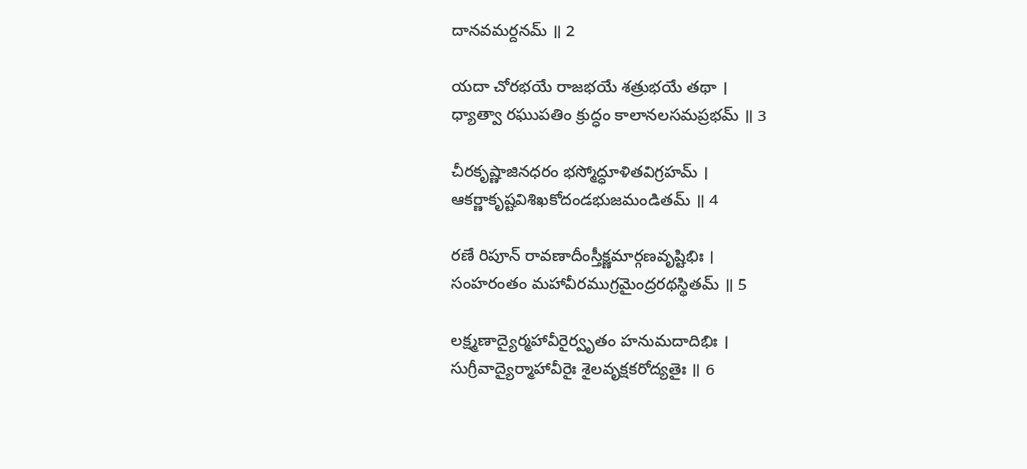దానవమర్దనమ్ ॥ 2

యదా చోరభయే రాజభయే శత్రుభయే తథా ।
ధ్యాత్వా రఘుపతిం క్రుద్ధం కాలానలసమప్రభమ్ ॥ 3

చీరకృష్ణాజినధరం భస్మోద్ధూళితవిగ్రహమ్ ।
ఆకర్ణాకృష్టవిశిఖకోదండభుజమండితమ్ ॥ 4

రణే రిపూన్ రావణాదీంస్తీక్ష్ణమార్గణవృష్టిభిః ।
సంహరంతం మహావీరముగ్రమైంద్రరథస్థితమ్ ॥ 5

లక్ష్మణాద్యైర్మహావీరైర్వృతం హనుమదాదిభిః ।
సుగ్రీవాద్యైర్మాహావీరైః శైలవృక్షకరోద్యతైః ॥ 6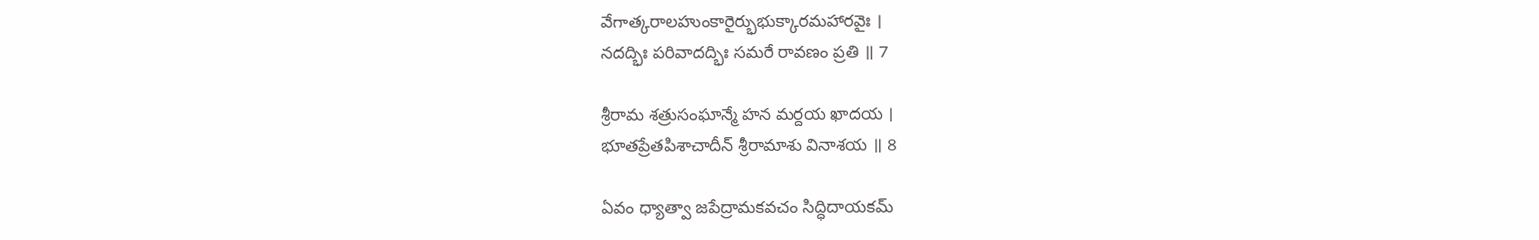వేగాత్కరాలహుంకారైర్భుభుక్కారమహారవైః ।
నదద్భిః పరివాదద్భిః సమరే రావణం ప్రతి ॥ 7

శ్రీరామ శత్రుసంఘాన్మే హన మర్దయ ఖాదయ ।
భూతప్రేతపిశాచాదీన్ శ్రీరామాశు వినాశయ ॥ 8

ఏవం ధ్యాత్వా జపేద్రామకవచం సిద్ధిదాయకమ్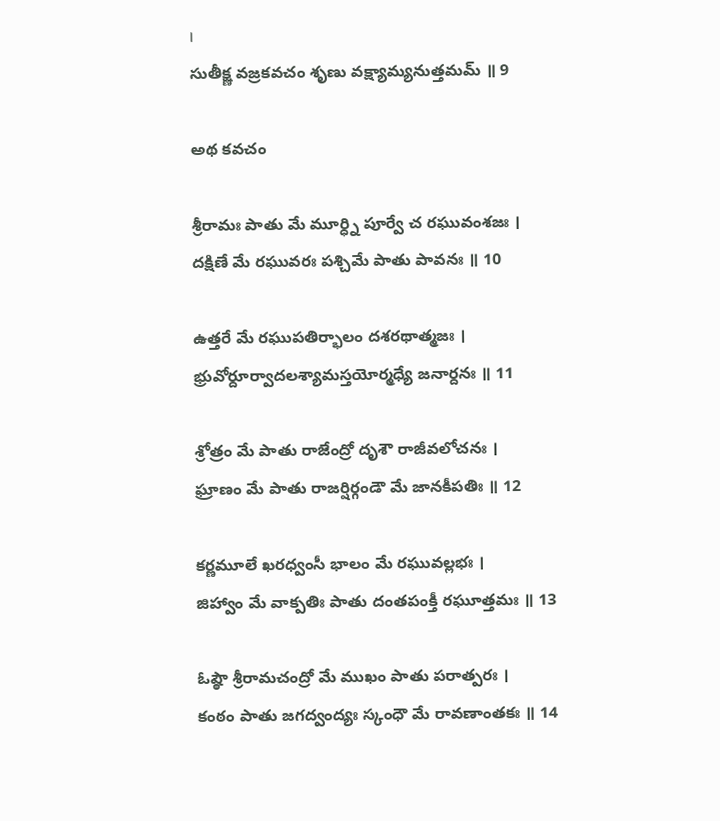।
సుతీక్ష్ణ వజ్రకవచం శృణు వక్ష్యామ్యనుత్తమమ్ ॥ 9

అథ కవచం

శ్రీరామః పాతు మే మూర్ధ్ని పూర్వే చ రఘువంశజః ।
దక్షిణే మే రఘువరః పశ్చిమే పాతు పావనః ॥ 10

ఉత్తరే మే రఘుపతిర్భాలం దశరథాత్మజః ।
భ్రువోర్దూర్వాదలశ్యామస్తయోర్మధ్యే జనార్దనః ॥ 11

శ్రోత్రం మే పాతు రాజేంద్రో దృశౌ రాజీవలోచనః ।
ఘ్రాణం మే పాతు రాజర్షిర్గండౌ మే జానకీపతిః ॥ 12

కర్ణమూలే ఖరధ్వంసీ భాలం మే రఘువల్లభః ।
జిహ్వాం మే వాక్పతిః పాతు దంతపంక్తీ రఘూత్తమః ॥ 13

ఓష్ఠౌ శ్రీరామచంద్రో మే ముఖం పాతు పరాత్పరః ।
కంఠం పాతు జగద్వంద్యః స్కంధౌ మే రావణాంతకః ॥ 14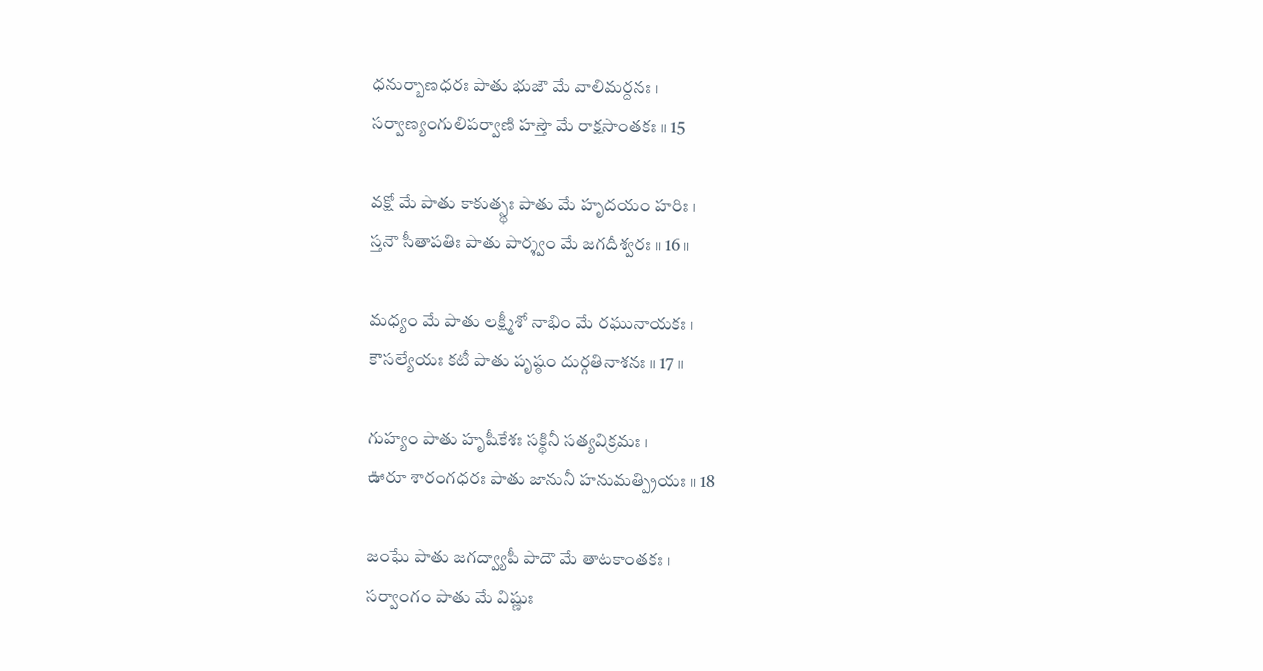ధనుర్బాణధరః పాతు భుజౌ మే వాలిమర్దనః ।
సర్వాణ్యంగులిపర్వాణి హస్తౌ మే రాక్షసాంతకః ॥ 15

వక్షో మే పాతు కాకుత్స్థః పాతు మే హృదయం హరిః ।
స్తనౌ సీతాపతిః పాతు పార్శ్వం మే జగదీశ్వరః ॥ 16 ॥

మధ్యం మే పాతు లక్ష్మీశో నాభిం మే రఘునాయకః ।
కౌసల్యేయః కటీ పాతు పృష్ఠం దుర్గతినాశనః ॥ 17 ॥

గుహ్యం పాతు హృషీకేశః సక్థినీ సత్యవిక్రమః ।
ఊరూ శారంగధరః పాతు జానునీ హనుమత్ప్రియః ॥ 18

జంఘే పాతు జగద్వ్యాపీ పాదౌ మే తాటకాంతకః ।
సర్వాంగం పాతు మే విష్ణుః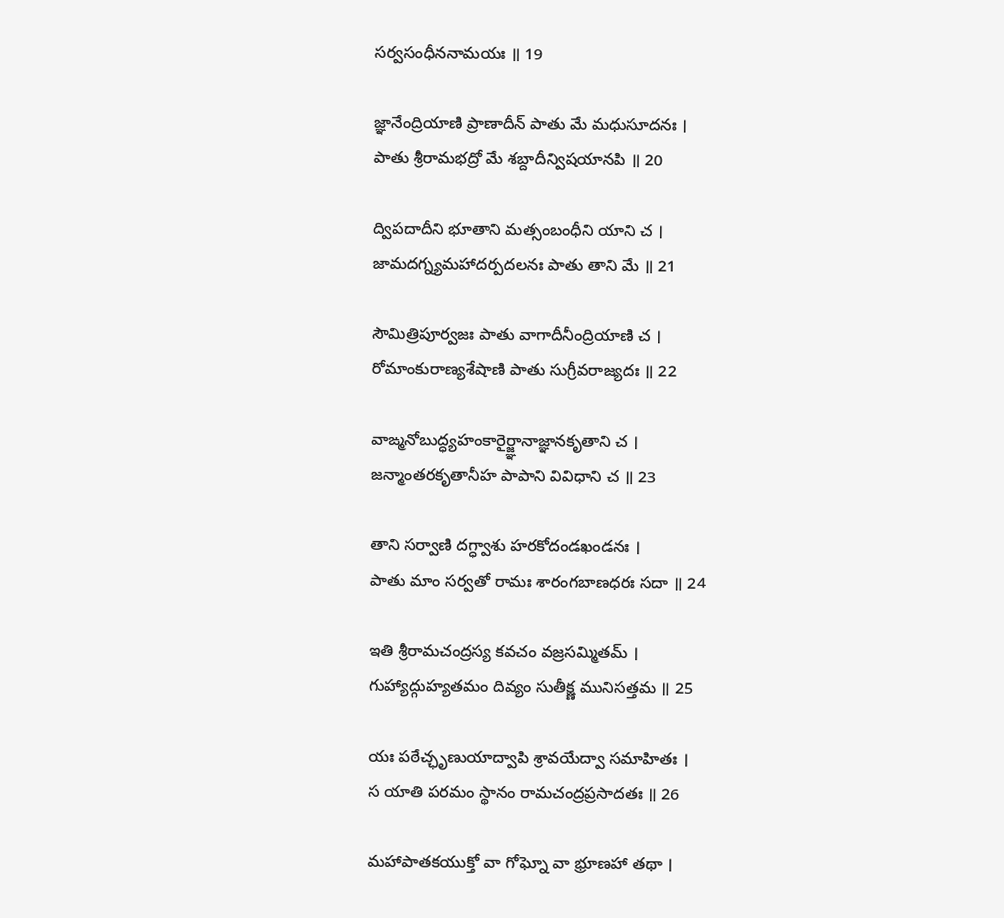సర్వసంధీననామయః ॥ 19

జ్ఞానేంద్రియాణి ప్రాణాదీన్ పాతు మే మధుసూదనః ।
పాతు శ్రీరామభద్రో మే శబ్దాదీన్విషయానపి ॥ 20

ద్విపదాదీని భూతాని మత్సంబంధీని యాని చ ।
జామదగ్న్యమహాదర్పదలనః పాతు తాని మే ॥ 21

సౌమిత్రిపూర్వజః పాతు వాగాదీనీంద్రియాణి చ ।
రోమాంకురాణ్యశేషాణి పాతు సుగ్రీవరాజ్యదః ॥ 22

వాఙ్మనోబుద్ధ్యహంకారైర్జ్ఞానాజ్ఞానకృతాని చ ।
జన్మాంతరకృతానీహ పాపాని వివిధాని చ ॥ 23

తాని సర్వాణి దగ్ధ్వాశు హరకోదండఖండనః ।
పాతు మాం సర్వతో రామః శారంగబాణధరః సదా ॥ 24

ఇతి శ్రీరామచంద్రస్య కవచం వజ్రసమ్మితమ్ ।
గుహ్యాద్గుహ్యతమం దివ్యం సుతీక్ష్ణ మునిసత్తమ ॥ 25

యః పఠేచ్ఛృణుయాద్వాపి శ్రావయేద్వా సమాహితః ।
స యాతి పరమం స్థానం రామచంద్రప్రసాదతః ॥ 26

మహాపాతకయుక్తో వా గోఘ్నో వా భ్రూణహా తథా ।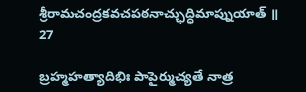శ్రీరామచంద్రకవచపఠనాచ్ఛుద్ధిమాప్నుయాత్ ॥ 27

బ్రహ్మహత్యాదిభిః పాపైర్ముచ్యతే నాత్ర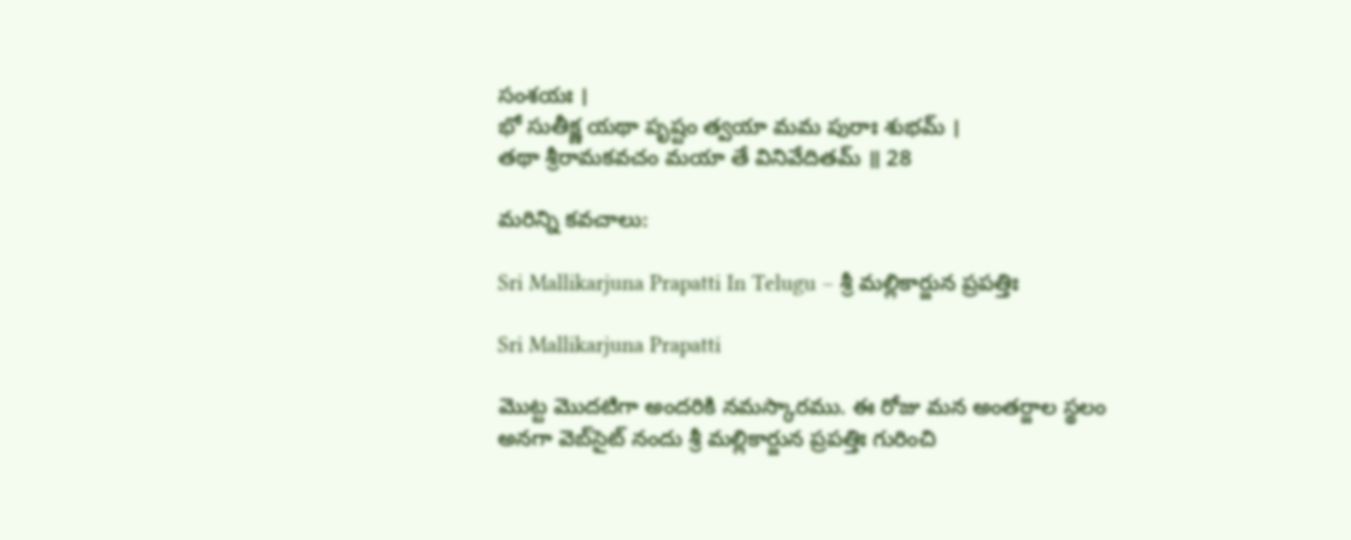సంశయః ।
భో సుతీక్ష్ణ యథా పృష్టం త్వయా మమ పురాః శుభమ్ ।
తథా శ్రీరామకవచం మయా తే వినివేదితమ్ ॥ 28

మరిన్ని కవచాలు:

Sri Mallikarjuna Prapatti In Telugu – శ్రీ మల్లికార్జున ప్రపత్తిః

Sri Mallikarjuna Prapatti

మొట్ట మొదటిగా అందరికి నమస్కారము. ఈ రోజు మన అంతర్జాల స్థలం అనగా వెబ్‌సైట్ నందు శ్రీ మల్లికార్జున ప్రపత్తిః గురించి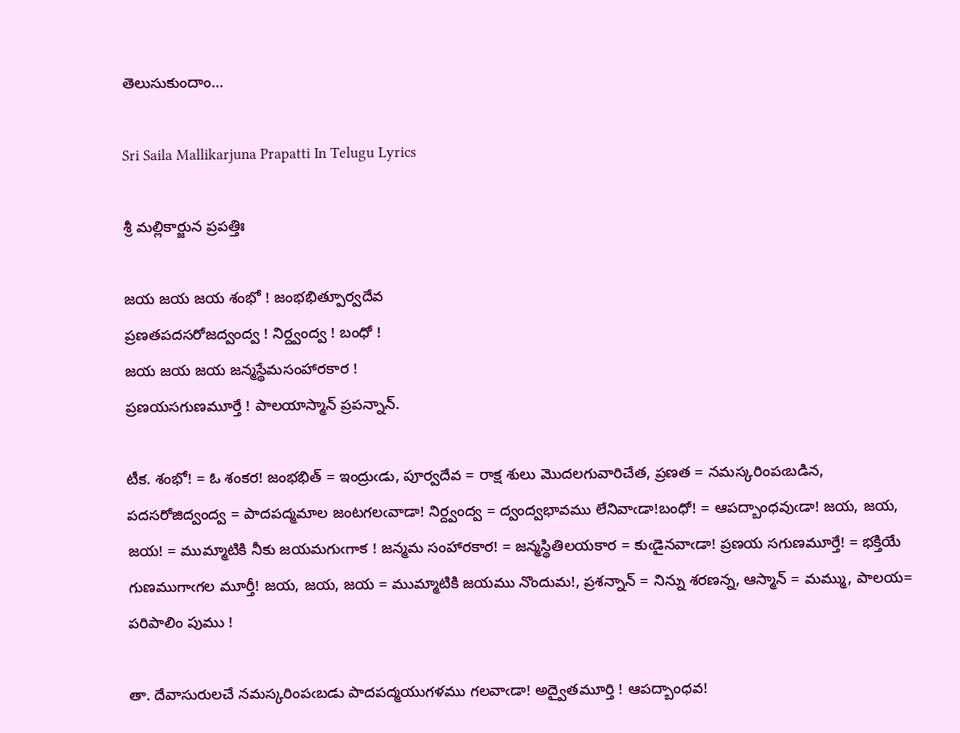తెలుసుకుందాం…

Sri Saila Mallikarjuna Prapatti In Telugu Lyrics

శ్రీ మల్లికార్జున ప్రపత్తిః

జయ జయ జయ శంభో ! జంభభిత్పూర్వదేవ
ప్రణతపదసరోజద్వంద్వ ! నిర్ద్వంద్వ ! బంధో !
జయ జయ జయ జన్మస్థేమసంహారకార !
ప్రణయసగుణమూర్తే ! పాలయాస్మాన్ ప్రపన్నాన్.

టీక. శంభో! = ఓ శంకర! జంభభిత్ = ఇంద్రుఁడు, పూర్వదేవ = రాక్ష శులు మొదలగువారిచేత, ప్రణత = నమస్కరింపఁబడిన, పదసరోజిద్వంద్వ = పాదపద్మమాల జంటగలఁవాడా! నిర్ద్వంద్వ = ద్వంద్వభావము లేనివాఁడా!బంధో! = ఆపద్బాంధవుఁడా! జయ, జయ, జయ! = ముమ్మాటికి నీకు జయమగుఁగాక ! జన్మమ సంహారకార! = జన్మస్థితిలయకార = కుఁడైనవాఁడా! ప్రణయ సగుణమూర్తే! = భక్తియే గుణముగాఁగల మూర్తీ! జయ, జయ, జయ = ముమ్మాటికి జయము నొందుమ!, ప్రశన్నాన్ = నిన్ను శరణన్న, ఆస్మాన్ = మమ్ము, పాలయ= పరిపాలిం పుము !

తా. దేవాసురులచే నమస్కరింపఁబడు పాదపద్మయుగళము గలవాఁడా! అద్వైతమూర్తి ! ఆపద్బాంధవ!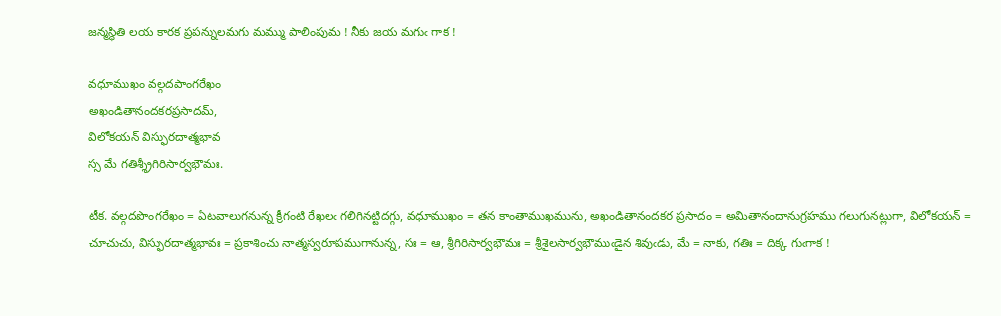జన్మస్థితి లయ కారక ప్రపన్నులమగు మమ్ము పాలింపుమ ! నీకు జయ మగుఁ గాక !

వధూముఖం వల్గదపాంగరేఖం
అఖండితానందకరప్రసాదమ్,
విలోకయన్ విస్ఫురదాత్మభావ
స్స మే గతిశ్శ్రీగిరిసార్వభౌమః.

టీక. వల్గదపొంగరేఖం = ఏటవాలుగనున్న క్రీగంటి రేఖలఁ గలిగినట్టిదగ్గు, వధూముఖం = తన కాంతాముఖమును, అఖండితానందకర ప్రసాదం = అమితానందానుగ్రహము గలుగునట్లుగా, విలోకయన్ = చూచుచు, విస్ఫురదాత్మభావః = ప్రకాశించు నాత్మస్వరూపముగానున్న, సః = ఆ, శ్రీగిరిసార్వభౌమః = శ్రీశైలసార్వభౌముఁడైన శివుఁడు, మే = నాకు, గతిః = దిక్క గుఁగాక !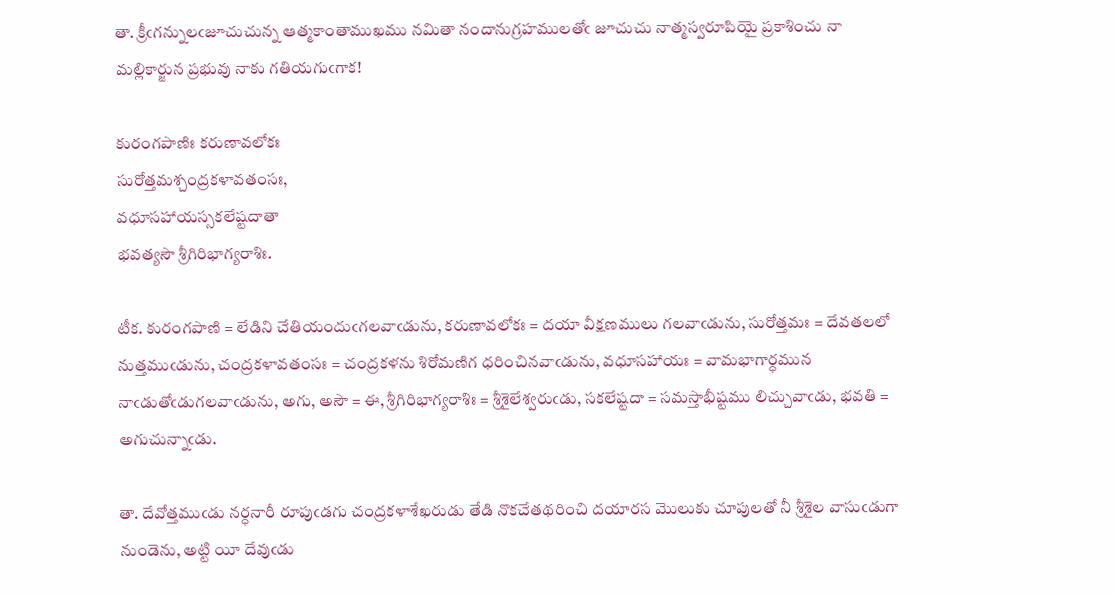తా. క్రీఁగన్నులఁజూచుచున్న ఆత్మకాంతాముఖము నమితా నందానుగ్రహములతోఁ జూచుచు నాత్మస్వరూపియై ప్రకాశించు నా మల్లికార్జున ప్రభువు నాకు గతియగుఁగాక!

కురంగపాణిః కరుణావలోకః
సురోత్తమశ్చంద్రకళావతంసః,
వధూసహాయస్సకలేష్టదాతా
భవత్యసౌ శ్రీగిరిభాగ్యరాశిః.

టీక. కురంగపాణి = లేడిని చేతియందుఁగలవాఁడును, కరుణావలోకః = దయా వీక్షణములు గలవాఁడును, సురోత్తమః = దేవతలలో నుత్తముఁడును, చంద్రకళావతంసః = చంద్రకళను శిరోమణిగ ధరించినవాఁడును, వధూసహాయః = వామభాగార్ధమున నాఁడుతోఁడుగలవాఁడును, అగు, అసౌ = ఈ, శ్రీగిరిభాగ్యరాశిః = శ్రీశైలేశ్వరుఁడు, సకలేష్టదా = సమస్తాభీష్టము లిచ్చువాఁడు, భవతి = అగుచున్నాఁడు.

తా. దేవోత్తముఁడు నర్ధనారీ రూపుఁడగు చంద్రకళాశేఖరుడు తేడి నొకచేతథరించి దయారస మొలుకు చూపులతో నీ శ్రీశైల వాసుఁడుగా నుండెను, అట్టి యీ దేవుఁడు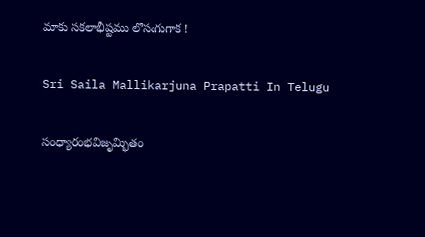మాకు సకలాభీష్టము లొసఁగుగాక !

Sri Saila Mallikarjuna Prapatti In Telugu

సంధ్యారంభవిజృమ్భితం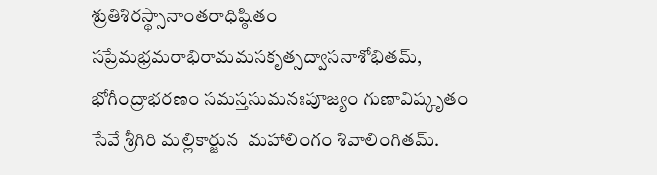శ్రుతిశిరస్థ్సానాంతరాధిష్ఠితం
సప్రేమభ్రమరాభిరామమసకృత్సద్వాసనాశోభితమ్,
భోగీంద్రాభరణం సమస్తసుమనఃపూజ్యం గుణావిష్కృతం
సేవే శ్రీగిరి మల్లికార్జున  మహాలింగం శివాలింగితమ్.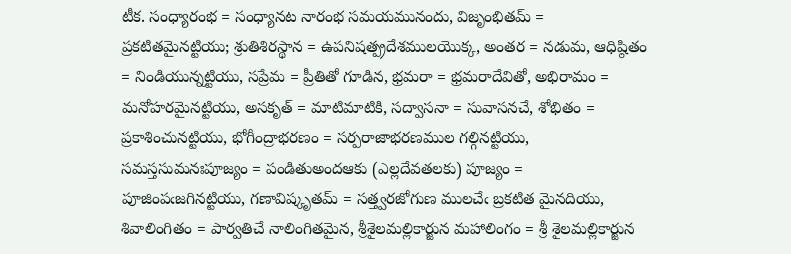టీక. సంధ్యారంభ = సంధ్యానట నారంభ సమయమునందు, విజృంభితమ్ = ప్రకటితమైనట్టియు; శ్రుతిశిరస్థాన = ఉపనిషత్ప్రదేశములయొక్క, అంతర = నడుమ, ఆధిష్ఠితం = నిండియున్నట్టియు, సప్రేమ = ప్రీతితో గూడిన, భ్రమరా = భ్రమరాదేవితో, అభిరామం = మనోహరమైనట్టియు, అసకృత్ = మాటిమాటికి, సద్వాసనా = సువాసనచే, శోభితం = ప్రకాశించునట్టియు, భోగీంద్రాభరణం = సర్పరాజాభరణముల గల్గినట్టియు, సమస్తసుమనఃపూజ్యం = పండితుఅందఆకు (ఎల్లదేవతలకు) పూజ్యం = పూజింపఁజగినట్టియు, గణావిష్కృతమ్ = సత్త్వరజోగుణ ములచేఁ బ్రకటిత మైనదియు, శివాలింగితం = పార్వతిచే నాలింగితమైన, శ్రీశైలమల్లికార్జున మహాలింగం = శ్రీ శైలమల్లికార్జున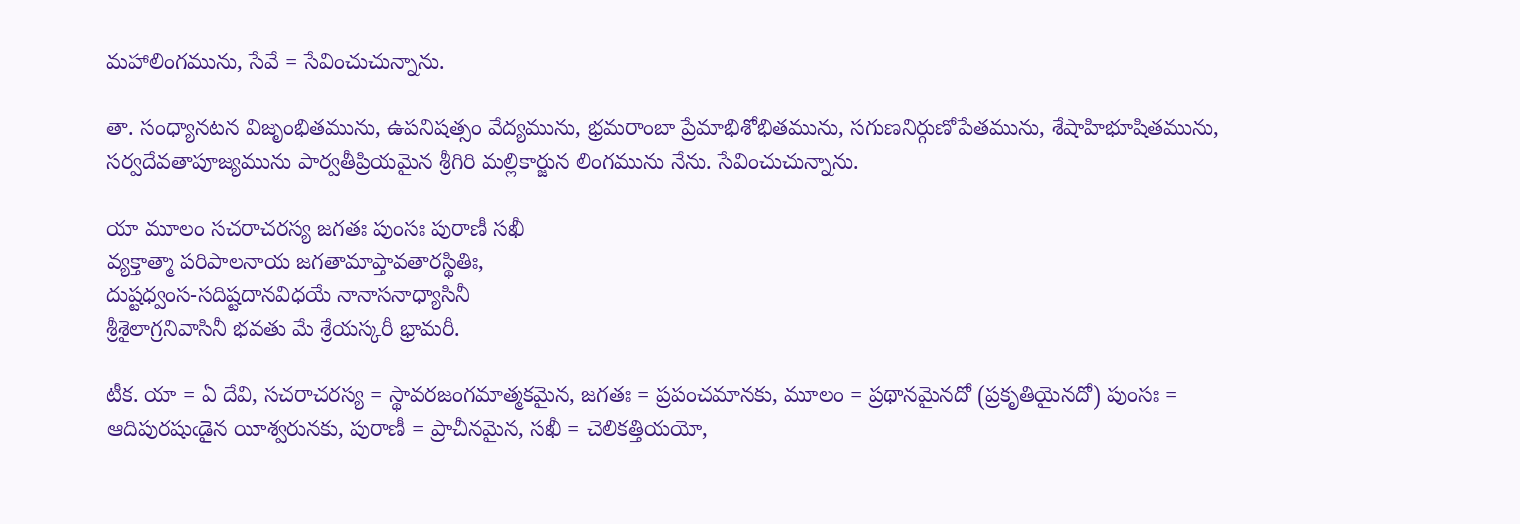మహాలింగమును, సేవే = సేవించుచున్నాను.

తా. సంధ్యానటన విజృంభితమును, ఉపనిషత్సం వేద్యమును, భ్రమరాంబా ప్రేమాభిశోభితమును, సగుణనిర్గుణోపేతమును, శేషాహిభూషితమును, సర్వదేవతాపూజ్యమును పార్వతీప్రియమైన శ్రీగిరి మల్లికార్జున లింగమును నేను. సేవించుచున్నాను.

యా మూలం సచరాచరస్య జగతః పుంసః పురాణీ సఖీ
వ్యక్తాత్మా పరిపాలనాయ జగతామాప్తావతారస్థితిః,
దుష్టధ్వంస-సదిష్టదానవిధయే నానాసనాధ్యాసినీ
శ్రీశైలాగ్రనివాసినీ భవతు మే శ్రేయస్కరీ భ్రామరీ.

టీక. యా = ఏ దేవి, సచరాచరస్య = స్థావరజంగమాత్మకమైన, జగతః = ప్రపంచమానకు, మూలం = ప్రథానమైనదో (ప్రకృతియైనదో) పుంసః = ఆదిపురషుఁడైన యీశ్వరునకు, పురాణీ = ప్రాచీనమైన, సఖీ = చెలికత్తియయో,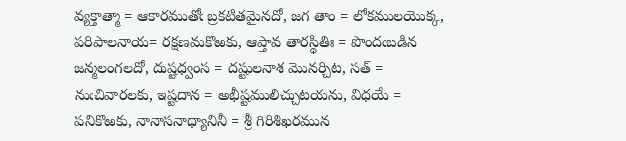వ్యక్తాత్మా = ఆకారముతోఁ బ్రకటితమైనదో, జగ తాం = లోకములయొక్క, పరిపాలనాయ= రక్షణమకొఱకు, ఆప్తావ తారస్థితిః = పొందఁబడిన జన్మలంగలదో, దుష్టధ్వంస = దష్టులనాశ మొనర్చిట, సత్ = నుఁచివారలకు, ఇష్టదాన = అభీష్టములిచ్చుటయను, విధయే = పనికొఱకు, నానాసనాధ్యానినీ = శ్రీ గిరిశిఖరమున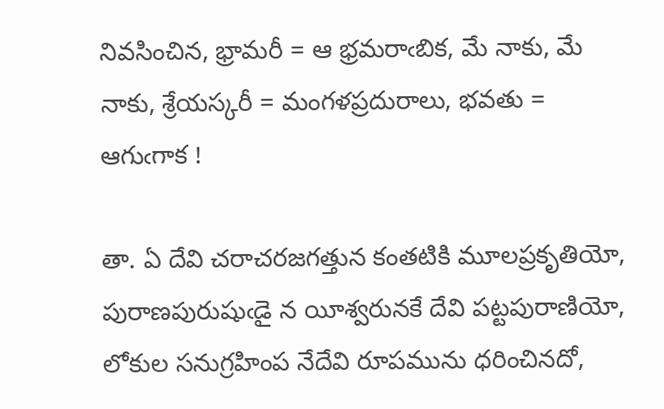నివసించిన, భ్రామరీ = ఆ భ్రమరాఁబిక, మే నాకు, మే నాకు, శ్రేయస్కరీ = మంగళప్రదురాలు, భవతు = ఆగుఁగాక !

తా. ఏ దేవి చరాచరజగత్తున కంతటికి మూలప్రకృతియో, పురాణపురుషుఁడై న యీశ్వరునకే దేవి పట్టపురాణియో, లోకుల సనుగ్రహింప నేదేవి రూపమును ధరించినదో,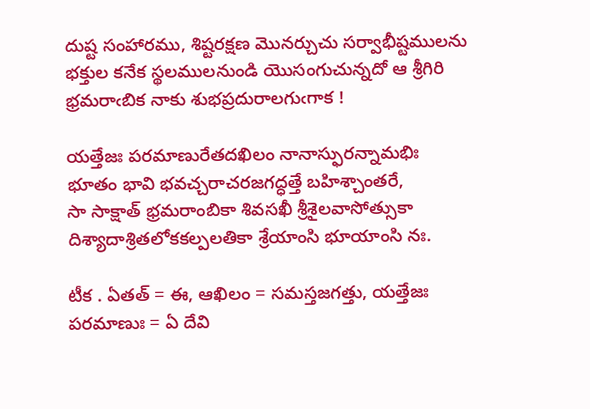దుష్ట సంహారము, శిష్టరక్షణ మొనర్చుచు సర్వాభీష్టములను భక్తుల కనేక స్థలములనుండి యొసంగుచున్నదో ఆ శ్రీగిరి భ్రమరాఁబిక నాకు శుభప్రదురాలగుఁగాక !

యత్తేజః పరమాణురేతదఖిలం నానాస్ఫురన్నామభిః
భూతం భావి భవచ్చరాచరజగద్ధత్తే బహిశ్చాంతరే,
సా సాక్షాత్ భ్రమరాంబికా శివసఖీ శ్రీశైలవాసోత్సుకా
దిశ్యాదాశ్రితలోకకల్పలతికా శ్రేయాంసి భూయాంసి నః.

టీక . ఏతత్ = ఈ, ఆఖిలం = సమస్తజగత్తు, యత్తేజః పరమాణుః = ఏ దేవి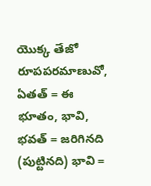యొక్క తేజో రూపపరమాణువో, ఏతత్ = ఈ భూతం, భావి, భవత్ = జరిగినది (పుట్టినది) భావి =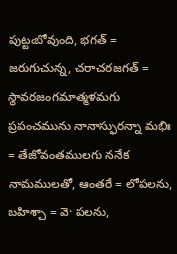పుట్టఁబోవుంది, భగత్ = జరుగుచున్న, చరాచరజగత్ = స్థావరజంగమాత్మళమగు ప్రపంచమును నానాస్ఫురన్నా మభిః = తేజోవంతములగు ననేక నామములతో, ఆంతరే = లోపలను, బహిశ్చా = వె· పలను,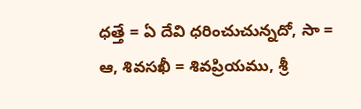ధత్తే = ఏ దేవి ధరించుచున్నదో, సా = ఆ, శివసఖీ = శివప్రియము, శ్రీ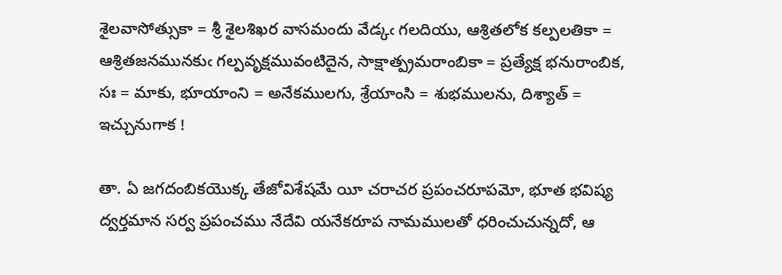శైలవాసోత్సుకా = శ్రీ శైలశిఖర వాసమందు వేడ్కఁ గలదియు, ఆశ్రితలోక కల్పలతికా = ఆశ్రితజనమునకుఁ గల్పవృక్షమువంటిదైన, సాక్షాత్ప్రమరాంబికా = ప్రత్యేక్ష భనురాంబిక, సః = మాకు, భూయాంని = అనేకములగు, శ్రేయాంసి = శుభములను, దిశ్యాత్ = ఇచ్చునుగాక !

తా. ఏ జగదంబికయొక్క తేజోవిశేషమే యీ చరాచర ప్రపంచరూపమో, భూత భవిష్య ద్వర్తమాన సర్వ ప్రపంచము నేదేవి యనేకరూప నామములతో ధరించుచున్నదో, ఆ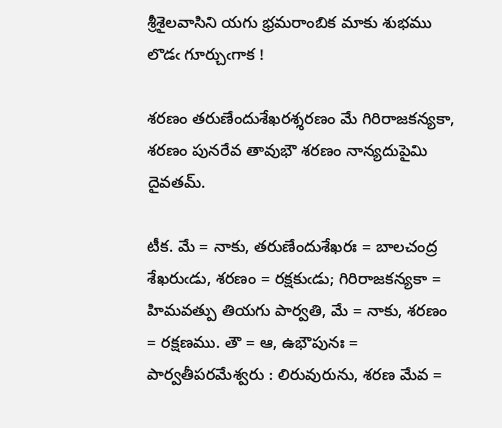శ్రీశైలవాసిని యగు భ్రమరాంబిక మాకు శుభము లొడఁ గూర్చుఁగాక !

శరణం తరుణేందుశేఖరశ్శరణం మే గిరిరాజకన్యకా,
శరణం పునరేవ తావుభౌ శరణం నాన్యదుపైమి దైవతమ్.

టీక. మే = నాకు, తరుణేందుశేఖరః = బాలచంద్ర శేఖరుఁడు, శరణం = రక్షకుఁడు; గిరిరాజకన్యకా = హిమవత్పు తియగు పార్వతి, మే = నాకు, శరణం = రక్షణము. తౌ = ఆ, ఉభౌపునః = పార్వతీపరమేశ్వరు : లిరువురును, శరణ మేవ =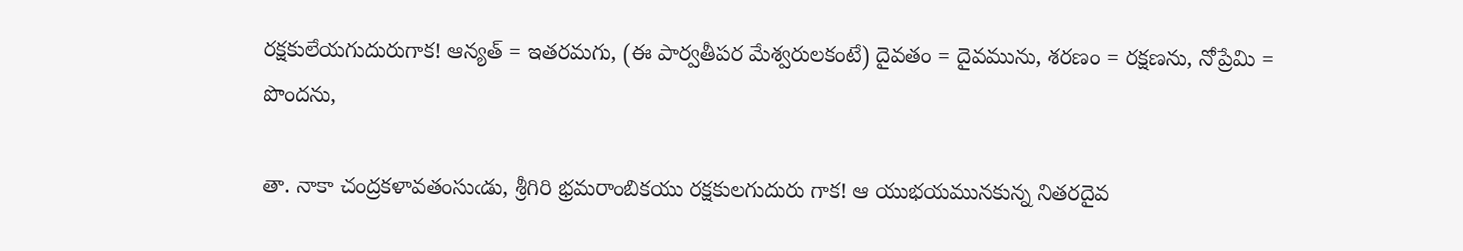రక్షకులేయగుదురుగాక! ఆన్యత్ = ఇతరమగు, (ఈ పార్వతీపర మేశ్వరులకంటే) దైవతం = దైవమును, శరణం = రక్షణను, నోప్రేమి = పొందను,

తా. నాకా చంద్రకళావతంసుఁడు, శ్రీగిరి భ్రమరాంబికయు రక్షకులగుదురు గాక! ఆ యుభయమునకున్న నితరదైవ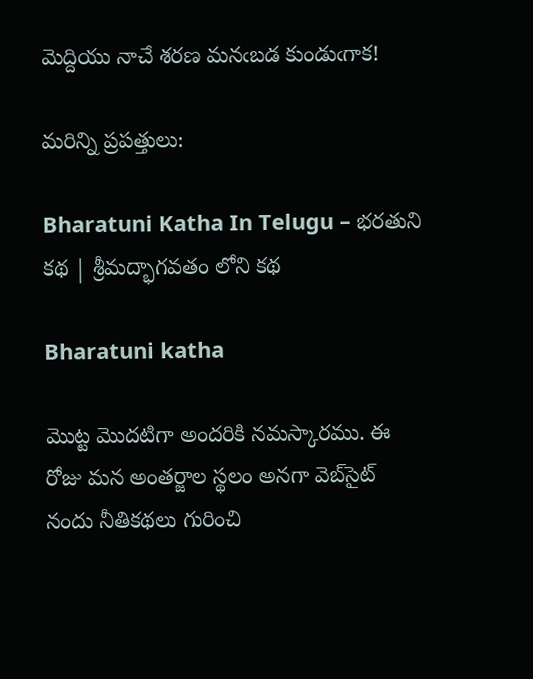మెద్దియు నాచే శరణ మనఁబడ కుండుఁగాక!

మరిన్ని ప్రపత్తులు:

Bharatuni Katha In Telugu – భరతుని కథ | శ్రీమద్భాగవతం లోని కథ

Bharatuni katha

మొట్ట మొదటిగా అందరికి నమస్కారము. ఈ రోజు మన అంతర్జాల స్థలం అనగా వెబ్‌సైట్ నందు నీతికథలు గురించి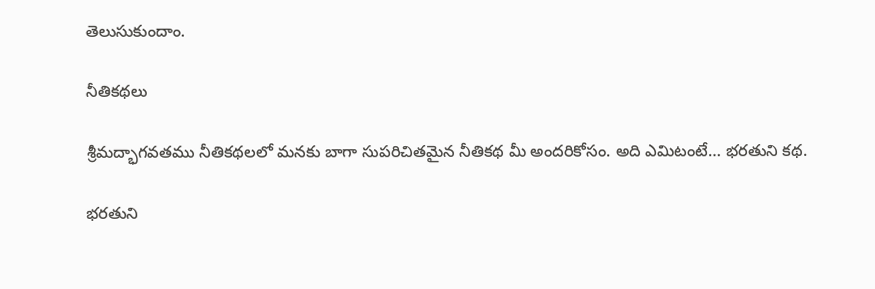తెలుసుకుందాం.

నీతికథలు

శ్రీమద్భాగవతము నీతికథలలో మనకు బాగా సుపరిచితమైన నీతికథ మీ అందరికోసం. అది ఎమిటంటే… భరతుని కథ.

భరతుని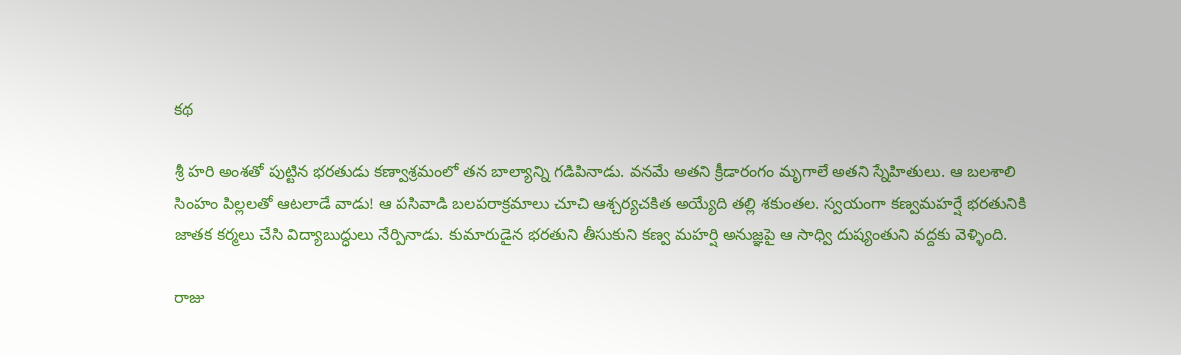కథ

శ్రీ హరి అంశతో పుట్టిన భరతుడు కణ్వాశ్రమంలో తన బాల్యాన్ని గడిపినాడు. వనమే అతని క్రీడారంగం మృగాలే అతని స్నేహితులు. ఆ బలశాలి సింహం పిల్లలతో ఆటలాడే వాడు! ఆ పసివాడి బలపరాక్రమాలు చూచి ఆశ్చర్యచకిత అయ్యేది తల్లి శకుంతల. స్వయంగా కణ్వమహర్షే భరతునికి జాతక కర్మలు చేసి విద్యాబుద్ధులు నేర్పినాడు. కుమారుడైన భరతుని తీసుకుని కణ్వ మహర్షి అనుజ్ఞపై ఆ సాధ్వి దుష్యంతుని వద్దకు వెళ్ళింది.

రాజు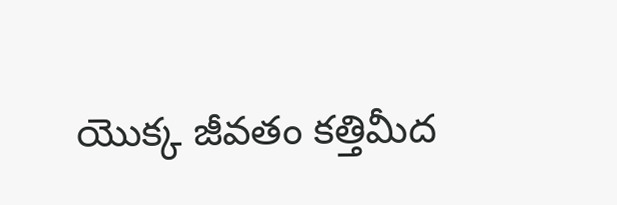యొక్క జీవతం కత్తిమీద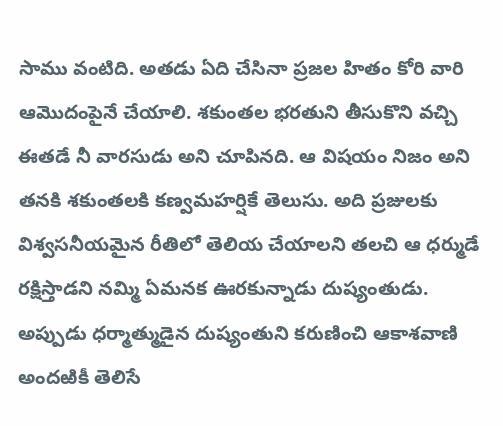సాము వంటిది. అతడు ఏది చేసినా ప్రజల హితం కోరి వారి ఆమొదంపైనే చేయాలి. శకుంతల భరతుని తీసుకొని వచ్చి ఈతడే నీ వారసుడు అని చూపినది. ఆ విషయం నిజం అని తనకి శకుంతలకి కణ్వమహర్షికే తెలుసు. అది ప్రజులకు విశ్వసనీయమైన రీతిలో తెలియ చేయాలని తలచి ఆ ధర్ముడే రక్షిస్తాడని నమ్మి ఏమనక ఊరకున్నాడు దుష్యంతుడు. అప్పుడు ధర్మాత్ముడైన దుష్యంతుని కరుణించి ఆకాశవాణి అందఱికీ తెలిసే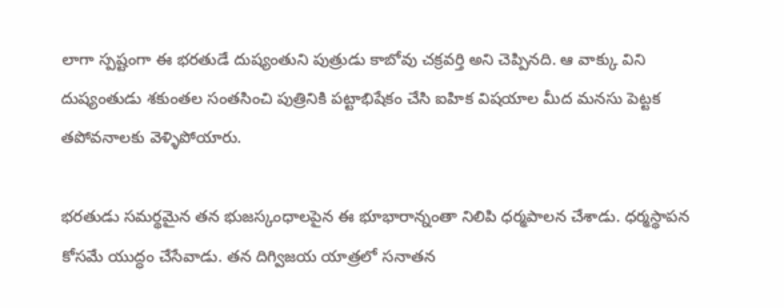లాగా స్పష్టంగా ఈ భరతుడే దుష్యంతుని పుత్రుడు కాబోవు చక్రవర్తి అని చెప్పినది. ఆ వాక్కు విని దుష్యంతుడు శకుంతల సంతసించి పుత్రినికి పట్టాభిషేకం చేసి ఐహిక విషయాల మీద మనసు పెట్టక తపోవనాలకు వెళ్ళిపోయారు.

భరతుడు సమర్థమైన తన భుజస్కంధాలపైన ఈ భూభారాన్నంతా నిలిపి ధర్మపాలన చేశాడు. ధర్మస్థాపన కోసమే యుద్ధం చేసేవాడు. తన దిగ్విజయ యాత్రలో సనాతన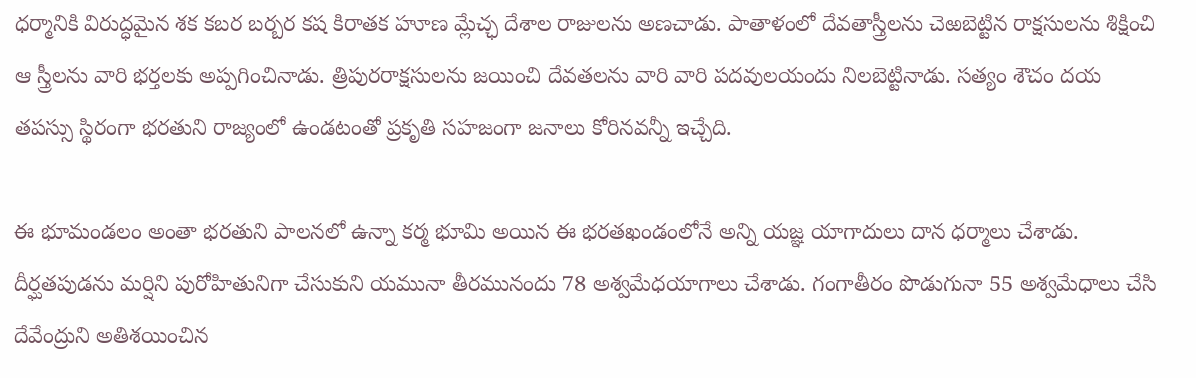ధర్మానికి విరుద్ధమైన శక కబర బర్బర కష కిరాతక హూణ మ్లేచ్ఛ దేశాల రాజులను అణచాడు. పాతాళంలో దేవతాస్త్రీలను చెఱబెట్టిన రాక్షసులను శిక్షించి ఆ స్త్రీలను వారి భర్తలకు అప్పగించినాడు. త్రిపురరాక్షసులను జయించి దేవతలను వారి వారి పదవులయందు నిలబెట్టినాడు. సత్యం శౌచం దయ తపస్సు స్థిరంగా భరతుని రాజ్యంలో ఉండటంతో ప్రకృతి సహజంగా జనాలు కోరినవన్నీ ఇచ్చేది.

ఈ భూమండలం అంతా భరతుని పాలనలో ఉన్నా కర్మ భూమి అయిన ఈ భరతఖండంలోనే అన్ని యజ్ఞ యాగాదులు దాన ధర్మాలు చేశాడు. దీర్ఘతపుడను మర్షిని పురోహితునిగా చేసుకుని యమునా తీరమునందు 78 అశ్వమేధయాగాలు చేశాడు. గంగాతీరం పొడుగునా 55 అశ్వమేధాలు చేసి దేవేంద్రుని అతిశయించిన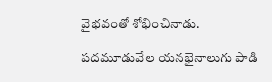వైభవంతో శోభించినాడు.

పదమూడువేల యనభైనాలుగు పాడి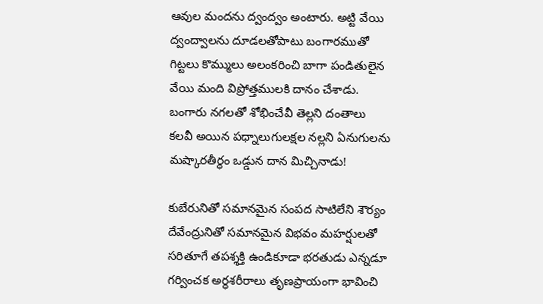ఆవుల మందను ద్వంద్వం అంటారు. అట్టి వేయి ద్వంద్వాలను దూడలతోపాటు బంగారముతో గిట్టలు కొమ్ములు అలంకరించి బాగా పండితులైన వేయి మంది విప్రోత్తములకి దానం చేశాడు. బంగారు నగలతో శోభించేవీ తెల్లని దంతాలు కలవీ అయిన పధ్నాలుగులక్షల నల్లని ఏనుగులను మష్కారతీర్థం ఒడ్డున దాన మిచ్చినాడు!

కుబేరునితో సమానమైన సంపద సాటిలేని శౌర్యం దేవేంద్రునితో సమానమైన విభవం మహర్షులతో సరితూగే తపశ్శక్తి ఉండికూడా భరతుడు ఎన్నడూ గర్వించక అర్థశరీరాలు తృణప్రాయంగా భావించి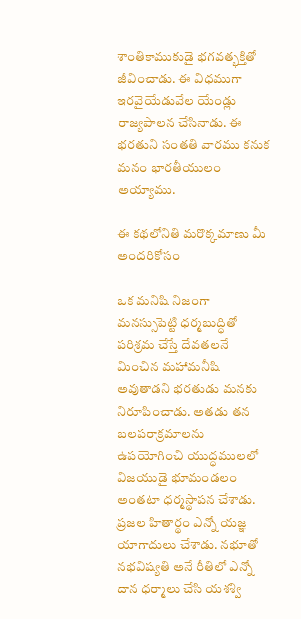శాంతికాముకుడై భగవత్భక్తితో జీవించాడు. ఈ విధముగా ఇరవైయేడువేల యేండ్లు రాజ్యపాలన చేసినాడు. ఈ భరతుని సంతతి వారము కనుక మనం భారతీయులం అయ్యాము.

ఈ కథలోనితి మరొక్కమాణు మీ అందరికోసం

ఒక మనిషి నిజంగా మనస్సుపెట్టి ధర్మబుద్ధితో పరిశ్రమ చేస్తే దేవతలనే మించిన మహామనీషి అవుతాడని భరతుడు మనకు నిరూపించాడు. అతడు తన బలపరాక్రమాలను ఉపయోగించి యుద్ధములలో విజయుడై భూమండలం అంతటా ధర్మస్థాపన చేశాడు. ప్రజల హితార్థం ఎన్నో యజ్ఞ యాగాదులు చేశాడు. నభూతో నభవిష్యతి అనే రీతిలో ఎన్నో దాన ధర్మాలు చేసి యశశ్వి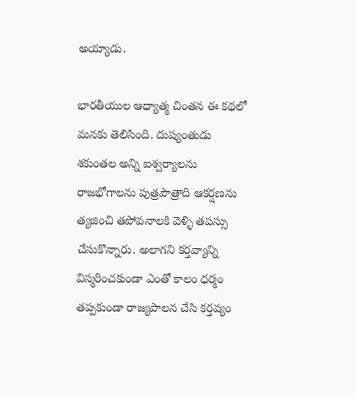అయ్యాడు.

భారతీయుల ఆధ్యాత్మ చింతన ఈ కథలో మనకు తెలిసింది. దుష్యంతుడు శకుంతల అన్ని ఐశ్వర్యాలను రాజభోగాలను పుత్రపౌత్రాది ఆకర్షణను త్యజించి తపోవనాలకి వెళ్ళి తపస్సు చేసుకొన్నారు. అలాగని కర్తవ్యాన్ని విస్మరించకుండా ఎంతో కాలం ధర్మం తప్పకుండా రాజ్యపాలన చేసి కర్తవ్యం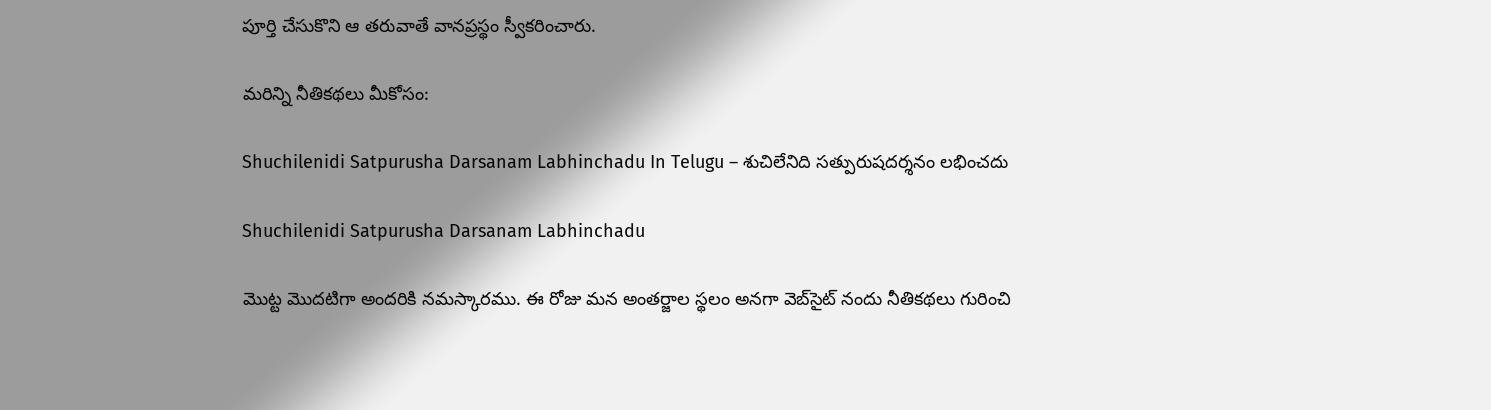పూర్తి చేసుకొని ఆ తరువాతే వానప్రస్థం స్వీకరించారు.

మరిన్ని నీతికథలు మీకోసం:

Shuchilenidi Satpurusha Darsanam Labhinchadu In Telugu – శుచిలేనిది సత్పురుషదర్శనం లభించదు

Shuchilenidi Satpurusha Darsanam Labhinchadu

మొట్ట మొదటిగా అందరికి నమస్కారము. ఈ రోజు మన అంతర్జాల స్థలం అనగా వెబ్‌సైట్ నందు నీతికథలు గురించి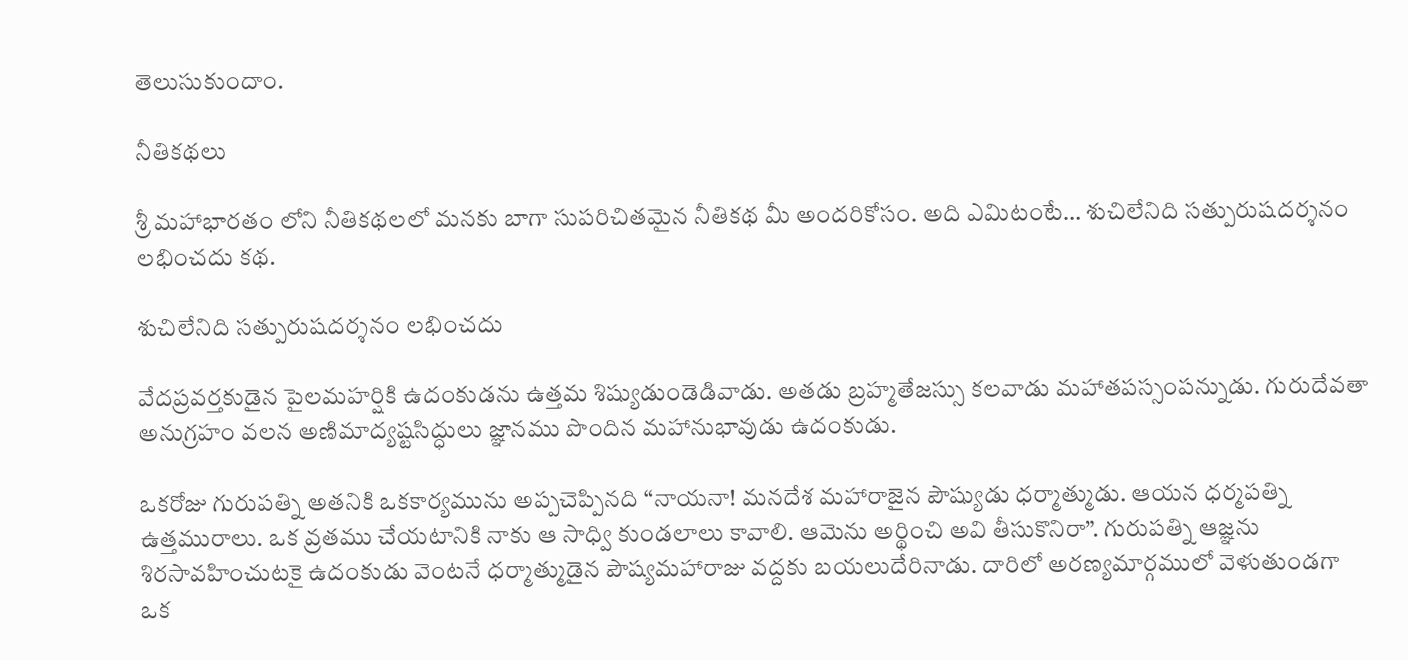తెలుసుకుందాం.

నీతికథలు

శ్రీ మహాభారతం లోని నీతికథలలో మనకు బాగా సుపరిచితమైన నీతికథ మీ అందరికోసం. అది ఎమిటంటే… శుచిలేనిది సత్పురుషదర్శనం లభించదు కథ.

శుచిలేనిది సత్పురుషదర్శనం లభించదు

వేదప్రవర్తకుడైన పైలమహర్షికి ఉదంకుడను ఉత్తమ శిష్యుడుండెడివాడు. అతడు బ్రహ్మతేజస్సు కలవాడు మహాతపస్సంపన్నుడు. గురుదేవతా అనుగ్రహం వలన అణిమాద్యష్టసిద్ధులు జ్ఞానము పొందిన మహానుభావుడు ఉదంకుడు.

ఒకరోజు గురుపత్ని అతనికి ఒకకార్యమును అప్పచెప్పినది “నాయనా! మనదేశ మహారాజైన పౌష్యుడు ధర్మాత్ముడు. ఆయన ధర్మపత్ని ఉత్తమురాలు. ఒక వ్రతము చేయటానికి నాకు ఆ సాధ్వి కుండలాలు కావాలి. ఆమెను అర్థించి అవి తీసుకొనిరా”. గురుపత్ని ఆజ్ఞను శిరసావహించుటకై ఉదంకుడు వెంటనే ధర్మాత్ముడైన పౌష్యమహారాజు వద్దకు బయలుదేరినాడు. దారిలో అరణ్యమార్గములో వెళుతుండగా ఒక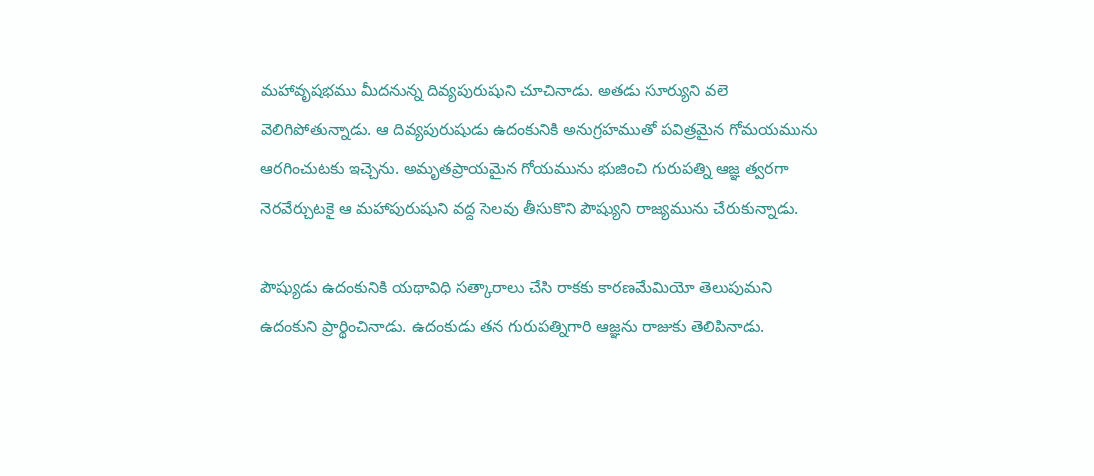మహావృషభము మీదనున్న దివ్యపురుషుని చూచినాడు. అతడు సూర్యుని వలె వెలిగిపోతున్నాడు. ఆ దివ్యపురుషుడు ఉదంకునికి అనుగ్రహముతో పవిత్రమైన గోమయమును ఆరగించుటకు ఇచ్చెను. అమృతప్రాయమైన గోయమును భుజించి గురుపత్ని ఆజ్ఞ త్వరగా నెరవేర్చుటకై ఆ మహాపురుషుని వద్ద సెలవు తీసుకొని పౌష్యుని రాజ్యమును చేరుకున్నాడు.

పౌష్యుడు ఉదంకునికి యథావిధి సత్కారాలు చేసి రాకకు కారణమేమియో తెలుపుమని ఉదంకుని ప్రార్థించినాడు. ఉదంకుడు తన గురుపత్నిగారి ఆజ్ఞను రాజుకు తెలిపినాడు.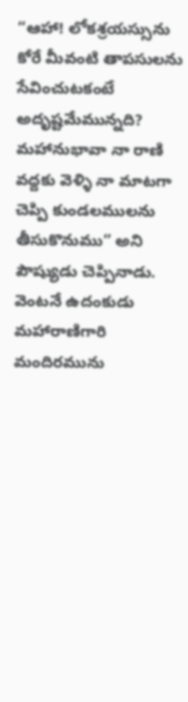“ఆహా! లోకశ్రయస్సును కోరే మీవంటి తాపసులను సేవించుటకంటే అదృష్టమేమున్నది? మహానుభావా నా రాణి వద్దకు వెళ్ళి నా మాటగా చెప్పి కుండలములను తీసుకొనుము” అని పౌష్యుడు చెప్పినాడు. వెంటనే ఉదంకుడు మహారాణిగారి మందిరమును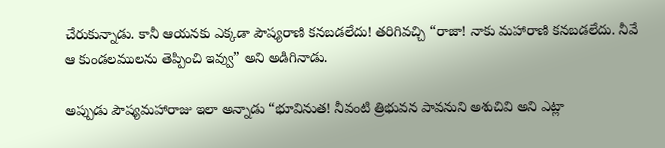చేరుకున్నాడు. కానీ ఆయనకు ఎక్కడా పౌష్యరాణి కనబడలేదు! తరిగివచ్చి “రాజా! నాకు మహారాణి కనబడలేదు. నీవే ఆ కుండలములను తెప్పించి ఇవ్వు” అని అడిగినాడు.

అప్పుడు పౌష్యమహారాజు ఇలా అన్నాడు “భూవినుత! నీవంటి త్రిభువన పావనుని అశుచివి అని ఎట్లా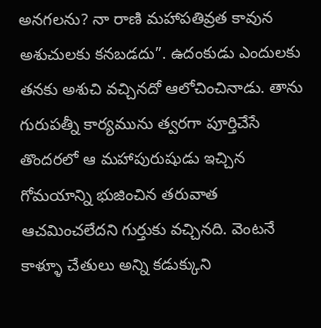అనగలను? నా రాణి మహాపతివ్రత కావున అశుచులకు కనబడదు”. ఉదంకుడు ఎందులకు తనకు అశుచి వచ్చినదో ఆలోచించినాడు. తాను గురుపత్నీ కార్యమును త్వరగా పూర్తిచేసే తొందరలో ఆ మహాపురుషుడు ఇచ్చిన గోమయాన్ని భుజించిన తరువాత ఆచమించలేదని గుర్తుకు వచ్చినది. వెంటనే కాళ్ళూ చేతులు అన్ని కడుక్కుని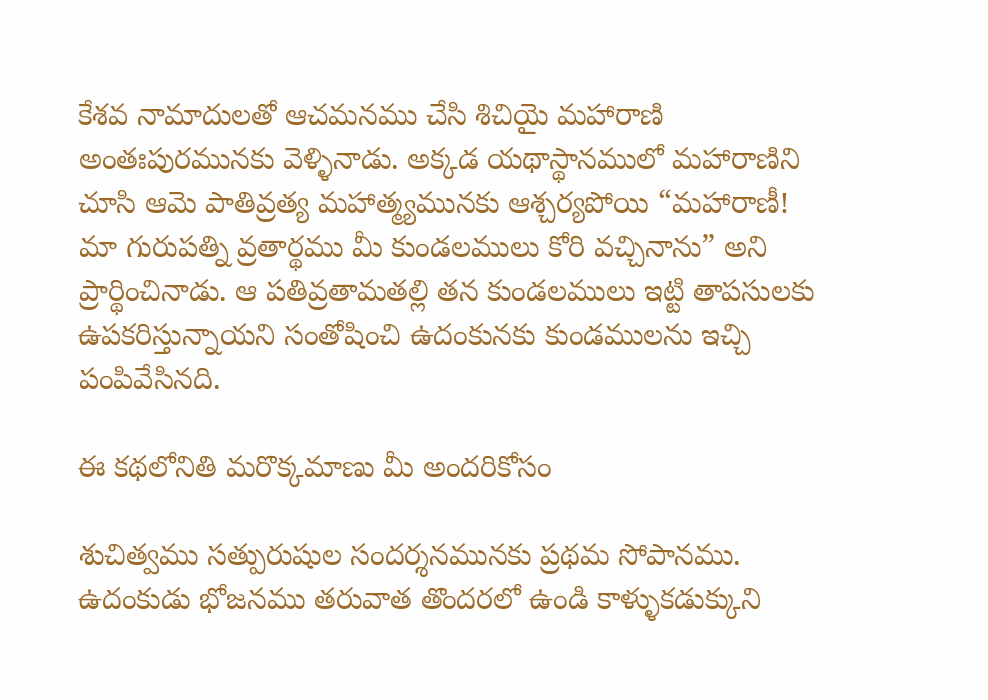కేశవ నామాదులతో ఆచమనము చేసి శిచియై మహారాణి అంతఃపురమునకు వెళ్ళినాడు. అక్కడ యథాస్థానములో మహారాణిని చూసి ఆమె పాతివ్రత్య మహాత్మ్యమునకు ఆశ్చర్యపోయి “మహారాణీ! మా గురుపత్ని వ్రతార్థము మీ కుండలములు కోరి వచ్చినాను” అని ప్రార్థించినాడు. ఆ పతివ్రతామతల్లి తన కుండలములు ఇట్టి తాపసులకు ఉపకరిస్తున్నాయని సంతోషించి ఉదంకునకు కుండములను ఇచ్చి పంపివేసినది.

ఈ కథలోనితి మరొక్కమాణు మీ అందరికోసం

శుచిత్వము సత్పురుషుల సందర్శనమునకు ప్రథమ సోపానము. ఉదంకుడు భోజనము తరువాత తొందరలో ఉండి కాళ్ళుకడుక్కుని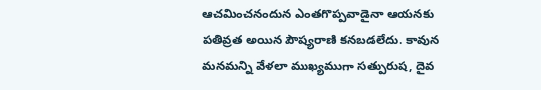ఆచమించనందున ఎంతగొప్పవాడైనా ఆయనకు పతివ్రత అయిన పౌష్యరాణి కనబడలేదు. కావున మనమన్ని వేళలా ముఖ్యముగా సత్పురుష, దైవ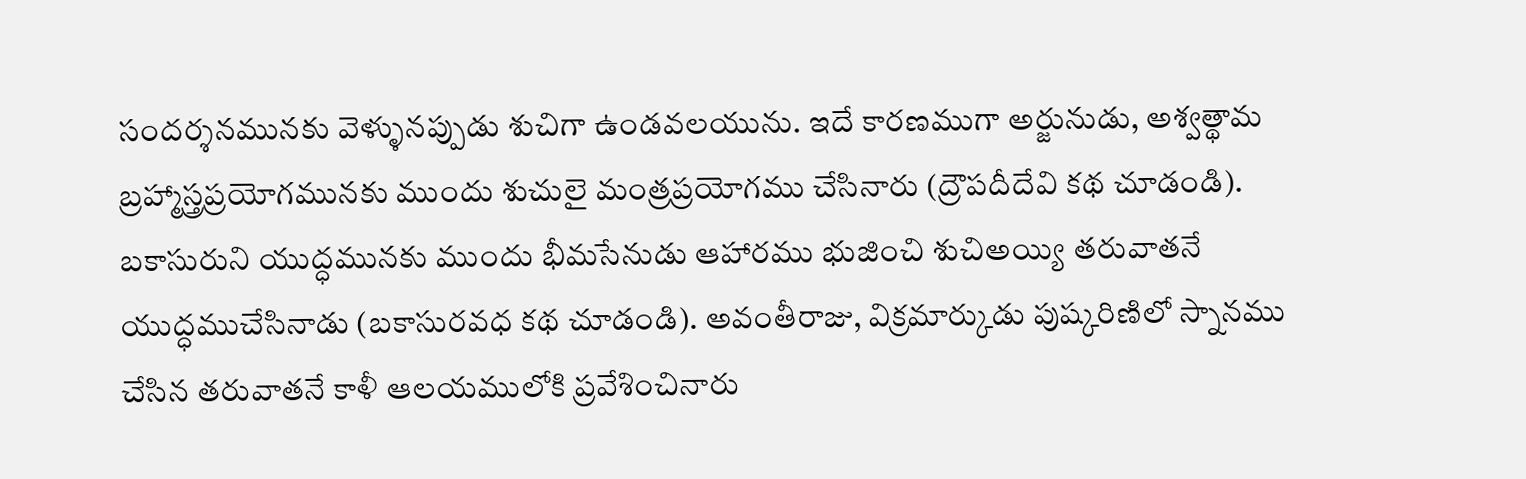సందర్శనమునకు వెళ్ళునప్పుడు శుచిగా ఉండవలయును. ఇదే కారణముగా అర్జునుడు, అశ్వత్థామ బ్రహ్మాస్త్రప్రయోగమునకు ముందు శుచులై మంత్రప్రయోగము చేసినారు (ద్రౌపదీదేవి కథ చూడండి). బకాసురుని యుద్ధమునకు ముందు భీమసేనుడు ఆహారము భుజించి శుచిఅయ్యి తరువాతనే యుద్ధముచేసినాడు (బకాసురవధ కథ చూడండి). అవంతీరాజు, విక్రమార్కుడు పుష్కరిణిలో స్నానము చేసిన తరువాతనే కాళీ ఆలయములోకి ప్రవేశించినారు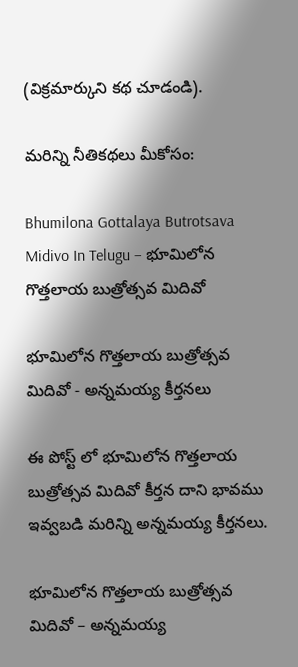(విక్రమార్కుని కథ చూడండి).

మరిన్ని నీతికథలు మీకోసం:

Bhumilona Gottalaya Butrotsava Midivo In Telugu – భూమిలోన గొత్తలాయ బుత్రోత్సవ మిదివో

భూమిలోన గొత్తలాయ బుత్రోత్సవ మిదివో - అన్నమయ్య కీర్తనలు

ఈ పోస్ట్ లో భూమిలోన గొత్తలాయ బుత్రోత్సవ మిదివో కీర్తన దాని భావము ఇవ్వబడి మరిన్ని అన్నమయ్య కీర్తనలు.

భూమిలోన గొత్తలాయ బుత్రోత్సవ మిదివో – అన్నమయ్య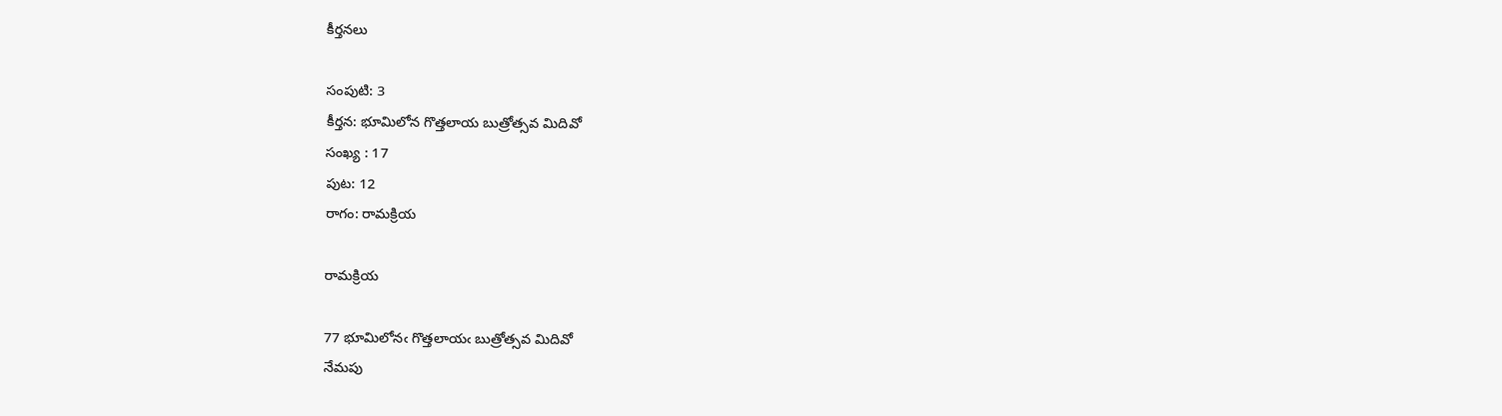కీర్తనలు

సంపుటి: 3
కీర్తన: భూమిలోన గొత్తలాయ బుత్రోత్సవ మిదివో
సంఖ్య : 17
పుట: 12
రాగం: రామక్రియ

రామక్రియ

77 భూమిలోనఁ గొత్తలాయఁ బుత్రోత్సవ మిదివో
నేమపు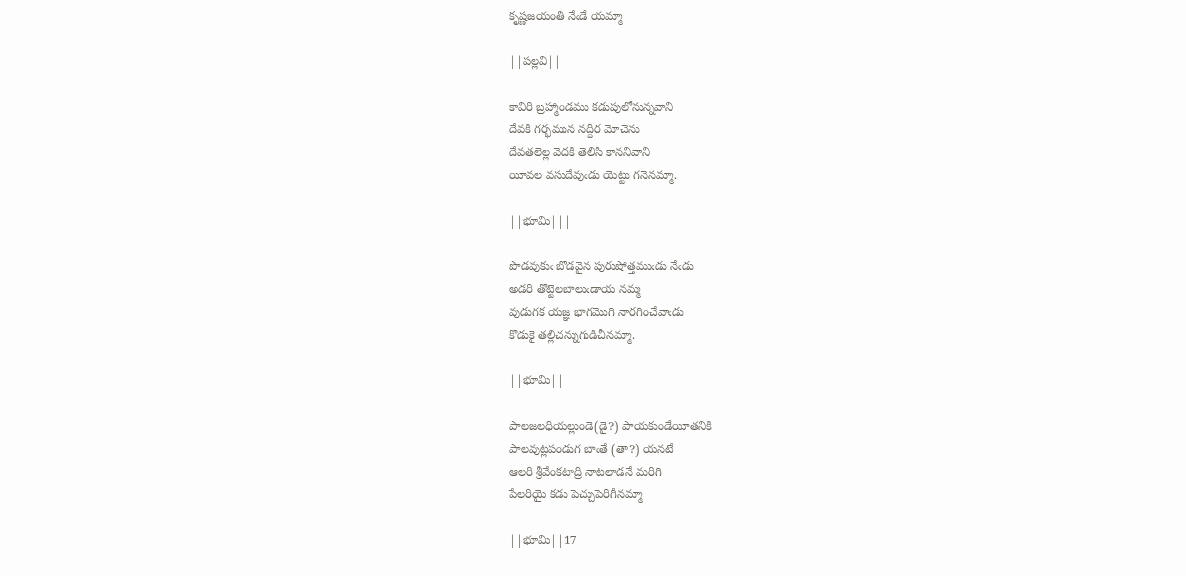కృష్ణజయంతి నేఁడే యమ్మా

||పల్లవి||

కావిరి బ్రహ్మాండము కడుపులోనున్నవాని
దేవకి గర్భమున నద్దిర మోచెను
దేవతలెల్ల వెదకి తెలిసి కాననివాని
యీవల వసుదేవుఁడు యెట్టు గనెనమ్మా.

||భూమి|||

పొడవుకుఁ బొడవైన పురుషోత్తముఁడు నేఁడు
అడరి తొట్టెలబాలుఁడాయ నమ్మ
వుడుగక యజ్ఞ భాగమొగి నారగించేవాఁడు
కొడుకై తల్లిచన్నుగుడిచీనమ్మా.

||భూమి||

పాలజలధియల్లుండె(డై?) పాయకుండేయీతనికి
పాలవుట్లపండుగ బాఁతే (తా?) యనటే
ఆలరి శ్రీవేంకటాద్రి నాటలాడనే మరిగి
పేలరియై కడు పెచ్చుపెరిగీనమ్మా

||భూమి||17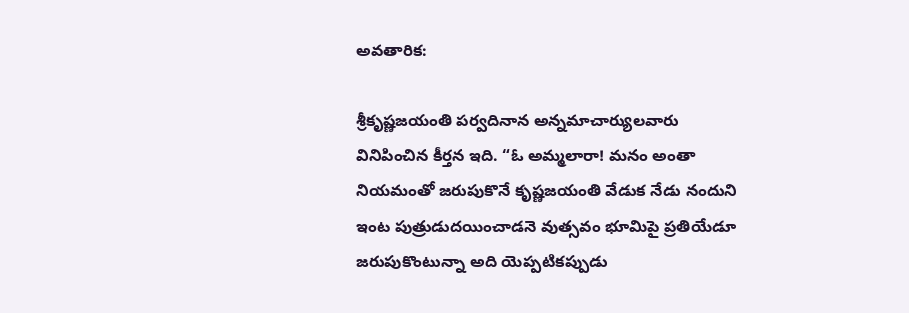అవతారిక:

శ్రీకృష్ణజయంతి పర్వదినాన అన్నమాచార్యులవారు వినిపించిన కీర్తన ఇది. “ఓ అమ్మలారా! మనం అంతా నియమంతో జరుపుకొనే కృష్ణజయంతి వేడుక నేడు నందుని ఇంట పుత్రుడుదయించాడనె వుత్సవం భూమిపై ప్రతియేడూ జరుపుకొంటున్నా అది యెప్పటికప్పుడు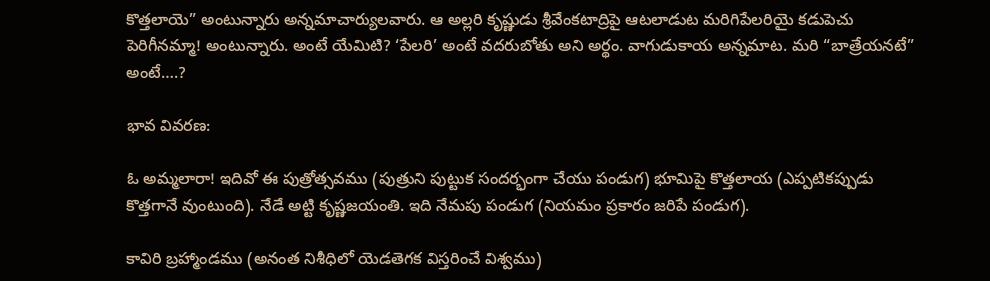కొత్తలాయె” అంటున్నారు అన్నమాచార్యులవారు. ఆ అల్లరి కృష్ణుడు శ్రీవేంకటాద్రిపై ఆటలాడుట మరిగిపేలరియై కడుపెచు పెరిగీనమ్మా! అంటున్నారు. అంటే యేమిటి? ‘పేలరి’ అంటే వదరుబోతు అని అర్థం. వాగుడుకాయ అన్నమాట. మరి “బాత్రేయనటే” అంటే….?

భావ వివరణ:

ఓ అమ్మలారా! ఇదివో ఈ పుత్రోత్సవము (పుత్రుని పుట్టుక సందర్భంగా చేయు పండుగ) భూమిపై కొత్తలాయ (ఎప్పటికప్పుడు కొత్తగానే వుంటుంది). నేడే అట్టి కృష్ణజయంతి. ఇది నేమపు పండుగ (నియమం ప్రకారం జరిపే పండుగ).

కావిరి బ్రహ్మాండము (అనంత నిశీధిలో యెడతెగక విస్తరించే విశ్వము)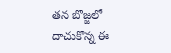తన బొజ్జలో దాచుకొన్న ఈ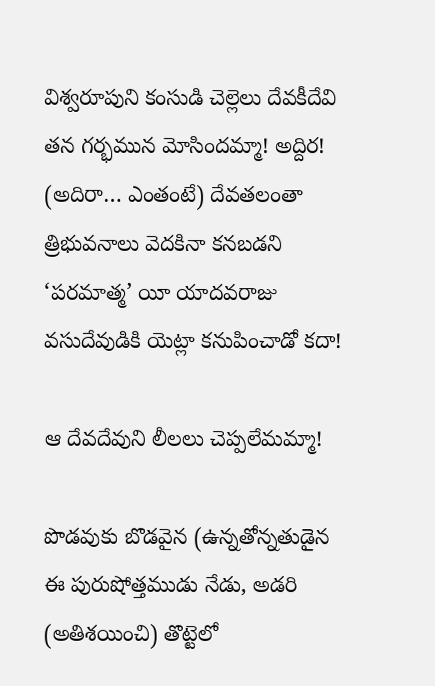విశ్వరూపుని కంసుడి చెల్లెలు దేవకీదేవి తన గర్భమున మోసిందమ్మా! అద్దిర! (అదిరా… ఎంతంటే) దేవతలంతా త్రిభువనాలు వెదకినా కనబడని ‘పరమాత్మ’ యీ యాదవరాజు వసుదేవుడికి యెట్లా కనుపించాడో కదా!

ఆ దేవదేవుని లీలలు చెప్పలేమమ్మా!

పొడవుకు బొడవైన (ఉన్నతోన్నతుడైన ఈ పురుషోత్తముడు నేడు, అడరి (అతిశయించి) తొట్టెలో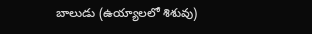బాలుడు (ఉయ్యాలలో శిశువు)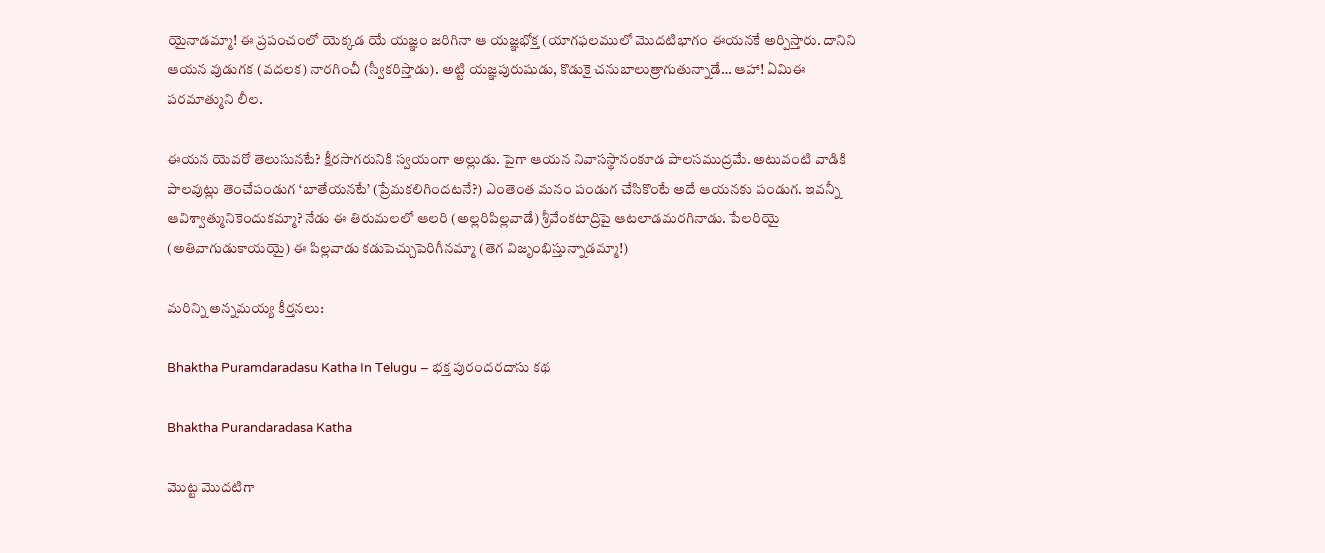యైనాడమ్మా! ఈ ప్రపంచంలో యెక్కడ యే యజ్ఞం జరిగినా ఆ యజ్ఞభోక్త (యాగఫలములో మొదటిభాగం ఈయనకే అర్పిస్తారు. దానిని ఆయన వుడుగక (వదలక) నారగించీ (స్వీకరిస్తాడు). అట్టి యజ్ఞపురుషుడు, కొడుకై చనుబాలుత్రాగుతున్నాడే… ఆహా! ఏమిఈ పరమాత్ముని లీల.

ఈయన యెవరో తెలుసునటే? క్షీరసాగరునికి స్వయంగా అల్లుడు. పైగా ఆయన నివాసస్థానంకూడ పాలసముద్రమే. అటువంటి వాడికి పాలవుట్లు తెంచేపండుగ ‘బాతేయనటే’ (ప్రేమకలిగిందటనే?) ఎంతెంత మనం పండుగ చేసికొంటే అదే ఆయనకు పండుగ. ఇవన్నీ ఆవిశ్వాత్మునికెందుకమ్మా? నేడు ఈ తిరుమలలో ఆలరి (అల్లరిపిల్లవాడే) శ్రీవేంకటాద్రిపై ఆటలాడమరగినాడు. పేలరియై (అతివాగుడుకాయయై) ఈ పిల్లవాడు కడుపెచ్చుపెరిగీనమ్మా (తెగ విజృంభిస్తున్నాడమ్మా!)

మరిన్ని అన్నమయ్య కీర్తనలు:

Bhaktha Puramdaradasu Katha In Telugu – భక్త పురందరదాసు కథ

Bhaktha Purandaradasa Katha

మొట్ట మొదటిగా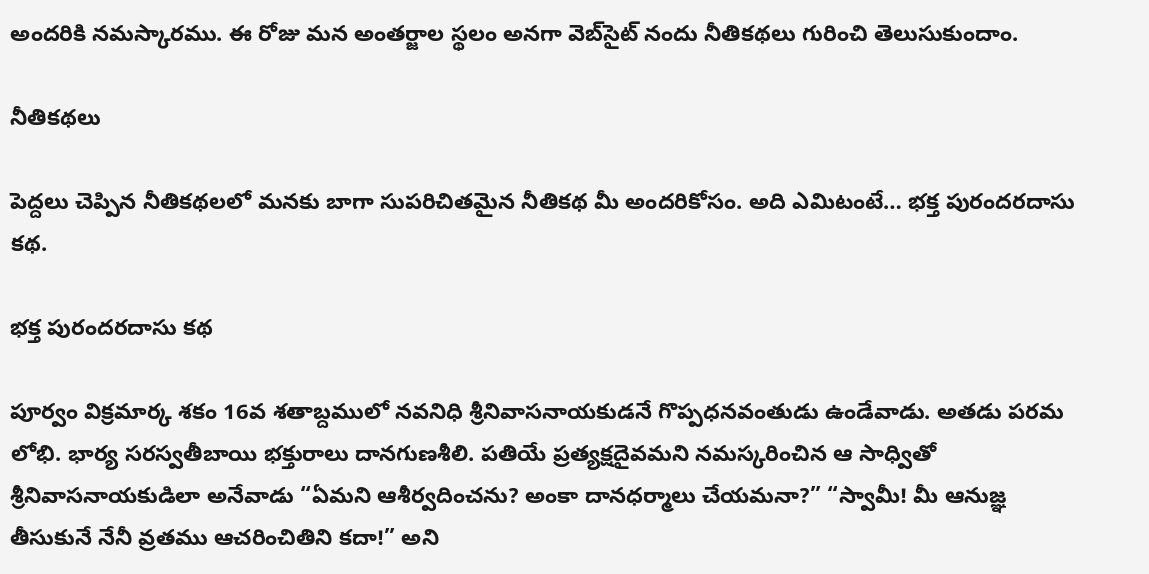అందరికి నమస్కారము. ఈ రోజు మన అంతర్జాల స్థలం అనగా వెబ్‌సైట్ నందు నీతికథలు గురించి తెలుసుకుందాం.

నీతికథలు

పెద్దలు చెప్పిన నీతికథలలో మనకు బాగా సుపరిచితమైన నీతికథ మీ అందరికోసం. అది ఎమిటంటే… భక్త పురందరదాసు కథ.

భక్త పురందరదాసు కథ

పూర్వం విక్రమార్క శకం 16వ శతాబ్దములో నవనిధి శ్రీనివాసనాయకుడనే గొప్పధనవంతుడు ఉండేవాడు. అతడు పరమ లోభి. భార్య సరస్వతీబాయి భక్తురాలు దానగుణశీలి. పతియే ప్రత్యక్షదైవమని నమస్కరించిన ఆ సాధ్వితో శ్రీనివాసనాయకుడిలా అనేవాడు “ఏమని ఆశీర్వదించను? అంకా దానధర్మాలు చేయమనా?” “స్వామీ! మీ ఆనుజ్ఞ తీసుకునే నేనీ వ్రతము ఆచరించితిని కదా!” అని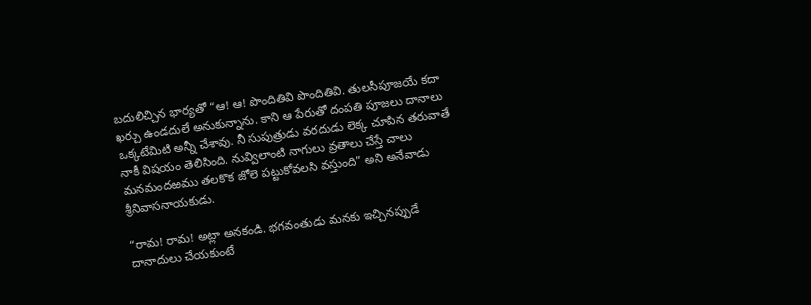బదులిచ్చిన భార్యతో “ఆ! ఆ! పొందితివి పొందితివి. తులసీపూజయే కదా ఖర్చు ఉండదులే అనుకున్నాను. కాని ఆ పేరుతో దంపతి పూజలు దానాలు ఒక్కటేమిటి అన్నీ చేశావు. నీ సుపుత్రుడు వరదుడు లెక్క చూపిన తరువాతే నాకీ విషయం తెలిసింది. నువ్విలాంటి నాగులు వ్రతాలు చేస్తే చాలు మనమందఱము తలకొక జోలె పట్టుకోవలసి వస్తుంది” అని అనేవాడు శ్రీనివాసనాయకుడు.

“రామ! రామ! అట్లా అనకండి. భగవంతుడు మనకు ఇచ్చినప్పుడే దానాదులు చేయకుంటే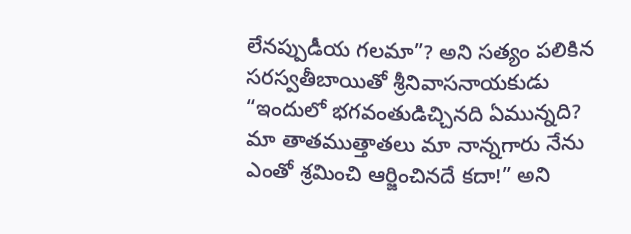లేనప్పుడీయ గలమా”? అని సత్యం పలికిన సరస్వతీబాయితో శ్రీనివాసనాయకుడు “ఇందులో భగవంతుడిచ్చినది ఏమున్నది? మా తాతముత్తాతలు మా నాన్నగారు నేను ఎంతో శ్రమించి ఆర్జించినదే కదా!” అని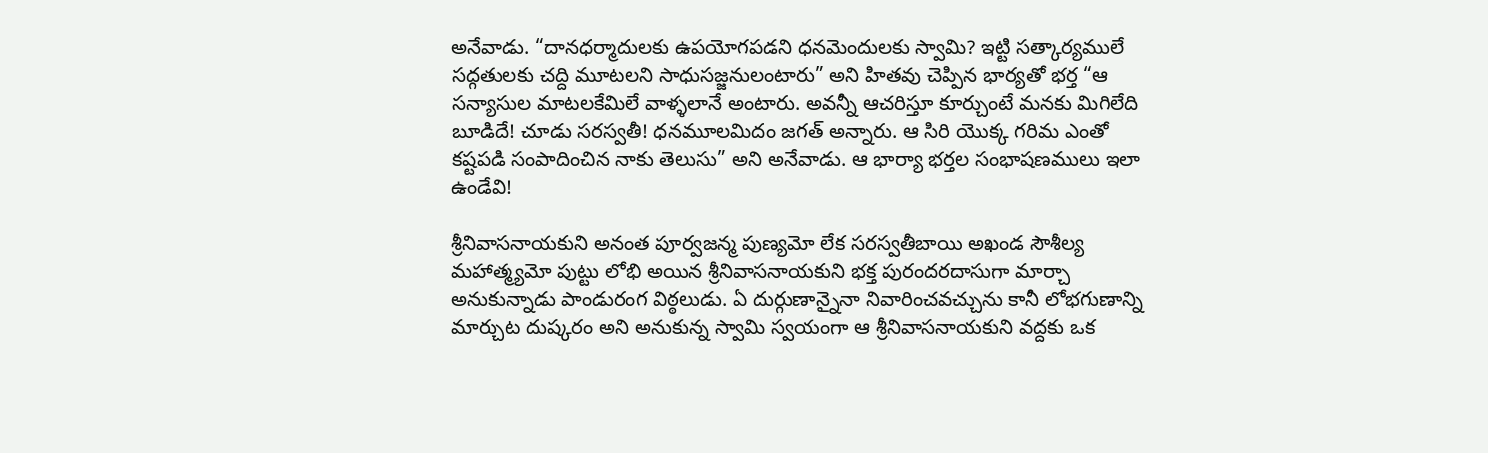అనేవాడు. “దానధర్మాదులకు ఉపయోగపడని ధనమెందులకు స్వామి? ఇట్టి సత్కార్యములే సద్గతులకు చద్ది మూటలని సాధుసజ్జనులంటారు” అని హితవు చెప్పిన భార్యతో భర్త “ఆ సన్యాసుల మాటలకేమిలే వాళ్ళలానే అంటారు. అవన్నీ ఆచరిస్తూ కూర్చుంటే మనకు మిగిలేది బూడిదే! చూడు సరస్వతీ! ధనమూలమిదం జగత్ అన్నారు. ఆ సిరి యొక్క గరిమ ఎంతో కష్టపడి సంపాదించిన నాకు తెలుసు” అని అనేవాడు. ఆ భార్యా భర్తల సంభాషణములు ఇలా ఉండేవి!

శ్రీనివాసనాయకుని అనంత పూర్వజన్మ పుణ్యమో లేక సరస్వతీబాయి అఖండ సౌశీల్య మహాత్మ్యమో పుట్టు లోభి అయిన శ్రీనివాసనాయకుని భక్త పురందరదాసుగా మార్చా అనుకున్నాడు పాండురంగ విఠ్ఠలుడు. ఏ దుర్గుణాన్నైనా నివారించవచ్చును కానీ లోభగుణాన్ని మార్చుట దుష్కరం అని అనుకున్న స్వామి స్వయంగా ఆ శ్రీనివాసనాయకుని వద్దకు ఒక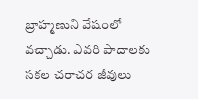బ్రాహ్మణుని వేషంలో వచ్చాడు. ఎవరి పాదాలకు సకల చరాచర జీవులు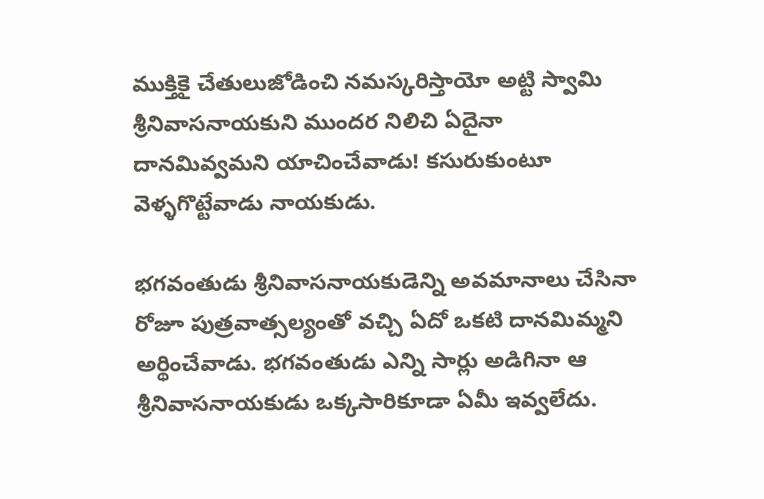ముక్తికై చేతులుజోడించి నమస్కరిస్తాయో అట్టి స్వామి శ్రీనివాసనాయకుని ముందర నిలిచి ఏదైనా దానమివ్వమని యాచించేవాడు! కసురుకుంటూ వెళ్ళగొట్టేవాడు నాయకుడు.

భగవంతుడు శ్రీనివాసనాయకుడెన్ని అవమానాలు చేసినా రోజూ పుత్రవాత్సల్యంతో వచ్చి ఏదో ఒకటి దానమిమ్మని అర్థించేవాడు. భగవంతుడు ఎన్ని సార్లు అడిగినా ఆ శ్రీనివాసనాయకుడు ఒక్కసారికూడా ఏమీ ఇవ్వలేదు.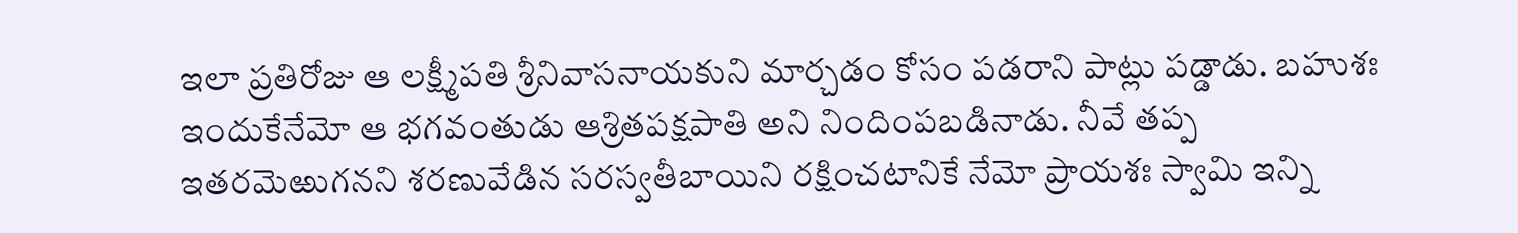ఇలా ప్రతిరోజు ఆ లక్ష్మీపతి శ్రీనివాసనాయకుని మార్చడం కోసం పడరాని పాట్లు పడ్డాడు. బహుశః ఇందుకేనేమో ఆ భగవంతుడు ఆశ్రితపక్షపాతి అని నిందింపబడినాడు. నీవే తప్ప ఇతరమెఱుగనని శరణువేడిన సరస్వతీబాయిని రక్షించటానికే నేమో ప్రాయశః స్వామి ఇన్ని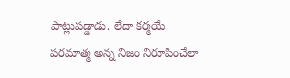పాట్లుపడ్డాడు. లేదా కర్మయే పరమాత్మ అన్న నిజం నిరూపించేలా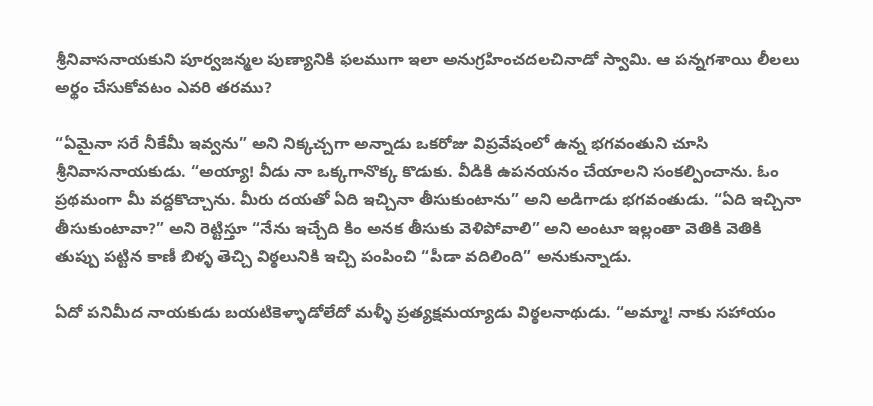శ్రీనివాసనాయకుని పూర్వజన్మల పుణ్యానికి ఫలముగా ఇలా అనుగ్రహించదలచినాడో స్వామి. ఆ పన్నగశాయి లీలలు అర్థం చేసుకోవటం ఎవరి తరము?

“ఏమైనా సరే నీకేమీ ఇవ్వను” అని నిక్కచ్చగా అన్నాడు ఒకరోజు విప్రవేషంలో ఉన్న భగవంతుని చూసి శ్రీనివాసనాయకుడు. “అయ్యా! వీడు నా ఒక్కగానొక్క కొడుకు. వీడికి ఉపనయనం చేయాలని సంకల్పించాను. ఓం ప్రథమంగా మీ వద్దకొచ్చాను. మీరు దయతో ఏది ఇచ్చినా తీసుకుంటాను” అని అడిగాడు భగవంతుడు. “ఏది ఇచ్చినా తీసుకుంటావా?” అని రెట్టిస్తూ “నేను ఇచ్చేది కిం అనక తీసుకు వెళిపోవాలి” అని అంటూ ఇల్లంతా వెతికి వెతికి తుప్పు పట్టిన కాణీ బిళ్ళ తెచ్చి విఠ్ఠలునికి ఇచ్చి పంపించి “పీడా వదిలింది” అనుకున్నాడు.

ఏదో పనిమీద నాయకుడు బయటికెళ్ళాడోలేదో మళ్ళీ ప్రత్యక్షమయ్యాడు విఠ్ఠలనాథుడు. “అమ్మా! నాకు సహాయం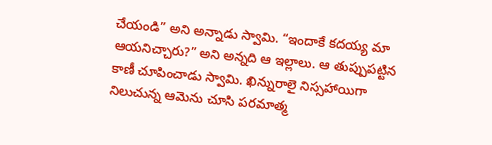చేయండి” అని అన్నాడు స్వామి. “ఇందాకే కదయ్య మా ఆయనిచ్చారు?” అని అన్నది ఆ ఇల్లాలు. ఆ తుప్పుపట్టిన కాణీ చూపించాడు స్వామి. ఖిన్నురాలై నిస్సహాయిగా నిలుచున్న ఆమెను చూసి పరమాత్మ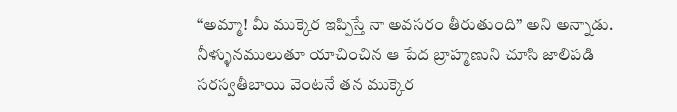“అమ్మా! మీ ముక్కెర ఇప్పిస్తే నా అవసరం తీరుతుంది” అని అన్నాడు. నీళ్ళునములుతూ యాచించిన ఆ పేద బ్రాహ్మణుని చూసి జాలిపడి సరస్వతీబాయి వెంటనే తన ముక్కెర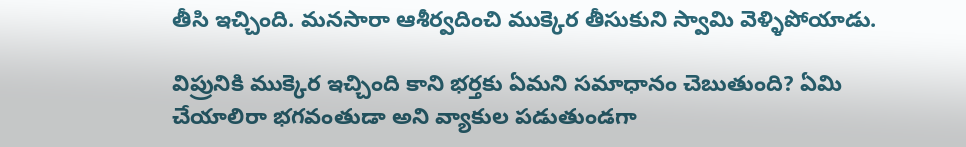తీసి ఇచ్చింది. మనసారా ఆశీర్వదించి ముక్కెర తీసుకుని స్వామి వెళ్ళిపోయాడు.

విప్రునికి ముక్కెర ఇచ్చింది కాని భర్తకు ఏమని సమాధానం చెబుతుంది? ఏమి చేయాలిరా భగవంతుడా అని వ్యాకుల పడుతుండగా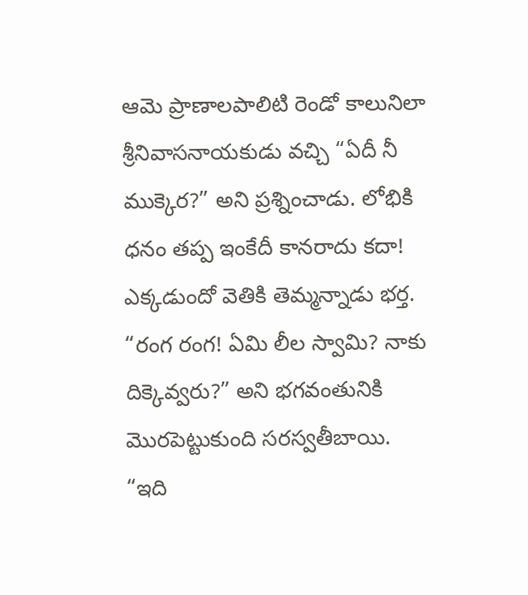ఆమె ప్రాణాలపాలిటి రెండో కాలునిలా శ్రీనివాసనాయకుడు వచ్చి “ఏదీ నీ ముక్కెర?” అని ప్రశ్నించాడు. లోభికి ధనం తప్ప ఇంకేదీ కానరాదు కదా! ఎక్కడుందో వెతికి తెమ్మన్నాడు భర్త. “రంగ రంగ! ఏమి లీల స్వామి? నాకు దిక్కెవ్వరు?” అని భగవంతునికి మొరపెట్టుకుంది సరస్వతీబాయి. “ఇది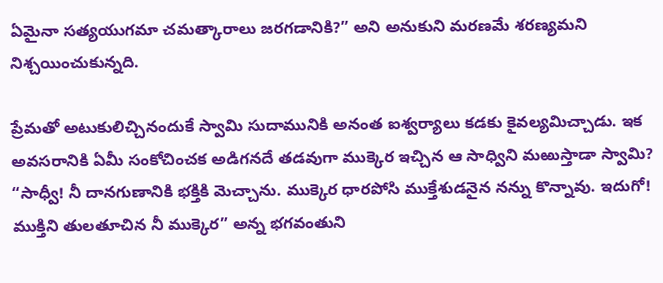ఏమైనా సత్యయుగమా చమత్కారాలు జరగడానికి?” అని అనుకుని మరణమే శరణ్యమని నిశ్చయించుకున్నది.

ప్రేమతో అటుకులిచ్చినందుకే స్వామి సుదామునికి అనంత ఐశ్వర్యాలు కడకు కైవల్యమిచ్చాడు. ఇక అవసరానికి ఏమీ సంకోచించక అడిగనదే తడవుగా ముక్కెర ఇచ్చిన ఆ సాధ్విని మఱుస్తాడా స్వామి? “సాధ్వీ! నీ దానగుణానికి భక్తికి మెచ్చాను. ముక్కెర ధారపోసి ముక్తేశుడనైన నన్ను కొన్నావు. ఇదుగో! ముక్తిని తులతూచిన నీ ముక్కెర” అన్న భగవంతుని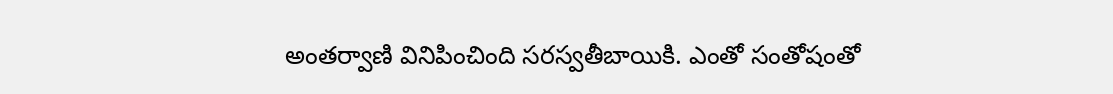అంతర్వాణి వినిపించింది సరస్వతీబాయికి. ఎంతో సంతోషంతో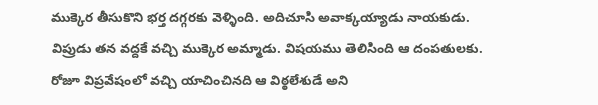ముక్కెర తీసుకొని భర్త దగ్గరకు వెళ్ళింది. అదిచూసి అవాక్కయ్యాడు నాయకుడు. విప్రుడు తన వద్దకే వచ్చి ముక్కెర అమ్మాడు. విషయము తెలిసింది ఆ దంపతులకు. రోజూ విప్రవేషంలో వచ్చి యాచించినది ఆ విఠ్ఠలేశుడే అని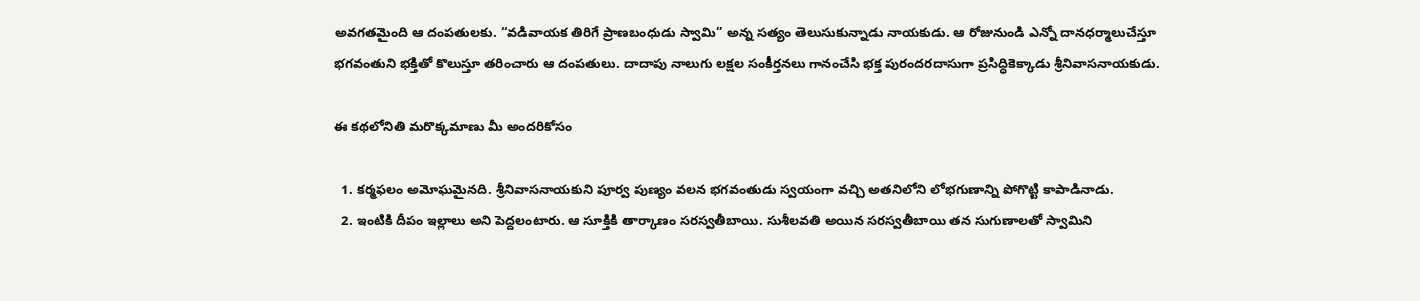అవగతమైంది ఆ దంపతులకు. “వడివాయక తిరిగే ప్రాణబంధుడు స్వామి” అన్న సత్యం తెలుసుకున్నాడు నాయకుడు. ఆ రోజునుండి ఎన్నో దానధర్మాలుచేస్తూ భగవంతుని భక్తితో కొలుస్తూ తరించారు ఆ దంపతులు. దాదాపు నాలుగు లక్షల సంకీర్తనలు గానంచేసి భక్త పురందరదాసుగా ప్రసిద్ధికెక్కాడు శ్రీనివాసనాయకుడు.

ఈ కథలోనితి మరొక్కమాణు మీ అందరికోసం

  1. కర్మఫలం అమోఘమైనది. శ్రీనివాసనాయకుని పూర్వ పుణ్యం వలన భగవంతుడు స్వయంగా వచ్చి అతనిలోని లోభగుణాన్ని పోగొట్టి కాపాడినాడు.
  2. ఇంటికి దీపం ఇల్లాలు అని పెద్దలంటారు. ఆ సూక్తికి తార్కాణం సరస్వతీబాయి. సుశీలవతి అయిన సరస్వతీబాయి తన సుగుణాలతో స్వామిని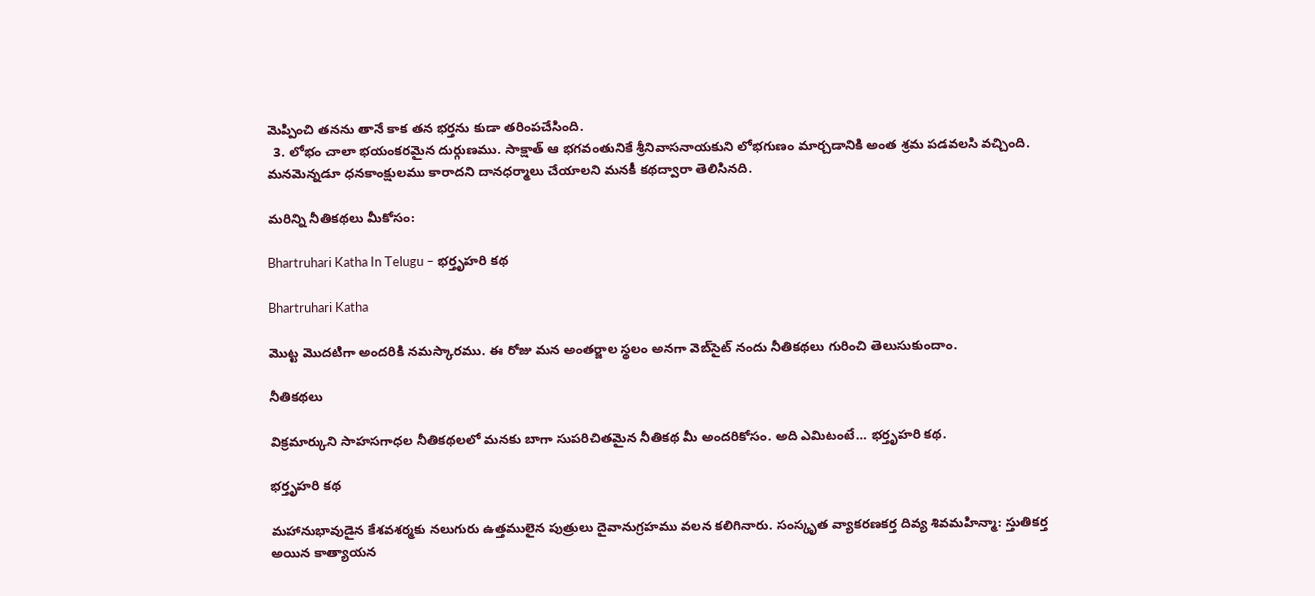మెప్పించి తనను తానే కాక తన భర్తను కుడా తరింపచేసింది.
  3. లోభం చాలా భయంకరమైన దుర్గుణము. సాక్షాత్ ఆ భగవంతునికే శ్రీనివాసనాయకుని లోభగుణం మార్చడానికి అంత శ్రమ పడవలసి వచ్చింది. మనమెన్నడూ ధనకాంక్షులము కారాదని దానధర్మాలు చేయాలని మనకీ కథద్వారా తెలిసినది.

మరిన్ని నీతికథలు మీకోసం:

Bhartruhari Katha In Telugu – భర్తృహరి కథ

Bhartruhari Katha

మొట్ట మొదటిగా అందరికి నమస్కారము. ఈ రోజు మన అంతర్జాల స్థలం అనగా వెబ్‌సైట్ నందు నీతికథలు గురించి తెలుసుకుందాం.

నీతికథలు

విక్రమార్కుని సాహసగాధల నీతికథలలో మనకు బాగా సుపరిచితమైన నీతికథ మీ అందరికోసం. అది ఎమిటంటే… భర్తృహరి కథ.

భర్తృహరి కథ

మహానుభావుడైన కేశవశర్మకు నలుగురు ఉత్తములైన పుత్రులు దైవానుగ్రహము వలన కలిగినారు. సంస్కృత వ్యాకరణకర్త దివ్య శివమహిన్మా: స్తుతికర్త అయిన కాత్యాయన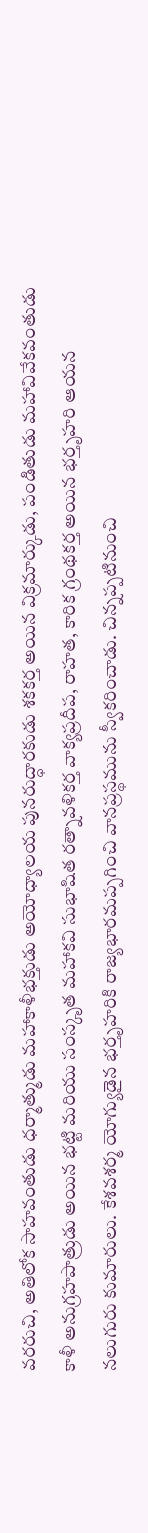వరరుచి, అతిలోక సాహవంతుడు ధర్మాత్ముడు మహాకాళీభక్తుడు అయోధ్యాలయ పునరుద్ధారకుడు శకకర్త అయిన విక్రమార్కుడు, పండితుడు మహావివేకవంతుడు కాళీ అనుగ్రహపాత్రుడు అయిన భట్టి మరియు సంస్కృత మహాకవి సుభాషిత రత్నావళికర్త వాక్యప్రదీప, రాహత, కారిక గ్రంథకర్త అయిన భర్తృహరి ఆయన నలుగురు కుమారులు. కేశవశర్మ యోగ్యుడైన భర్తృహరికి రాజ్యభారమప్పగించి వానప్రస్థమును స్వీకరించాడు. చిన్నప్పటినుంచి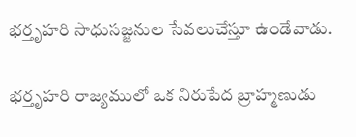భర్తృహరి సాధుసజ్జనుల సేవలుచేస్తూ ఉండేవాడు.

భర్తృహరి రాజ్యములో ఒక నిరుపేద బ్రాహ్మణుడు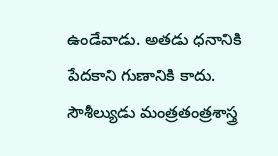ఉండేవాడు. అతడు ధనానికి పేదకాని గుణానికి కాదు. సౌశీల్యుడు మంత్రతంత్రశాస్త్ర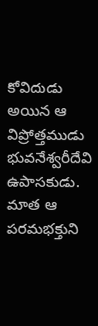కోవిదుడు అయిన ఆ విప్రోత్తముడు భువనేశ్వరీదేవి ఉపాసకుడు. మాత ఆ పరమభక్తుని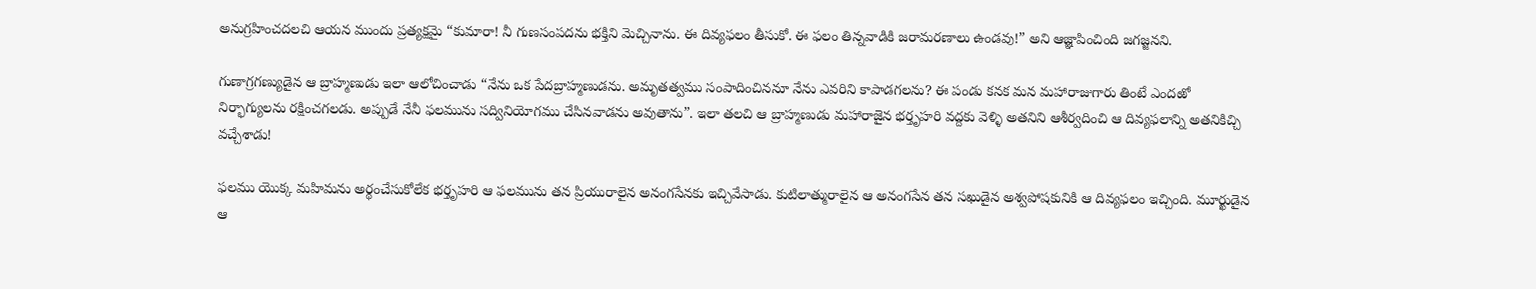అనుగ్రహించదలచి ఆయన ముందు ప్రత్యక్షమై “కుమారా! నీ గుణసంపదను భక్తిని మెచ్చినాను. ఈ దివ్యఫలం తీసుకో. ఈ ఫలం తిన్నవాడికి జరామరణాలు ఉండవు!” అని ఆజ్ఞాపించింది జగజ్జనని.

గుణాగ్రగణ్యుడైన ఆ బ్రాహ్మణుడు ఇలా ఆలోచించాడు “నేను ఒక పేదబ్రాహ్మణుడను. అమృతత్వము సంపాదించిననూ నేను ఎవరిని కాపాడగలను? ఈ పండు కనక మన మహారాజుగారు తింటే ఎందఱో నిర్భాగ్యులను రక్షించగలడు. అప్పుడే నేనీ ఫలమును సద్వినియోగము చేసినవాడను అవుతాను”. ఇలా తలచి ఆ బ్రాహ్మణుడు మహారాజైన భర్తృహరి వద్దకు వెళ్ళి అతనిని ఆశీర్వదించి ఆ దివ్యఫలాన్ని అతనికిచ్చి వచ్చేశాడు!

ఫలము యొక్క మహిమను అర్థంచేసుకోలేక భర్తృహరి ఆ ఫలమును తన ప్రియురాలైన అనంగసేనకు ఇచ్చివేసాడు. కుటిలాత్మురాలైన ఆ అనంగసేన తన సఖుడైన అశ్వపోషకునికి ఆ దివ్యఫలం ఇచ్చింది. మూర్ఖుడైన ఆ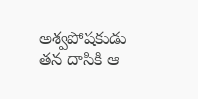అశ్వపోషకుడు తన దాసికి ఆ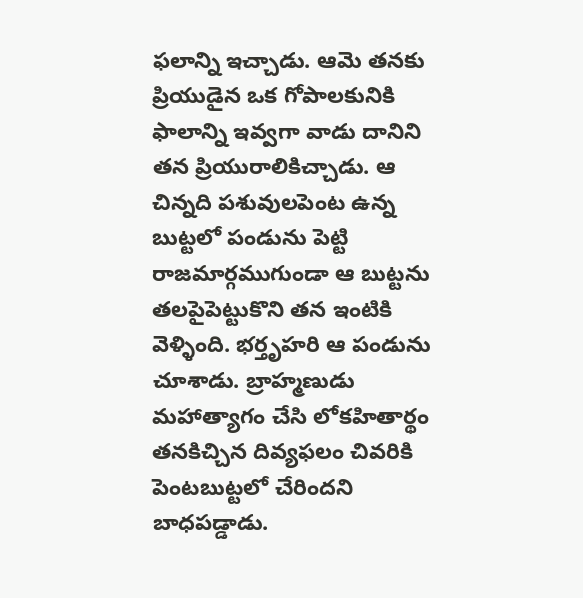ఫలాన్ని ఇచ్చాడు. ఆమె తనకు ప్రియుడైన ఒక గోపాలకునికి ఫాలాన్ని ఇవ్వగా వాడు దానిని తన ప్రియురాలికిచ్చాడు. ఆ చిన్నది పశువులపెంట ఉన్న బుట్టలో పండును పెట్టి రాజమార్గముగుండా ఆ బుట్టను తలపైపెట్టుకొని తన ఇంటికి వెళ్ళింది. భర్తృహరి ఆ పండును చూశాడు. బ్రాహ్మణుడు మహాత్యాగం చేసి లోకహితార్థం తనకిచ్చిన దివ్యఫలం చివరికి పెంటబుట్టలో చేరిందని బాధపడ్డాడు.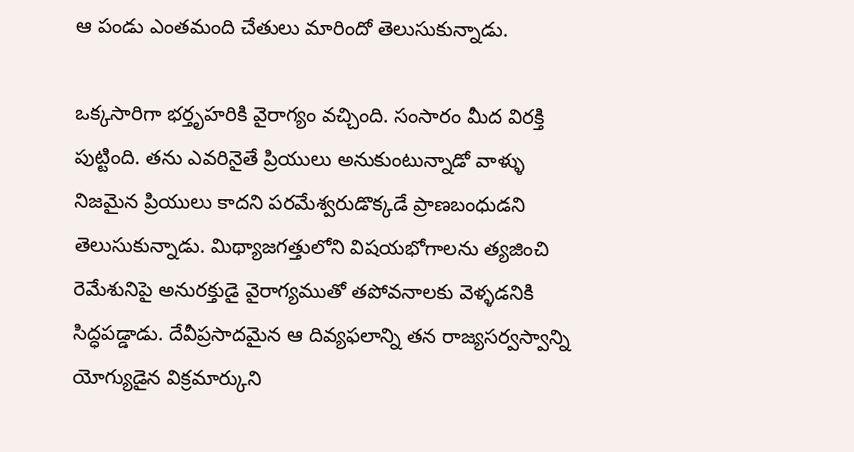ఆ పండు ఎంతమంది చేతులు మారిందో తెలుసుకున్నాడు.

ఒక్కసారిగా భర్తృహరికి వైరాగ్యం వచ్చింది. సంసారం మీద విరక్తి పుట్టింది. తను ఎవరినైతే ప్రియులు అనుకుంటున్నాడో వాళ్ళు నిజమైన ప్రియులు కాదని పరమేశ్వరుడొక్కడే ప్రాణబంధుడని తెలుసుకున్నాడు. మిథ్యాజగత్తులోని విషయభోగాలను త్యజించి రెమేశునిపై అనురక్తుడై వైరాగ్యముతో తపోవనాలకు వెళ్ళడనికి సిద్ధపడ్డాడు. దేవీప్రసాదమైన ఆ దివ్యఫలాన్ని తన రాజ్యసర్వస్వాన్ని యోగ్యుడైన విక్రమార్కుని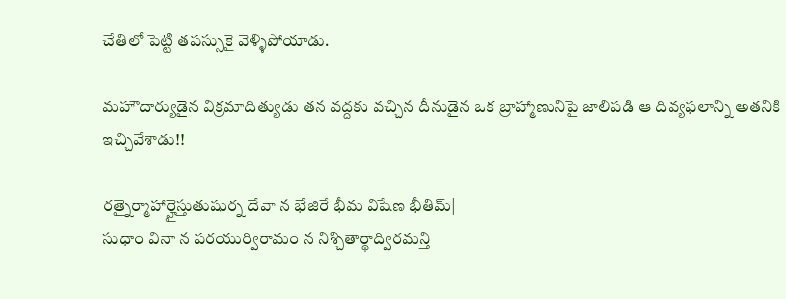చేతిలో పెట్టి తపస్సుకై వెళ్ళిపోయాడు.

మహౌదార్యుడైన విక్రమాదిత్యుడు తన వద్దకు వచ్చిన దీనుడైన ఒక బ్రాహ్మాణునిపై జాలిపడి ఆ దివ్యఫలాన్ని అతనికి ఇచ్చివేశాడు!!

రత్నైర్మాహార్హైస్తుతుషుర్న దేవా న భేజిరే భీమ విషేణ భీతిమ్|
సుధాం వినా న పరయుర్విరామం న నిశ్చితార్థాద్విరమన్తి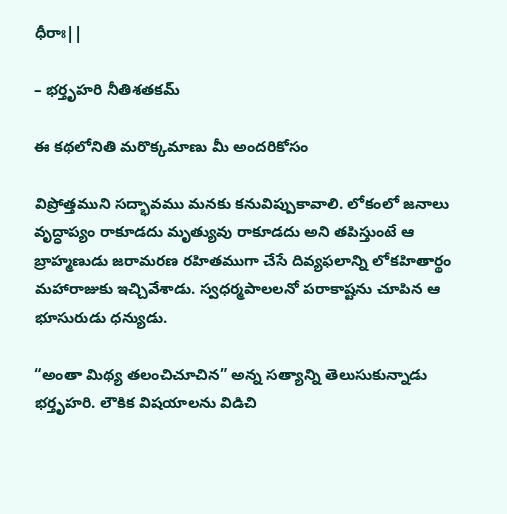ధీరాః||

– భర్తృహరి నీతిశతకమ్

ఈ కథలోనితి మరొక్కమాణు మీ అందరికోసం

విప్రోత్తముని సద్భావము మనకు కనువిప్పుకావాలి. లోకంలో జనాలు వృద్ధాప్యం రాకూడదు మృత్యువు రాకూడదు అని తపిస్తుంటే ఆ బ్రాహ్మణుడు జరామరణ రహితముగా చేసే దివ్యఫలాన్ని లోకహితార్థం మహారాజుకు ఇచ్చివేశాడు. స్వధర్మపాలలనో పరాకాష్టను చూపిన ఆ భూసురుడు ధన్యుడు.

“అంతా మిథ్య తలంచిచూచిన” అన్న సత్యాన్ని తెలుసుకున్నాడు భర్తృహరి. లౌకిక విషయాలను విడిచి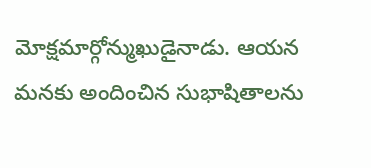మోక్షమార్గోన్ముఖుడైనాడు. ఆయన మనకు అందించిన సుభాషితాలను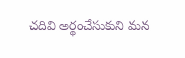చదివి అర్థంచేసుకుని మన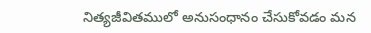నిత్యజీవితములో అనుసంధానం చేసుకోవడం మన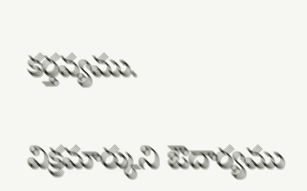కర్తవ్యము.

విక్రమార్కుని ఔదార్యము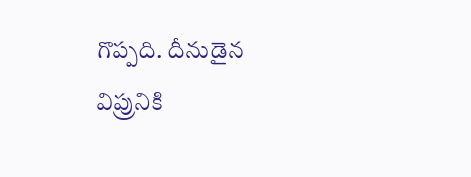గొప్పది. దీనుడైన విప్రునికి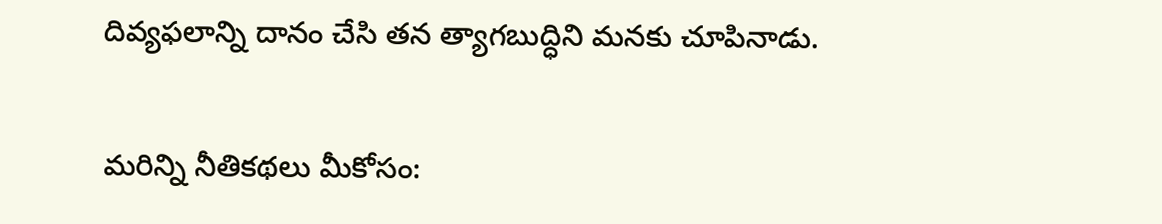దివ్యఫలాన్ని దానం చేసి తన త్యాగబుద్ధిని మనకు చూపినాడు.

మరిన్ని నీతికథలు మీకోసం: